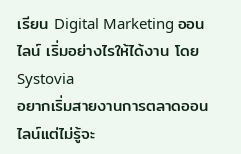เรียน Digital Marketing ออนไลน์ เริ่มอย่างไรให้ได้งาน โดย Systovia
อยากเริ่มสายงานการตลาดออนไลน์แต่ไม่รู้จะ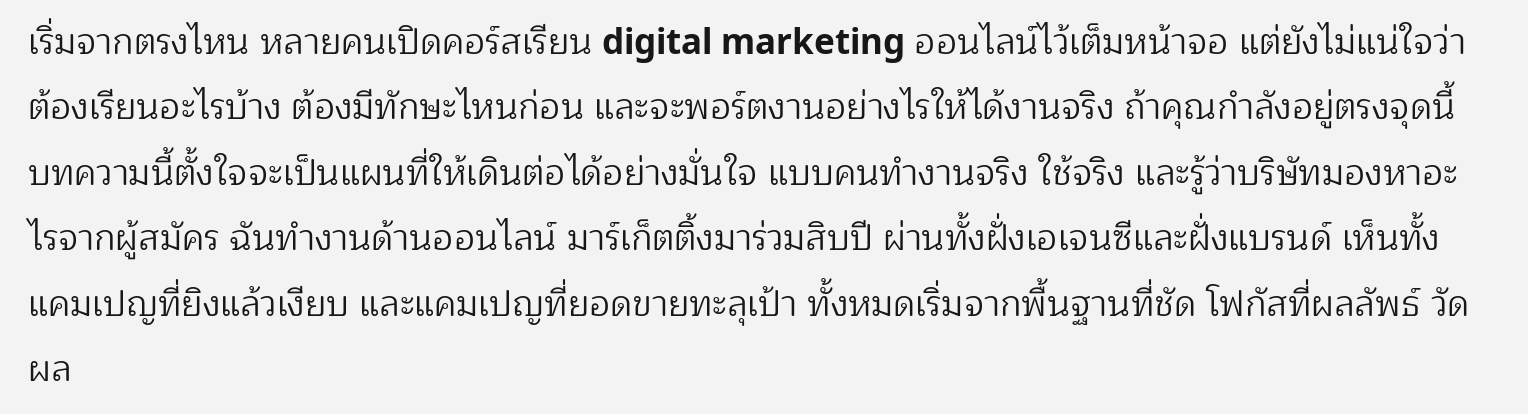เริ่มจากตรงไหน หลายคนเปิดคอร์สเรียน digital marketing ออนไลน์ไว้เต็มหน้าจอ แต่ยังไม่แน่ใจว่าต้องเรียนอะไรบ้าง ต้องมีทักษะไหนก่อน และจะพอร์ตงานอย่างไรให้ได้งานจริง ถ้าคุณกำลังอยู่ตรงจุดนี้ บทความนี้ตั้งใจจะเป็นแผนที่ให้เดินต่อได้อย่างมั่นใจ แบบคนทำงานจริง ใช้จริง และรู้ว่าบริษัทมองหาอะไรจากผู้สมัคร ฉันทำงานด้านออนไลน์ มาร์เก็ตติ้งมาร่วมสิบปี ผ่านทั้งฝั่งเอเจนซีและฝั่งแบรนด์ เห็นทั้งแคมเปญที่ยิงแล้วเงียบ และแคมเปญที่ยอดขายทะลุเป้า ทั้งหมดเริ่มจากพื้นฐานที่ชัด โฟกัสที่ผลลัพธ์ วัดผล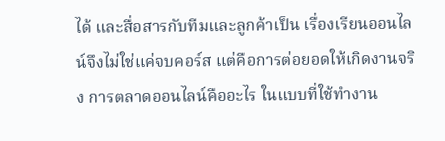ได้ และสื่อสารกับทีมและลูกค้าเป็น เรื่องเรียนออนไลน์จึงไม่ใช่แค่จบคอร์ส แต่คือการต่อยอดให้เกิดงานจริง การตลาดออนไลน์คืออะไร ในแบบที่ใช้ทำงาน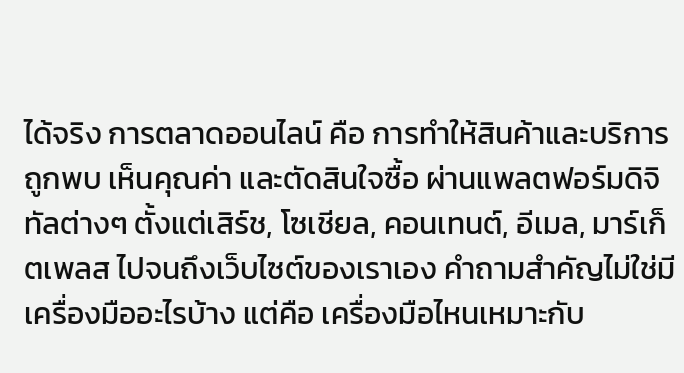ได้จริง การตลาดออนไลน์ คือ การทำให้สินค้าและบริการถูกพบ เห็นคุณค่า และตัดสินใจซื้อ ผ่านแพลตฟอร์มดิจิทัลต่างๆ ตั้งแต่เสิร์ช, โซเชียล, คอนเทนต์, อีเมล, มาร์เก็ตเพลส ไปจนถึงเว็บไซต์ของเราเอง คำถามสำคัญไม่ใช่มีเครื่องมืออะไรบ้าง แต่คือ เครื่องมือไหนเหมาะกับ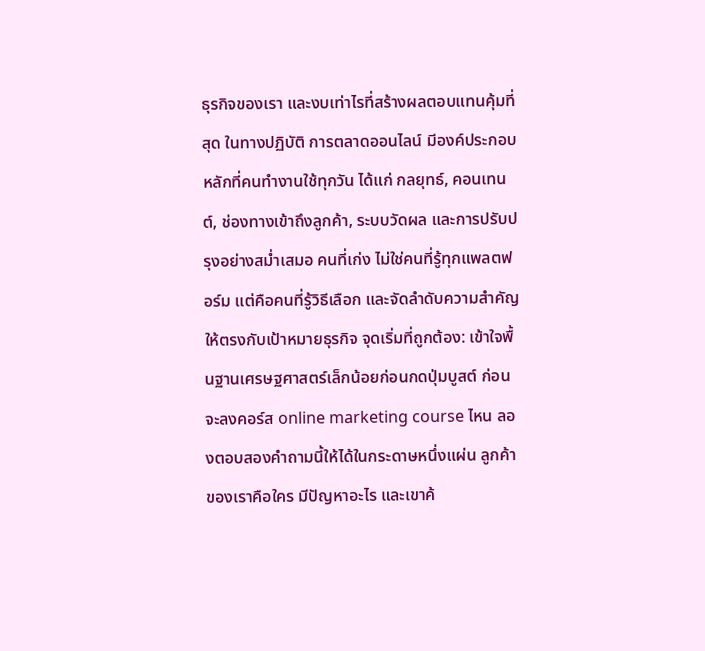ธุรกิจของเรา และงบเท่าไรที่สร้างผลตอบแทนคุ้มที่สุด ในทางปฏิบัติ การตลาดออนไลน์ มีองค์ประกอบหลักที่คนทำงานใช้ทุกวัน ได้แก่ กลยุทธ์, คอนเทนต์, ช่องทางเข้าถึงลูกค้า, ระบบวัดผล และการปรับปรุงอย่างสม่ำเสมอ คนที่เก่ง ไม่ใช่คนที่รู้ทุกแพลตฟอร์ม แต่คือคนที่รู้วิธีเลือก และจัดลำดับความสำคัญให้ตรงกับเป้าหมายธุรกิจ จุดเริ่มที่ถูกต้อง: เข้าใจพื้นฐานเศรษฐศาสตร์เล็กน้อยก่อนกดปุ่มบูสต์ ก่อนจะลงคอร์ส online marketing course ไหน ลองตอบสองคำถามนี้ให้ได้ในกระดาษหนึ่งแผ่น ลูกค้าของเราคือใคร มีปัญหาอะไร และเขาค้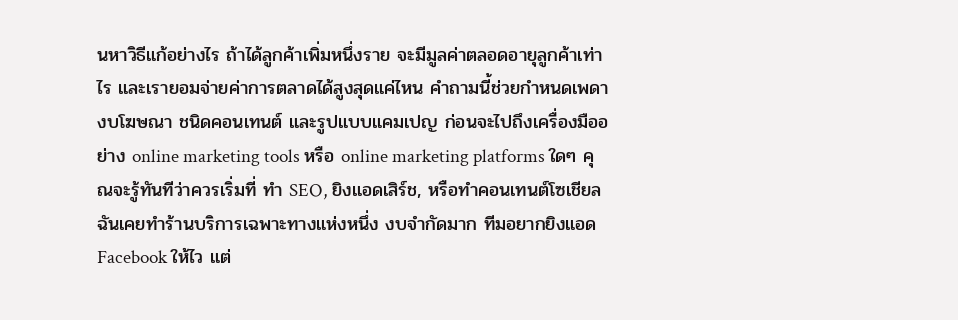นหาวิธีแก้อย่างไร ถ้าได้ลูกค้าเพิ่มหนึ่งราย จะมีมูลค่าตลอดอายุลูกค้าเท่าไร และเรายอมจ่ายค่าการตลาดได้สูงสุดแค่ไหน คำถามนี้ช่วยกำหนดเพดางบโฆษณา ชนิดคอนเทนต์ และรูปแบบแคมเปญ ก่อนจะไปถึงเครื่องมืออย่าง online marketing tools หรือ online marketing platforms ใดๆ คุณจะรู้ทันทีว่าควรเริ่มที่ ทำ SEO, ยิงแอดเสิร์ช, หรือทำคอนเทนต์โซเชียล ฉันเคยทำร้านบริการเฉพาะทางแห่งหนึ่ง งบจำกัดมาก ทีมอยากยิงแอด Facebook ให้ไว แต่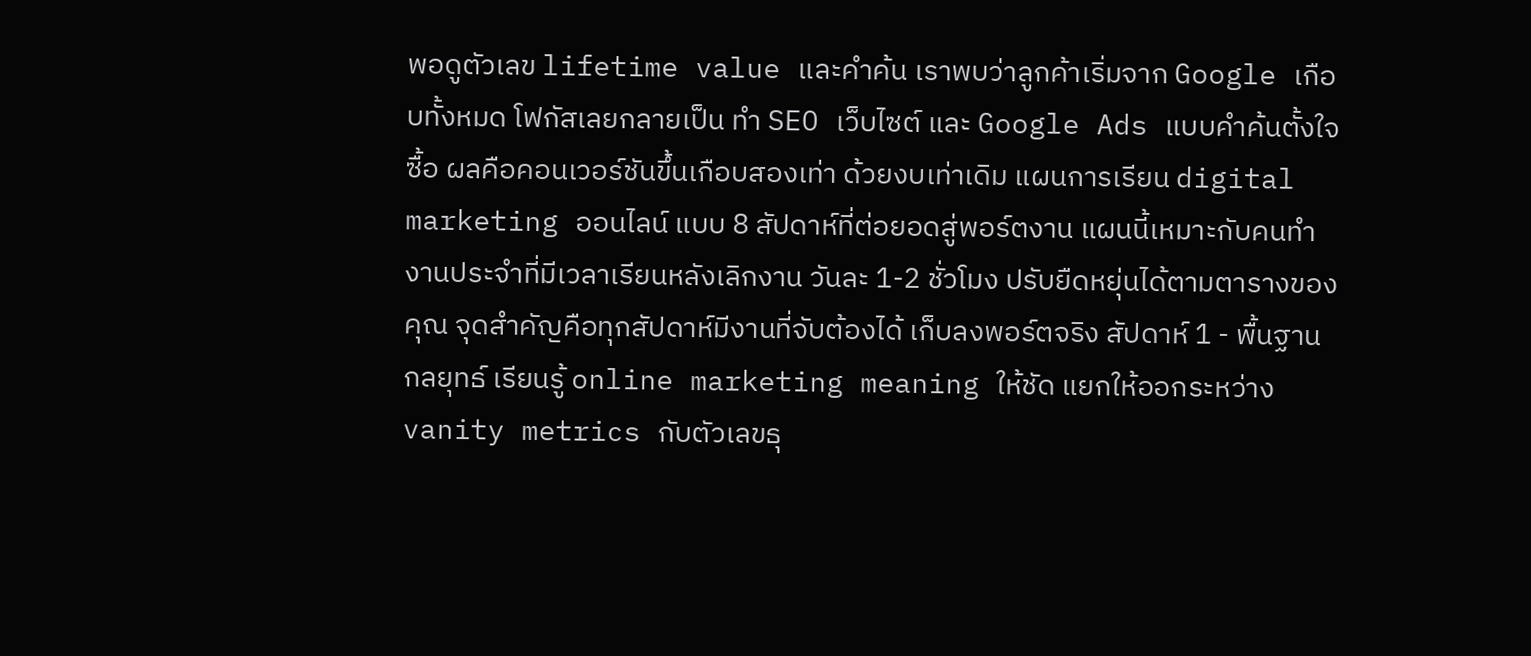พอดูตัวเลข lifetime value และคำค้น เราพบว่าลูกค้าเริ่มจาก Google เกือบทั้งหมด โฟกัสเลยกลายเป็น ทำ SEO เว็บไซต์ และ Google Ads แบบคำค้นตั้งใจซื้อ ผลคือคอนเวอร์ชันขึ้นเกือบสองเท่า ด้วยงบเท่าเดิม แผนการเรียน digital marketing ออนไลน์ แบบ 8 สัปดาห์ที่ต่อยอดสู่พอร์ตงาน แผนนี้เหมาะกับคนทำงานประจำที่มีเวลาเรียนหลังเลิกงาน วันละ 1-2 ชั่วโมง ปรับยืดหยุ่นได้ตามตารางของคุณ จุดสำคัญคือทุกสัปดาห์มีงานที่จับต้องได้ เก็บลงพอร์ตจริง สัปดาห์ 1 - พื้นฐานกลยุทธ์ เรียนรู้ online marketing meaning ให้ชัด แยกให้ออกระหว่าง vanity metrics กับตัวเลขธุ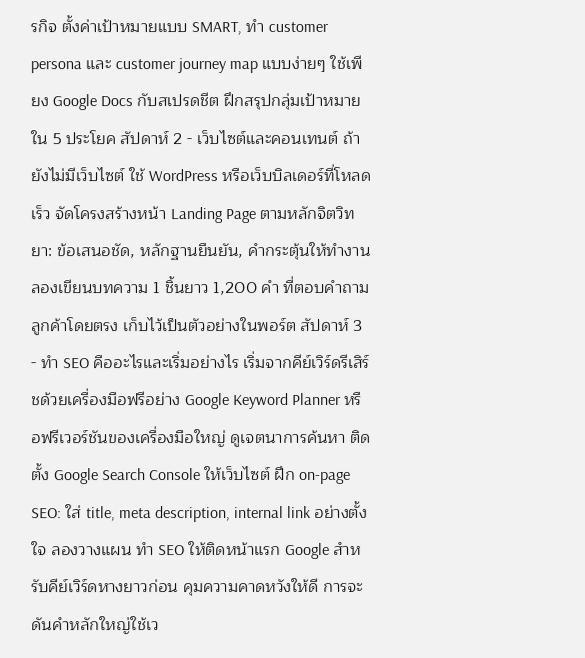รกิจ ตั้งค่าเป้าหมายแบบ SMART, ทำ customer persona และ customer journey map แบบง่ายๆ ใช้เพียง Google Docs กับสเปรดชีต ฝึกสรุปกลุ่มเป้าหมายใน 5 ประโยค สัปดาห์ 2 - เว็บไซต์และคอนเทนต์ ถ้ายังไม่มีเว็บไซต์ ใช้ WordPress หรือเว็บบิลเดอร์ที่โหลดเร็ว จัดโครงสร้างหน้า Landing Page ตามหลักจิตวิทยา: ข้อเสนอชัด, หลักฐานยืนยัน, คำกระตุ้นให้ทำงาน ลองเขียนบทความ 1 ชิ้นยาว 1,200 คำ ที่ตอบคำถามลูกค้าโดยตรง เก็บไว้เป็นตัวอย่างในพอร์ต สัปดาห์ 3 - ทำ SEO คืออะไรและเริ่มอย่างไร เริ่มจากคีย์เวิร์ดรีเสิร์ชด้วยเครื่องมือฟรีอย่าง Google Keyword Planner หรือฟรีเวอร์ชันของเครื่องมือใหญ่ ดูเจตนาการค้นหา ติดตั้ง Google Search Console ให้เว็บไซต์ ฝึก on-page SEO: ใส่ title, meta description, internal link อย่างตั้งใจ ลองวางแผน ทำ SEO ให้ติดหน้าแรก Google สำหรับคีย์เวิร์ดหางยาวก่อน คุมความคาดหวังให้ดี การจะดันคำหลักใหญ่ใช้เว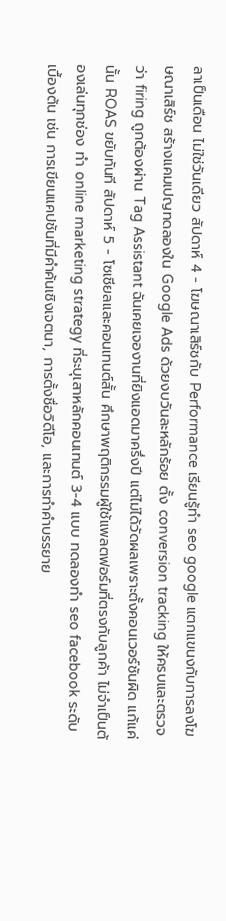ลาเป็นเดือน ไม่ใช่วันเดียว สัปดาห์ 4 - โฆษณาเสิร์ชกับ Performance เรียนรู้ทํา seo google แตกแขนงกับการลงโฆษณาเสิร์ช สร้างแคมเปญทดลองใน Google Ads ด้วยงบวันละหลักร้อย ตั้ง conversion tracking ให้ครบและตรวจว่า firing ถูกต้องผ่าน Tag Assistant ฉันเคยเจองานที่ยิงแอดมาครึ่งปี แต่ไม่ได้วัดผลเพราะตั้งคอนเวอร์ชันผิด แก้แค่นั้น ROAS ขยับทันที สัปดาห์ 5 - โซเชียลและคอนเทนต์สั้น ศึกษาพฤติกรรมผู้ใช้แพลตฟอร์มที่ตรงกับลูกค้า ไม่จำเป็นต้องเล่นทุกช่อง ทำ online marketing strategy ที่ระบุเสาหลักคอนเทนต์ 3-4 แบบ ทดลองทํา seo facebook ระดับเบื้องต้น เช่น การเขียนแคปชันที่มีคำค้นเชิงเจตนา, การตั้งชื่อวิดีโอ, และการทำคำบรรยาย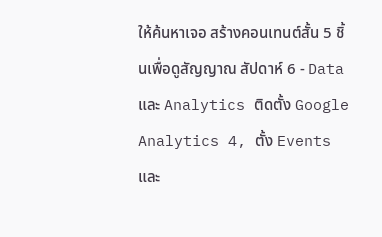ให้ค้นหาเจอ สร้างคอนเทนต์สั้น 5 ชิ้นเพื่อดูสัญญาณ สัปดาห์ 6 - Data และ Analytics ติดตั้ง Google Analytics 4, ตั้ง Events และ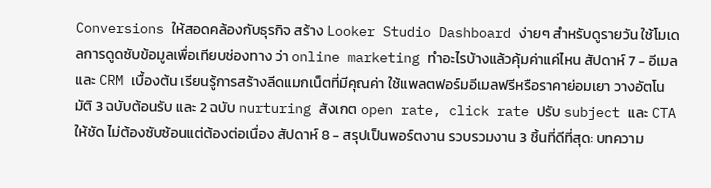Conversions ให้สอดคล้องกับธุรกิจ สร้าง Looker Studio Dashboard ง่ายๆ สำหรับดูรายวัน ใช้โมเดลการดูดซับข้อมูลเพื่อเทียบช่องทาง ว่า online marketing ทําอะไรบ้างแล้วคุ้มค่าแค่ไหน สัปดาห์ 7 - อีเมลและ CRM เบื้องต้น เรียนรู้การสร้างลีดแมกเน็ตที่มีคุณค่า ใช้แพลตฟอร์มอีเมลฟรีหรือราคาย่อมเยา วางอัตโนมัติ 3 ฉบับต้อนรับ และ 2 ฉบับ nurturing สังเกต open rate, click rate ปรับ subject และ CTA ให้ชัด ไม่ต้องซับซ้อนแต่ต้องต่อเนื่อง สัปดาห์ 8 - สรุปเป็นพอร์ตงาน รวบรวมงาน 3 ชิ้นที่ดีที่สุด: บทความ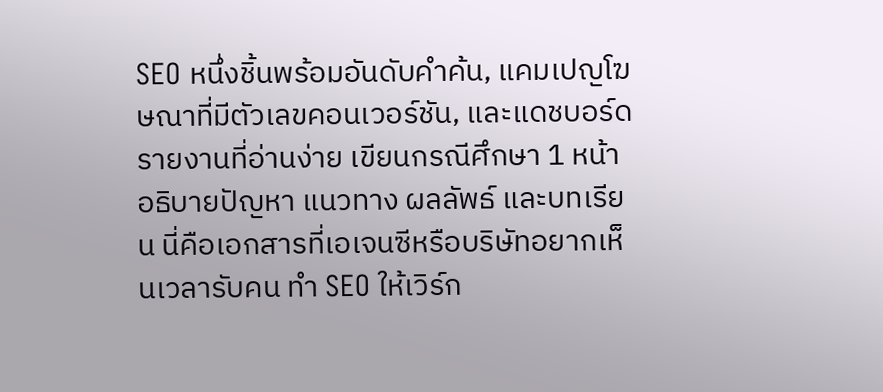SEO หนึ่งชิ้นพร้อมอันดับคำค้น, แคมเปญโฆษณาที่มีตัวเลขคอนเวอร์ชัน, และแดชบอร์ดรายงานที่อ่านง่าย เขียนกรณีศึกษา 1 หน้าอธิบายปัญหา แนวทาง ผลลัพธ์ และบทเรียน นี่คือเอกสารที่เอเจนซีหรือบริษัทอยากเห็นเวลารับคน ทำ SEO ให้เวิร์ก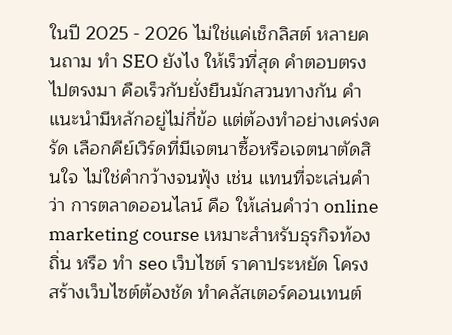ในปี 2025 - 2026 ไม่ใช่แค่เช็กลิสต์ หลายคนถาม ทํา SEO ยังไง ให้เร็วที่สุด คำตอบตรงไปตรงมา คือเร็วกับยั่งยืนมักสวนทางกัน คำแนะนำมีหลักอยู่ไม่กี่ข้อ แต่ต้องทำอย่างเคร่งครัด เลือกคีย์เวิร์ดที่มีเจตนาซื้อหรือเจตนาตัดสินใจ ไม่ใช่คำกว้างจนฟุ้ง เช่น แทนที่จะเล่นคำว่า การตลาดออนไลน์ คือ ให้เล่นคำว่า online marketing course เหมาะสำหรับธุรกิจท้องถิ่น หรือ ทํา seo เว็บไซต์ ราคาประหยัด โครงสร้างเว็บไซต์ต้องชัด ทำคลัสเตอร์คอนเทนต์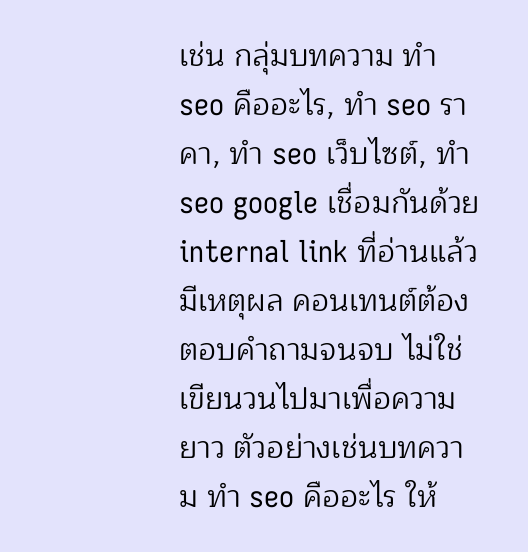เช่น กลุ่มบทความ ทำ seo คืออะไร, ทํา seo ราคา, ทํา seo เว็บไซต์, ทํา seo google เชื่อมกันด้วย internal link ที่อ่านแล้วมีเหตุผล คอนเทนต์ต้องตอบคำถามจนจบ ไม่ใช่เขียนวนไปมาเพื่อความยาว ตัวอย่างเช่นบทความ ทํา seo คืออะไร ให้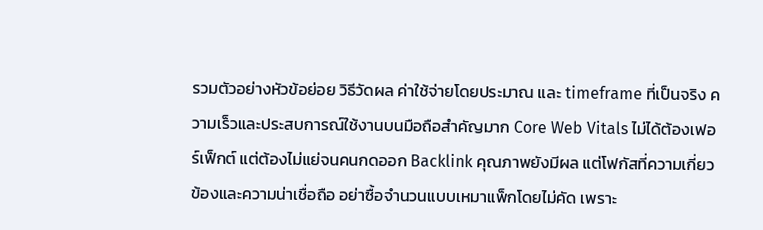รวมตัวอย่างหัวข้อย่อย วิธีวัดผล ค่าใช้จ่ายโดยประมาณ และ timeframe ที่เป็นจริง ความเร็วและประสบการณ์ใช้งานบนมือถือสำคัญมาก Core Web Vitals ไม่ได้ต้องเฟอร์เฟ็กต์ แต่ต้องไม่แย่จนคนกดออก Backlink คุณภาพยังมีผล แต่โฟกัสที่ความเกี่ยวข้องและความน่าเชื่อถือ อย่าซื้อจำนวนแบบเหมาแพ็กโดยไม่คัด เพราะ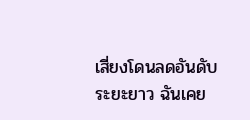เสี่ยงโดนลดอันดับระยะยาว ฉันเคย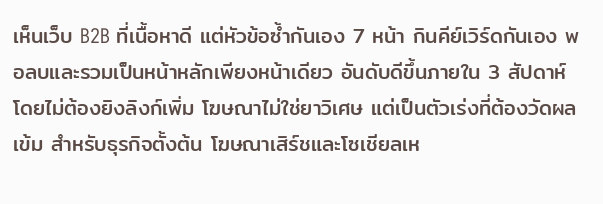เห็นเว็บ B2B ที่เนื้อหาดี แต่หัวข้อซ้ำกันเอง 7 หน้า กินคีย์เวิร์ดกันเอง พอลบและรวมเป็นหน้าหลักเพียงหน้าเดียว อันดับดีขึ้นภายใน 3 สัปดาห์โดยไม่ต้องยิงลิงก์เพิ่ม โฆษณาไม่ใช่ยาวิเศษ แต่เป็นตัวเร่งที่ต้องวัดผลเข้ม สำหรับธุรกิจตั้งต้น โฆษณาเสิร์ชและโซเชียลเห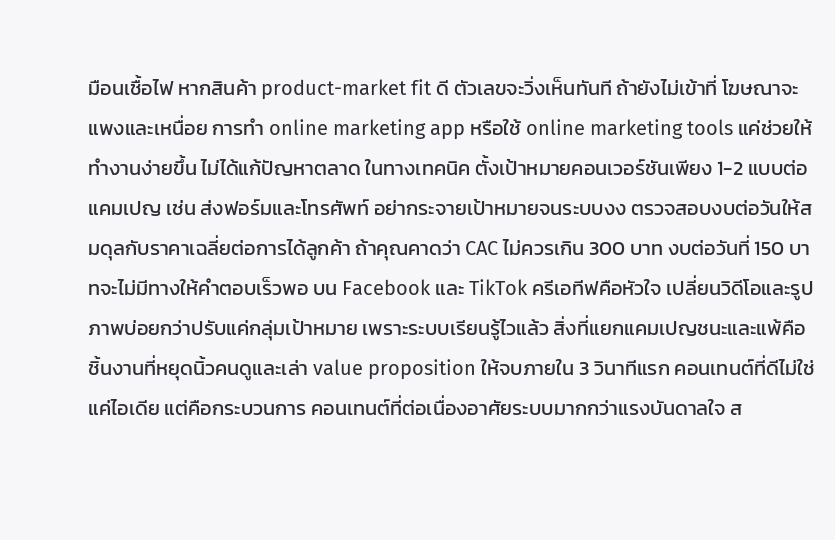มือนเชื้อไฟ หากสินค้า product-market fit ดี ตัวเลขจะวิ่งเห็นทันที ถ้ายังไม่เข้าที่ โฆษณาจะแพงและเหนื่อย การทำ online marketing app หรือใช้ online marketing tools แค่ช่วยให้ทำงานง่ายขึ้น ไม่ได้แก้ปัญหาตลาด ในทางเทคนิค ตั้งเป้าหมายคอนเวอร์ชันเพียง 1-2 แบบต่อแคมเปญ เช่น ส่งฟอร์มและโทรศัพท์ อย่ากระจายเป้าหมายจนระบบงง ตรวจสอบงบต่อวันให้สมดุลกับราคาเฉลี่ยต่อการได้ลูกค้า ถ้าคุณคาดว่า CAC ไม่ควรเกิน 300 บาท งบต่อวันที่ 150 บาทจะไม่มีทางให้คำตอบเร็วพอ บน Facebook และ TikTok ครีเอทีฟคือหัวใจ เปลี่ยนวิดีโอและรูปภาพบ่อยกว่าปรับแค่กลุ่มเป้าหมาย เพราะระบบเรียนรู้ไวแล้ว สิ่งที่แยกแคมเปญชนะและแพ้คือชิ้นงานที่หยุดนิ้วคนดูและเล่า value proposition ให้จบภายใน 3 วินาทีแรก คอนเทนต์ที่ดีไม่ใช่แค่ไอเดีย แต่คือกระบวนการ คอนเทนต์ที่ต่อเนื่องอาศัยระบบมากกว่าแรงบันดาลใจ ส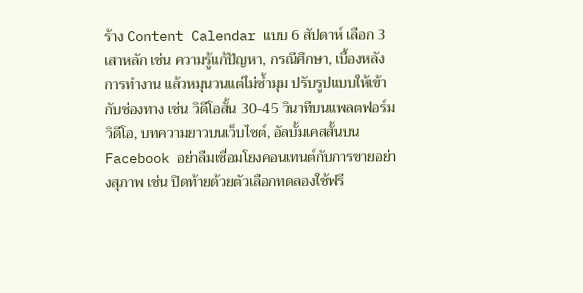ร้าง Content Calendar แบบ 6 สัปดาห์ เลือก 3 เสาหลัก เช่น ความรู้แก้ปัญหา, กรณีศึกษา, เบื้องหลังการทำงาน แล้วหมุนวนแต่ไม่ซ้ำมุม ปรับรูปแบบให้เข้ากับช่องทาง เช่น วิดีโอสั้น 30-45 วินาทีบนแพลตฟอร์มวิดีโอ, บทความยาวบนเว็บไซต์, อัลบั้มเคสสั้นบน Facebook อย่าลืมเชื่อมโยงคอนเทนต์กับการขายอย่างสุภาพ เช่น ปิดท้ายด้วยตัวเลือกทดลองใช้ฟรี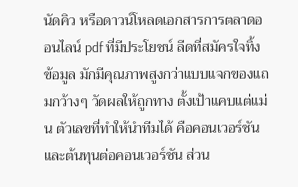นัดคิว หรือดาวน์โหลดเอกสารการตลาดออนไลน์ pdf ที่มีประโยชน์ ลีดที่สมัครใจทิ้งข้อมูล มักมีคุณภาพสูงกว่าแบบแจกของแถมกว้างๆ วัดผลให้ถูกทาง ตั้งเป้าแคบแต่แม่น ตัวเลขที่ทำให้นำทีมได้ คือคอนเวอร์ชันและต้นทุนต่อคอนเวอร์ชัน ส่วน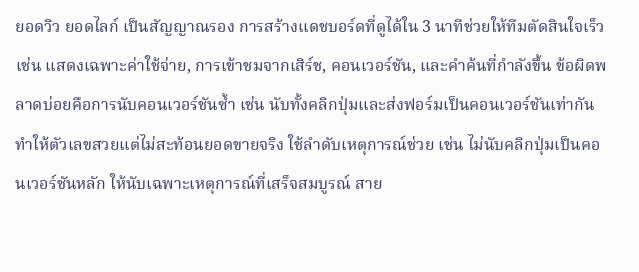ยอดวิว ยอดไลก์ เป็นสัญญาณรอง การสร้างแดชบอร์ดที่ดูได้ใน 3 นาทีช่วยให้ทีมตัดสินใจเร็ว เช่น แสดงเฉพาะค่าใช้จ่าย, การเข้าชมจากเสิร์ช, คอนเวอร์ชัน, และคำค้นที่กำลังขึ้น ข้อผิดพลาดบ่อยคือการนับคอนเวอร์ชันซ้ำ เช่น นับทั้งคลิกปุ่มและส่งฟอร์มเป็นคอนเวอร์ชันเท่ากัน ทำให้ตัวเลขสวยแต่ไม่สะท้อนยอดขายจริง ใช้ลำดับเหตุการณ์ช่วย เช่น ไม่นับคลิกปุ่มเป็นคอนเวอร์ชันหลัก ให้นับเฉพาะเหตุการณ์ที่เสร็จสมบูรณ์ สาย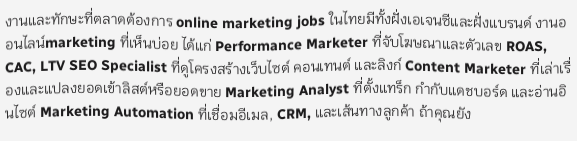งานและทักษะที่ตลาดต้องการ online marketing jobs ในไทยมีทั้งฝั่งเอเจนซีและฝั่งแบรนด์ งานออนไลน์marketing ที่เห็นบ่อย ได้แก่ Performance Marketer ที่จับโฆษณาและตัวเลข ROAS, CAC, LTV SEO Specialist ที่ดูโครงสร้างเว็บไซต์ คอนเทนต์ และลิงก์ Content Marketer ที่เล่าเรื่องและแปลงยอดเข้าลิสต์หรือยอดขาย Marketing Analyst ที่ตั้งแทร็ก กำกับแดชบอร์ด และอ่านอินไซต์ Marketing Automation ที่เชื่อมอีเมล, CRM, และเส้นทางลูกค้า ถ้าคุณยัง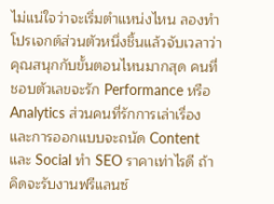ไม่แน่ใจว่าจะเริ่มตำแหน่งไหน ลองทำโปรเจกต์ส่วนตัวหนึ่งชิ้นแล้วจับเวลาว่าคุณสนุกกับขั้นตอนไหนมากสุด คนที่ชอบตัวเลขจะรัก Performance หรือ Analytics ส่วนคนที่รักการเล่าเรื่องและการออกแบบจะถนัด Content และ Social ทํา SEO ราคาเท่าไรดี ถ้าคิดจะรับงานฟรีแลนซ์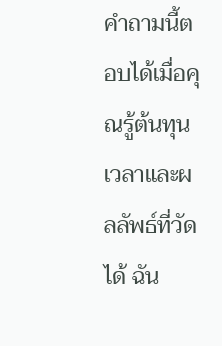คำถามนี้ตอบได้เมื่อคุณรู้ต้นทุนเวลาและผลลัพธ์ที่วัดได้ ฉัน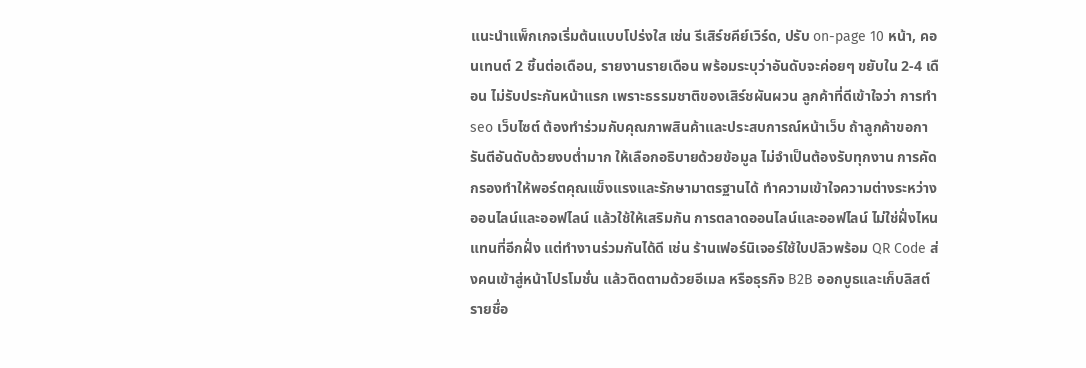แนะนำแพ็กเกจเริ่มต้นแบบโปร่งใส เช่น รีเสิร์ชคีย์เวิร์ด, ปรับ on-page 10 หน้า, คอนเทนต์ 2 ชิ้นต่อเดือน, รายงานรายเดือน พร้อมระบุว่าอันดับจะค่อยๆ ขยับใน 2-4 เดือน ไม่รับประกันหน้าแรก เพราะธรรมชาติของเสิร์ชผันผวน ลูกค้าที่ดีเข้าใจว่า การทํา seo เว็บไซต์ ต้องทำร่วมกับคุณภาพสินค้าและประสบการณ์หน้าเว็บ ถ้าลูกค้าขอการันตีอันดับด้วยงบต่ำมาก ให้เลือกอธิบายด้วยข้อมูล ไม่จำเป็นต้องรับทุกงาน การคัดกรองทำให้พอร์ตคุณแข็งแรงและรักษามาตรฐานได้ ทำความเข้าใจความต่างระหว่างออนไลน์และออฟไลน์ แล้วใช้ให้เสริมกัน การตลาดออนไลน์และออฟไลน์ ไม่ใช่ฝั่งไหนแทนที่อีกฝั่ง แต่ทำงานร่วมกันได้ดี เช่น ร้านเฟอร์นิเจอร์ใช้ใบปลิวพร้อม QR Code ส่งคนเข้าสู่หน้าโปรโมชั่น แล้วติดตามด้วยอีเมล หรือธุรกิจ B2B ออกบูธและเก็บลิสต์รายชื่อ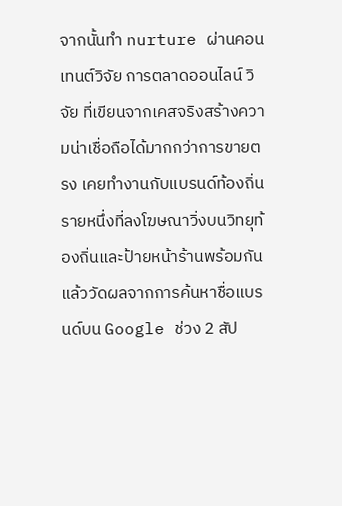จากนั้นทำ nurture ผ่านคอนเทนต์วิจัย การตลาดออนไลน์ วิจัย ที่เขียนจากเคสจริงสร้างความน่าเชื่อถือได้มากกว่าการขายตรง เคยทำงานกับแบรนด์ท้องถิ่นรายหนึ่งที่ลงโฆษณาวิ่งบนวิทยุท้องถิ่นและป้ายหน้าร้านพร้อมกัน แล้ววัดผลจากการค้นหาชื่อแบรนด์บน Google ช่วง 2 สัป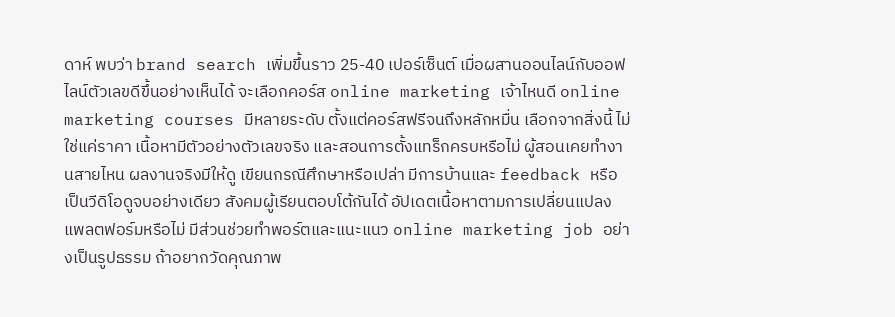ดาห์ พบว่า brand search เพิ่มขึ้นราว 25-40 เปอร์เซ็นต์ เมื่อผสานออนไลน์กับออฟไลน์ตัวเลขดีขึ้นอย่างเห็นได้ จะเลือกคอร์ส online marketing เจ้าไหนดี online marketing courses มีหลายระดับ ตั้งแต่คอร์สฟรีจนถึงหลักหมื่น เลือกจากสิ่งนี้ ไม่ใช่แค่ราคา เนื้อหามีตัวอย่างตัวเลขจริง และสอนการตั้งแทร็กครบหรือไม่ ผู้สอนเคยทำงานสายไหน ผลงานจริงมีให้ดู เขียนกรณีศึกษาหรือเปล่า มีการบ้านและ feedback หรือเป็นวีดิโอดูจบอย่างเดียว สังคมผู้เรียนตอบโต้กันได้ อัปเดตเนื้อหาตามการเปลี่ยนแปลงแพลตฟอร์มหรือไม่ มีส่วนช่วยทำพอร์ตและแนะแนว online marketing job อย่างเป็นรูปธรรม ถ้าอยากวัดคุณภาพ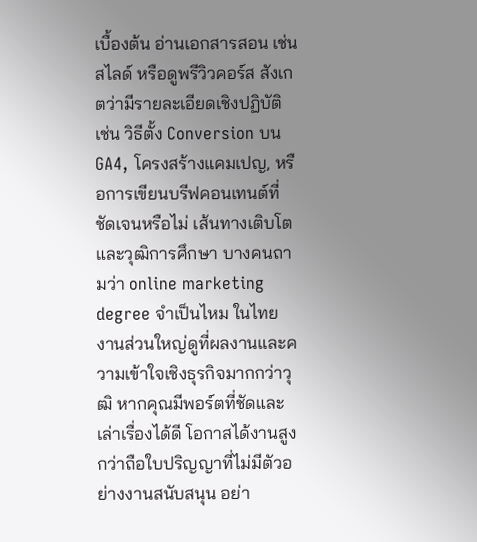เบื้องต้น อ่านเอกสารสอน เช่น สไลด์ หรือดูพรีวิวคอร์ส สังเกตว่ามีรายละเอียดเชิงปฏิบัติ เช่น วิธีตั้ง Conversion บน GA4, โครงสร้างแคมเปญ, หรือการเขียนบรีฟคอนเทนต์ที่ชัดเจนหรือไม่ เส้นทางเติบโตและวุฒิการศึกษา บางคนถามว่า online marketing degree จำเป็นไหม ในไทย งานส่วนใหญ่ดูที่ผลงานและความเข้าใจเชิงธุรกิจมากกว่าวุฒิ หากคุณมีพอร์ตที่ชัดและเล่าเรื่องได้ดี โอกาสได้งานสูงกว่าถือใบปริญญาที่ไม่มีตัวอย่างงานสนับสนุน อย่า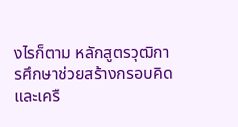งไรก็ตาม หลักสูตรวุฒิการศึกษาช่วยสร้างกรอบคิดและเครื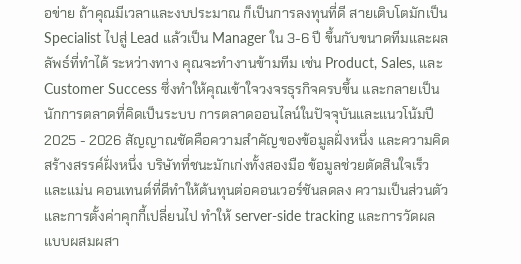อข่าย ถ้าคุณมีเวลาและงบประมาณ ก็เป็นการลงทุนที่ดี สายเติบโตมักเป็น Specialist ไปสู่ Lead แล้วเป็น Manager ใน 3-6 ปี ขึ้นกับขนาดทีมและผลลัพธ์ที่ทำได้ ระหว่างทาง คุณจะทำงานข้ามทีม เช่น Product, Sales, และ Customer Success ซึ่งทำให้คุณเข้าใจวงจรธุรกิจครบขึ้น และกลายเป็นนักการตลาดที่คิดเป็นระบบ การตลาดออนไลน์ในปัจจุบันและแนวโน้มปี 2025 - 2026 สัญญาณชัดคือความสำคัญของข้อมูลฝั่งหนึ่ง และความคิดสร้างสรรค์ฝั่งหนึ่ง บริษัทที่ชนะมักเก่งทั้งสองมือ ข้อมูลช่วยตัดสินใจเร็วและแม่น คอนเทนต์ที่ดีทำให้ต้นทุนต่อคอนเวอร์ชันลดลง ความเป็นส่วนตัวและการตั้งค่าคุกกี้เปลี่ยนไป ทำให้ server-side tracking และการวัดผลแบบผสมผสา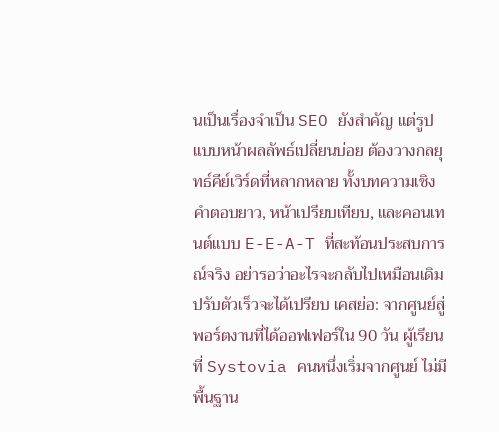นเป็นเรื่องจำเป็น SEO ยังสำคัญ แต่รูปแบบหน้าผลลัพธ์เปลี่ยนบ่อย ต้องวางกลยุทธ์คีย์เวิร์ดที่หลากหลาย ทั้งบทความเชิงคำตอบยาว, หน้าเปรียบเทียบ, และคอนเทนต์แบบ E-E-A-T ที่สะท้อนประสบการณ์จริง อย่ารอว่าอะไรจะกลับไปเหมือนเดิม ปรับตัวเร็วจะได้เปรียบ เคสย่อ: จากศูนย์สู่พอร์ตงานที่ได้ออฟเฟอร์ใน 90 วัน ผู้เรียนที่ Systovia คนหนึ่งเริ่มจากศูนย์ ไม่มีพื้นฐาน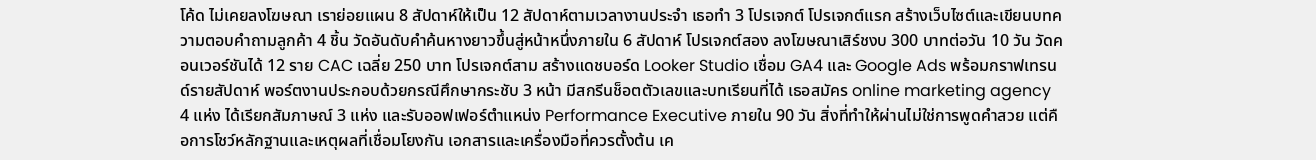โค้ด ไม่เคยลงโฆษณา เราย่อยแผน 8 สัปดาห์ให้เป็น 12 สัปดาห์ตามเวลางานประจำ เธอทำ 3 โปรเจกต์ โปรเจกต์แรก สร้างเว็บไซต์และเขียนบทความตอบคำถามลูกค้า 4 ชิ้น วัดอันดับคำค้นหางยาวขึ้นสู่หน้าหนึ่งภายใน 6 สัปดาห์ โปรเจกต์สอง ลงโฆษณาเสิร์ชงบ 300 บาทต่อวัน 10 วัน วัดคอนเวอร์ชันได้ 12 ราย CAC เฉลี่ย 250 บาท โปรเจกต์สาม สร้างแดชบอร์ด Looker Studio เชื่อม GA4 และ Google Ads พร้อมกราฟเทรนด์รายสัปดาห์ พอร์ตงานประกอบด้วยกรณีศึกษากระชับ 3 หน้า มีสกรีนช็อตตัวเลขและบทเรียนที่ได้ เธอสมัคร online marketing agency 4 แห่ง ได้เรียกสัมภาษณ์ 3 แห่ง และรับออฟเฟอร์ตำแหน่ง Performance Executive ภายใน 90 วัน สิ่งที่ทำให้ผ่านไม่ใช่การพูดคำสวย แต่คือการโชว์หลักฐานและเหตุผลที่เชื่อมโยงกัน เอกสารและเครื่องมือที่ควรตั้งต้น เค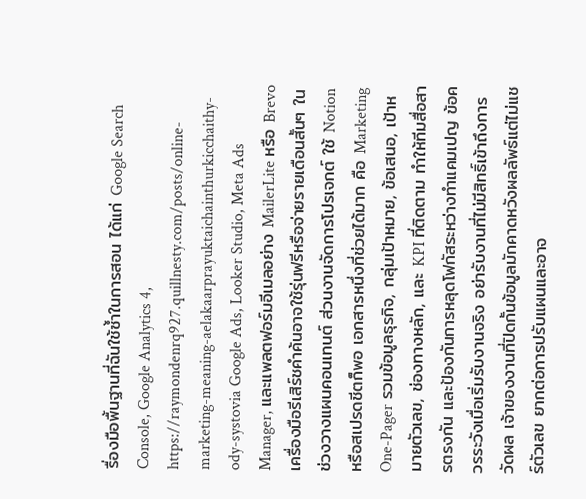รื่องมือพื้นฐานที่ฉันใช้ซ้ำในการสอน ได้แก่ Google Search Console, Google Analytics 4, https://raymondenrq927.quillnesty.com/posts/online-marketing-meaning-aelakaarprayuktaichainthurkicchaithy-ody-systovia Google Ads, Looker Studio, Meta Ads Manager, และแพลตฟอร์มอีเมลอย่าง MailerLite หรือ Brevo เครื่องมือรีเสิร์ชคำค้นอาจใช้รุ่นฟรีหรือจ่ายรายเดือนสั้นๆ ในช่วงวางแผนคอนเทนต์ ส่วนงานจัดการโปรเจกต์ ใช้ Notion หรือสเปรดชีตก็พอ เอกสารหนึ่งที่ช่วยได้มาก คือ Marketing One-Pager รวมข้อมูลธุรกิจ, กลุ่มเป้าหมาย, ข้อเสนอ, เป้าหมายตัวเลข, ช่องทางหลัก, และ KPI ที่ติดตาม ทำให้ทีมสื่อสารตรงกัน และป้องกันการหลุดโฟกัสระหว่างทำแคมเปญ ข้อควรระวังเมื่อเริ่มรับงานจริง อย่ารับงานที่ไม่มีสิทธิ์เข้าถึงการวัดผล เจ้าของงานที่ปิดกั้นข้อมูลมักคาดหวังผลลัพธ์แต่ไม่แชร์ตัวเลข ยากต่อการปรับแผนและอาจ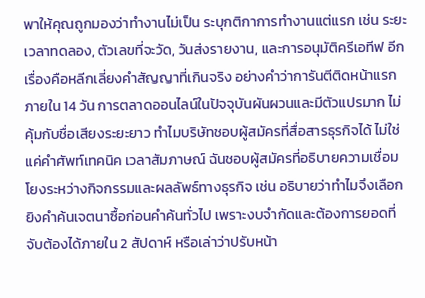พาให้คุณถูกมองว่าทำงานไม่เป็น ระบุกติกาการทำงานแต่แรก เช่น ระยะเวลาทดลอง, ตัวเลขที่จะวัด, วันส่งรายงาน, และการอนุมัติครีเอทีฟ อีกเรื่องคือหลีกเลี่ยงคำสัญญาที่เกินจริง อย่างคำว่าการันตีติดหน้าแรกภายใน 14 วัน การตลาดออนไลน์ในปัจจุบันผันผวนและมีตัวแปรมาก ไม่คุ้มกับชื่อเสียงระยะยาว ทำไมบริษัทชอบผู้สมัครที่สื่อสารธุรกิจได้ ไม่ใช่แค่คำศัพท์เทคนิค เวลาสัมภาษณ์ ฉันชอบผู้สมัครที่อธิบายความเชื่อมโยงระหว่างกิจกรรมและผลลัพธ์ทางธุรกิจ เช่น อธิบายว่าทำไมจึงเลือกยิงคำค้นเจตนาซื้อก่อนคำค้นทั่วไป เพราะงบจำกัดและต้องการยอดที่จับต้องได้ภายใน 2 สัปดาห์ หรือเล่าว่าปรับหน้า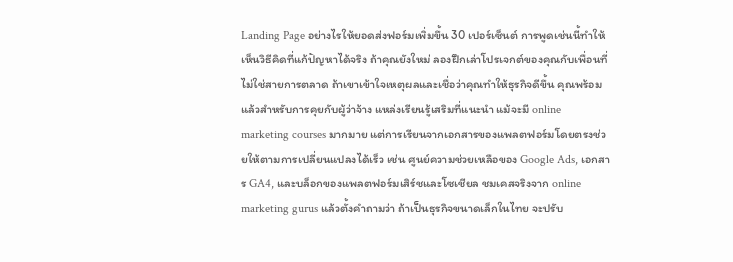Landing Page อย่างไรให้ยอดส่งฟอร์มเพิ่มขึ้น 30 เปอร์เซ็นต์ การพูดเช่นนี้ทำให้เห็นวิธีคิดที่แก้ปัญหาได้จริง ถ้าคุณยังใหม่ ลองฝึกเล่าโปรเจกต์ของคุณกับเพื่อนที่ไม่ใช่สายการตลาด ถ้าเขาเข้าใจเหตุผลและเชื่อว่าคุณทำให้ธุรกิจดีขึ้น คุณพร้อมแล้วสำหรับการคุยกับผู้ว่าจ้าง แหล่งเรียนรู้เสริมที่แนะนำ แม้จะมี online marketing courses มากมาย แต่การเรียนจากเอกสารของแพลตฟอร์มโดยตรงช่วยให้ตามการเปลี่ยนแปลงได้เร็ว เช่น ศูนย์ความช่วยเหลือของ Google Ads, เอกสาร GA4, และบล็อกของแพลตฟอร์มเสิร์ชและโซเชียล ชมเคสจริงจาก online marketing gurus แล้วตั้งคำถามว่า ถ้าเป็นธุรกิจขนาดเล็กในไทย จะปรับ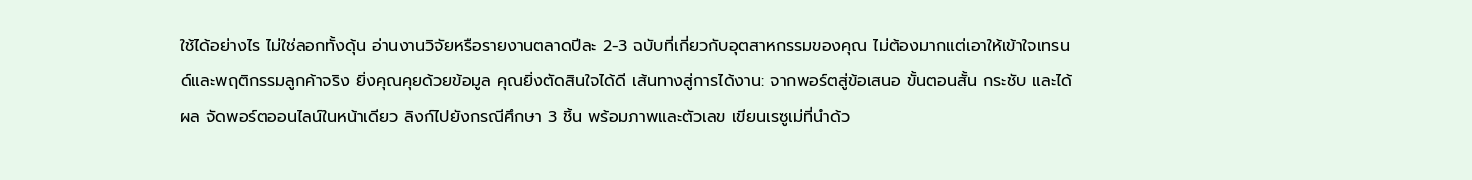ใช้ได้อย่างไร ไม่ใช่ลอกทั้งดุ้น อ่านงานวิจัยหรือรายงานตลาดปีละ 2-3 ฉบับที่เกี่ยวกับอุตสาหกรรมของคุณ ไม่ต้องมากแต่เอาให้เข้าใจเทรนด์และพฤติกรรมลูกค้าจริง ยิ่งคุณคุยด้วยข้อมูล คุณยิ่งตัดสินใจได้ดี เส้นทางสู่การได้งาน: จากพอร์ตสู่ข้อเสนอ ขั้นตอนสั้น กระชับ และได้ผล จัดพอร์ตออนไลน์ในหน้าเดียว ลิงก์ไปยังกรณีศึกษา 3 ชิ้น พร้อมภาพและตัวเลข เขียนเรซูเม่ที่นำด้ว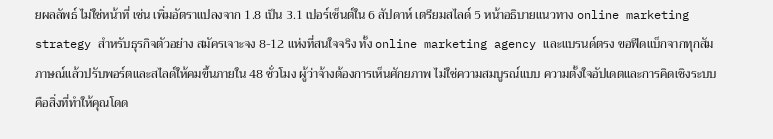ยผลลัพธ์ ไม่ใช่หน้าที่ เช่น เพิ่มอัตราแปลงจาก 1.8 เป็น 3.1 เปอร์เซ็นต์ใน 6 สัปดาห์ เตรียมสไลด์ 5 หน้าอธิบายแนวทาง online marketing strategy สำหรับธุรกิจตัวอย่าง สมัครเจาะจง 8-12 แห่งที่สนใจจริง ทั้ง online marketing agency และแบรนด์ตรง ขอฟีดแบ็กจากทุกสัมภาษณ์แล้วปรับพอร์ตและสไลด์ให้คมขึ้นภายใน 48 ชั่วโมง ผู้ว่าจ้างต้องการเห็นศักยภาพ ไม่ใช่ความสมบูรณ์แบบ ความตั้งใจอัปเดตและการคิดเชิงระบบคือสิ่งที่ทำให้คุณโดด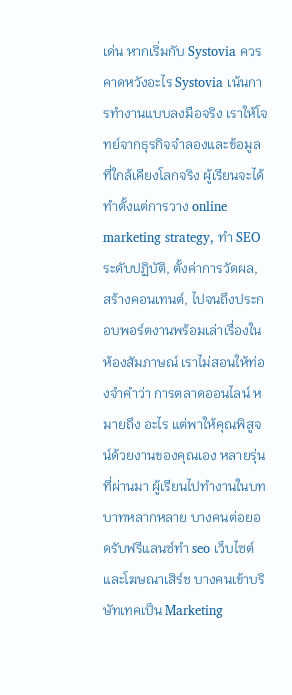เด่น หากเริ่มกับ Systovia ควรคาดหวังอะไร Systovia เน้นการทำงานแบบลงมือจริง เราให้โจทย์จากธุรกิจจำลองและข้อมูลที่ใกล้เคียงโลกจริง ผู้เรียนจะได้ทำตั้งแต่การวาง online marketing strategy, ทำ SEO ระดับปฏิบัติ, ตั้งค่าการวัดผล, สร้างคอนเทนต์, ไปจนถึงประกอบพอร์ตงานพร้อมเล่าเรื่องในห้องสัมภาษณ์ เราไม่สอนให้ท่องจำคำว่า การตลาดออนไลน์ หมายถึง อะไร แต่พาให้คุณพิสูจน์ด้วยงานของคุณเอง หลายรุ่นที่ผ่านมา ผู้เรียนไปทำงานในบทบาทหลากหลาย บางคนต่อยอดรับฟรีแลนซ์ทํา seo เว็บไซต์ และโฆษณาเสิร์ช บางคนเข้าบริษัทเทคเป็น Marketing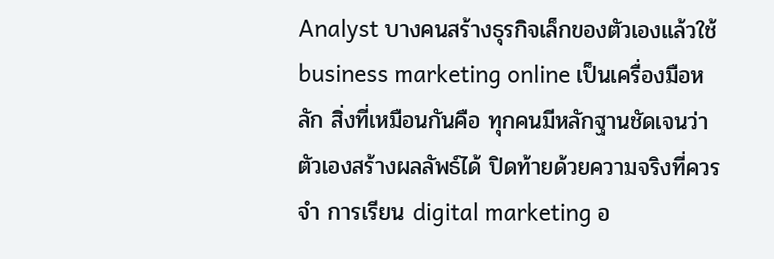Analyst บางคนสร้างธุรกิจเล็กของตัวเองแล้วใช้ business marketing online เป็นเครื่องมือหลัก สิ่งที่เหมือนกันคือ ทุกคนมีหลักฐานชัดเจนว่าตัวเองสร้างผลลัพธ์ได้ ปิดท้ายด้วยความจริงที่ควรจำ การเรียน digital marketing อ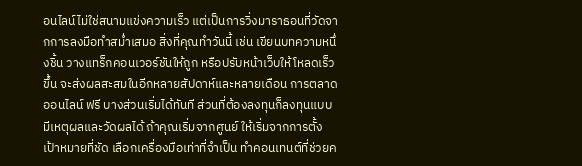อนไลน์ไม่ใช่สนามแข่งความเร็ว แต่เป็นการวิ่งมาราธอนที่วัดจากการลงมือทำสม่ำเสมอ สิ่งที่คุณทำวันนี้ เช่น เขียนบทความหนึ่งชิ้น วางแทร็กคอนเวอร์ชันให้ถูก หรือปรับหน้าเว็บให้โหลดเร็วขึ้น จะส่งผลสะสมในอีกหลายสัปดาห์และหลายเดือน การตลาดออนไลน์ ฟรี บางส่วนเริ่มได้ทันที ส่วนที่ต้องลงทุนก็ลงทุนแบบมีเหตุผลและวัดผลได้ ถ้าคุณเริ่มจากศูนย์ ให้เริ่มจากการตั้งเป้าหมายที่ชัด เลือกเครื่องมือเท่าที่จำเป็น ทำคอนเทนต์ที่ช่วยค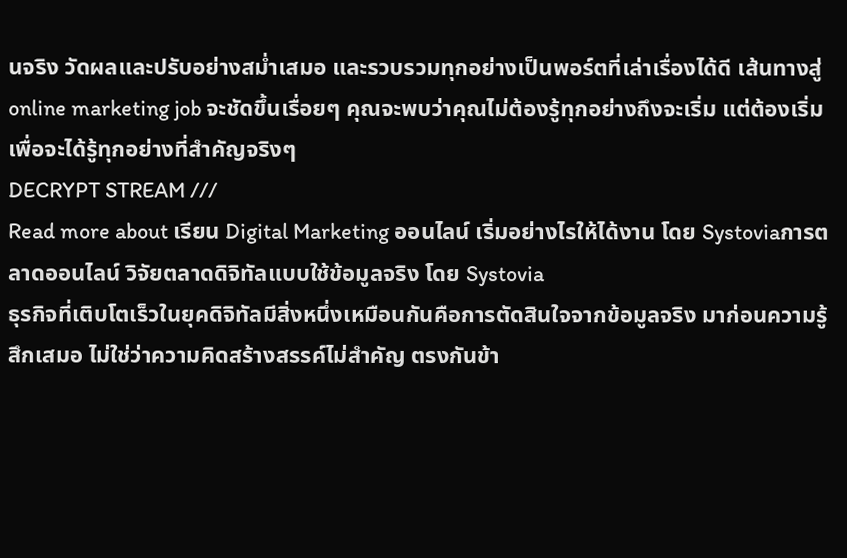นจริง วัดผลและปรับอย่างสม่ำเสมอ และรวบรวมทุกอย่างเป็นพอร์ตที่เล่าเรื่องได้ดี เส้นทางสู่ online marketing job จะชัดขึ้นเรื่อยๆ คุณจะพบว่าคุณไม่ต้องรู้ทุกอย่างถึงจะเริ่ม แต่ต้องเริ่มเพื่อจะได้รู้ทุกอย่างที่สำคัญจริงๆ
DECRYPT STREAM ///
Read more about เรียน Digital Marketing ออนไลน์ เริ่มอย่างไรให้ได้งาน โดย Systoviaการตลาดออนไลน์ วิจัยตลาดดิจิทัลแบบใช้ข้อมูลจริง โดย Systovia
ธุรกิจที่เติบโตเร็วในยุคดิจิทัลมีสิ่งหนึ่งเหมือนกันคือการตัดสินใจจากข้อมูลจริง มาก่อนความรู้สึกเสมอ ไม่ใช่ว่าความคิดสร้างสรรค์ไม่สำคัญ ตรงกันข้า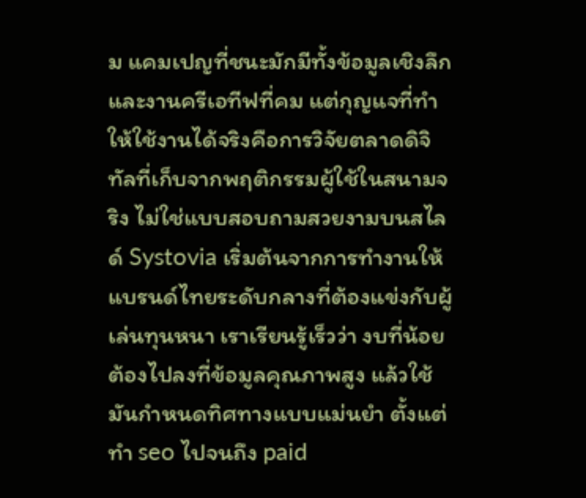ม แคมเปญที่ชนะมักมีทั้งข้อมูลเชิงลึกและงานครีเอทีฟที่คม แต่กุญแจที่ทำให้ใช้งานได้จริงคือการวิจัยตลาดดิจิทัลที่เก็บจากพฤติกรรมผู้ใช้ในสนามจริง ไม่ใช่แบบสอบถามสวยงามบนสไลด์ Systovia เริ่มต้นจากการทำงานให้แบรนด์ไทยระดับกลางที่ต้องแข่งกับผู้เล่นทุนหนา เราเรียนรู้เร็วว่า งบที่น้อยต้องไปลงที่ข้อมูลคุณภาพสูง แล้วใช้มันกำหนดทิศทางแบบแม่นยำ ตั้งแต่ทำ seo ไปจนถึง paid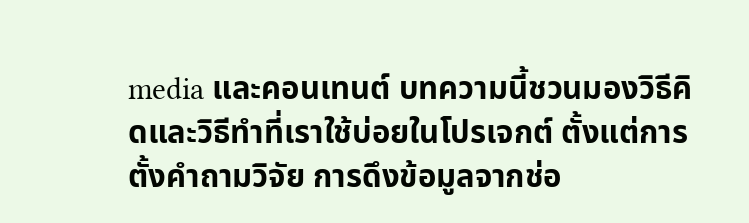media และคอนเทนต์ บทความนี้ชวนมองวิธีคิดและวิธีทำที่เราใช้บ่อยในโปรเจกต์ ตั้งแต่การตั้งคำถามวิจัย การดึงข้อมูลจากช่อ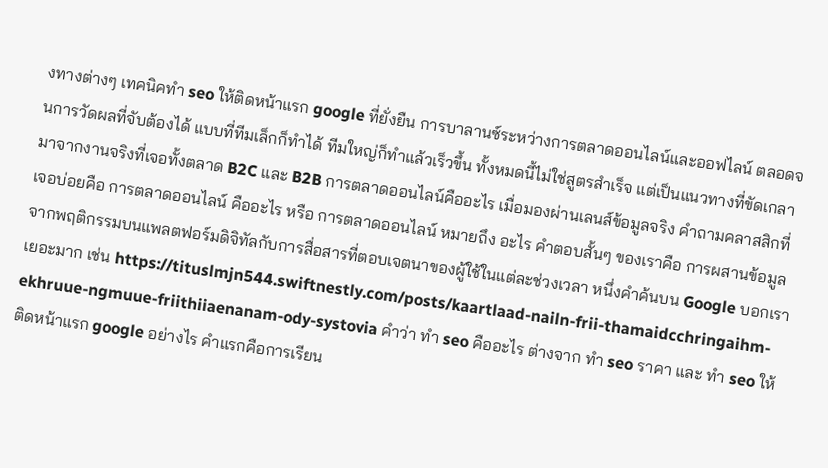งทางต่างๆ เทคนิคทำ seo ให้ติดหน้าแรก google ที่ยั่งยืน การบาลานซ์ระหว่างการตลาดออนไลน์และออฟไลน์ ตลอดจนการวัดผลที่จับต้องได้ แบบที่ทีมเล็กก็ทำได้ ทีมใหญ่ก็ทำแล้วเร็วขึ้น ทั้งหมดนี้ไม่ใช่สูตรสำเร็จ แต่เป็นแนวทางที่ขัดเกลามาจากงานจริงที่เจอทั้งตลาด B2C และ B2B การตลาดออนไลน์คืออะไร เมื่อมองผ่านเลนส์ข้อมูลจริง คำถามคลาสสิกที่เจอบ่อยคือ การตลาดออนไลน์ คืออะไร หรือ การตลาดออนไลน์ หมายถึง อะไร คำตอบสั้นๆ ของเราคือ การผสานข้อมูลจากพฤติกรรมบนแพลตฟอร์มดิจิทัลกับการสื่อสารที่ตอบเจตนาของผู้ใช้ในแต่ละช่วงเวลา หนึ่งคำค้นบน Google บอกเราเยอะมาก เช่น https://tituslmjn544.swiftnestly.com/posts/kaartlaad-nailn-frii-thamaidcchringaihm-ekhruue-ngmuue-friithiiaenanam-ody-systovia คำว่า ทํา seo คืออะไร ต่างจาก ทํา seo ราคา และ ทํา seo ให้ติดหน้าแรก google อย่างไร คำแรกคือการเรียน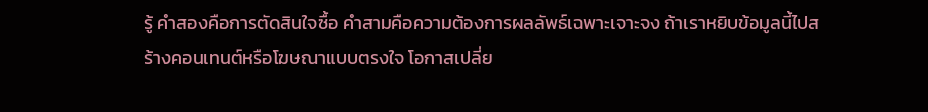รู้ คำสองคือการตัดสินใจซื้อ คำสามคือความต้องการผลลัพธ์เฉพาะเจาะจง ถ้าเราหยิบข้อมูลนี้ไปสร้างคอนเทนต์หรือโฆษณาแบบตรงใจ โอกาสเปลี่ย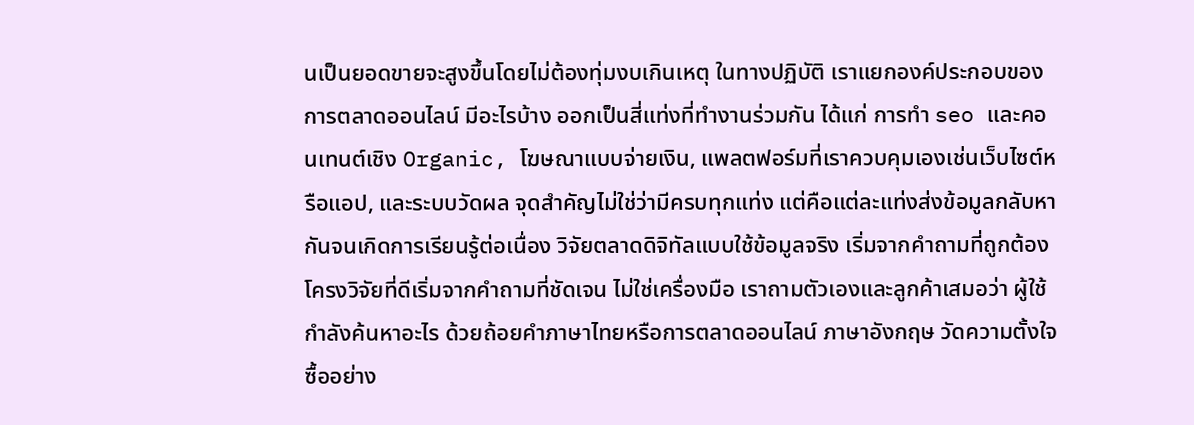นเป็นยอดขายจะสูงขึ้นโดยไม่ต้องทุ่มงบเกินเหตุ ในทางปฏิบัติ เราแยกองค์ประกอบของการตลาดออนไลน์ มีอะไรบ้าง ออกเป็นสี่แท่งที่ทำงานร่วมกัน ได้แก่ การทำ seo และคอนเทนต์เชิง Organic, โฆษณาแบบจ่ายเงิน, แพลตฟอร์มที่เราควบคุมเองเช่นเว็บไซต์หรือแอป, และระบบวัดผล จุดสำคัญไม่ใช่ว่ามีครบทุกแท่ง แต่คือแต่ละแท่งส่งข้อมูลกลับหากันจนเกิดการเรียนรู้ต่อเนื่อง วิจัยตลาดดิจิทัลแบบใช้ข้อมูลจริง เริ่มจากคำถามที่ถูกต้อง โครงวิจัยที่ดีเริ่มจากคำถามที่ชัดเจน ไม่ใช่เครื่องมือ เราถามตัวเองและลูกค้าเสมอว่า ผู้ใช้กำลังค้นหาอะไร ด้วยถ้อยคำภาษาไทยหรือการตลาดออนไลน์ ภาษาอังกฤษ วัดความตั้งใจซื้ออย่าง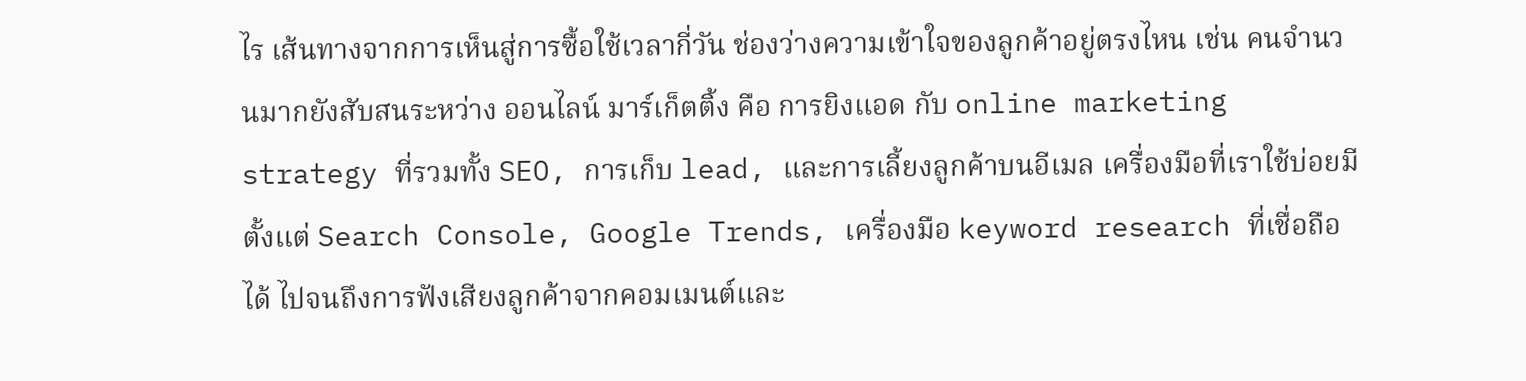ไร เส้นทางจากการเห็นสู่การซื้อใช้เวลากี่วัน ช่องว่างความเข้าใจของลูกค้าอยู่ตรงไหน เช่น คนจำนวนมากยังสับสนระหว่าง ออนไลน์ มาร์เก็ตติ้ง คือ การยิงแอด กับ online marketing strategy ที่รวมทั้ง SEO, การเก็บ lead, และการเลี้ยงลูกค้าบนอีเมล เครื่องมือที่เราใช้บ่อยมีตั้งแต่ Search Console, Google Trends, เครื่องมือ keyword research ที่เชื่อถือได้ ไปจนถึงการฟังเสียงลูกค้าจากคอมเมนต์และ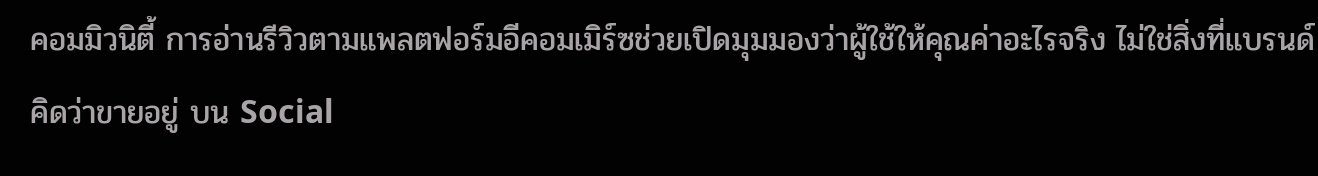คอมมิวนิตี้ การอ่านรีวิวตามแพลตฟอร์มอีคอมเมิร์ซช่วยเปิดมุมมองว่าผู้ใช้ให้คุณค่าอะไรจริง ไม่ใช่สิ่งที่แบรนด์คิดว่าขายอยู่ บน Social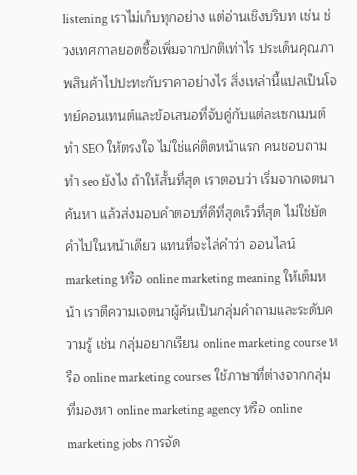listening เราไม่เก็บทุกอย่าง แต่อ่านเชิงบริบท เช่น ช่วงเทศกาลยอดซื้อเพิ่มจากปกติเท่าไร ประเด็นคุณภาพสินค้าไปปะทะกับราคาอย่างไร สิ่งเหล่านี้แปลเป็นโจทย์คอนเทนต์และข้อเสนอที่จับคู่กับแต่ละเซกเมนต์ ทำ SEO ให้ตรงใจ ไม่ใช่แค่ติดหน้าแรก คนชอบถาม ทํา seo ยังไง ถ้าให้สั้นที่สุด เราตอบว่า เริ่มจากเจตนาค้นหา แล้วส่งมอบคำตอบที่ดีที่สุดเร็วที่สุด ไม่ใช่ยัดคำไปในหน้าเดียว แทนที่จะไล่คำว่า ออนไลน์ marketing หรือ online marketing meaning ให้เต็มหน้า เราตีความเจตนาผู้ค้นเป็นกลุ่มคำถามและระดับความรู้ เช่น กลุ่มอยากเรียน online marketing course หรือ online marketing courses ใช้ภาษาที่ต่างจากกลุ่มที่มองหา online marketing agency หรือ online marketing jobs การจัด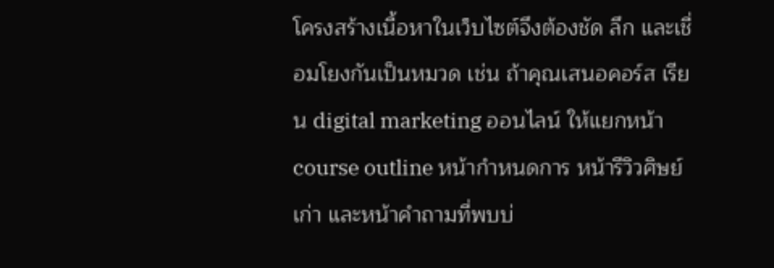โครงสร้างเนื้อหาในเว็บไซต์จึงต้องชัด ลึก และเชื่อมโยงกันเป็นหมวด เช่น ถ้าคุณเสนอคอร์ส เรียน digital marketing ออนไลน์ ให้แยกหน้า course outline หน้ากำหนดการ หน้ารีวิวศิษย์เก่า และหน้าคำถามที่พบบ่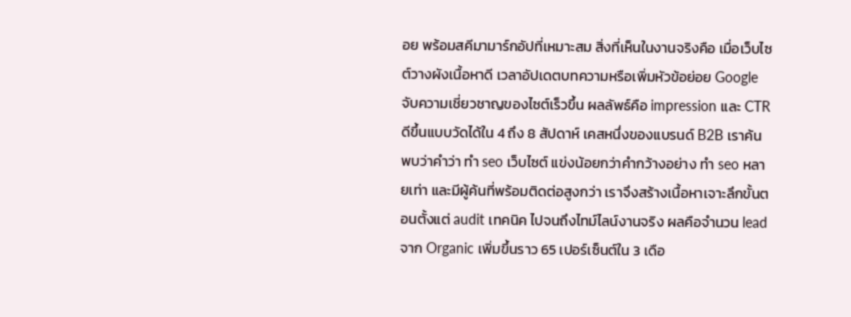อย พร้อมสคีมามาร์กอัปที่เหมาะสม สิ่งที่เห็นในงานจริงคือ เมื่อเว็บไซต์วางผังเนื้อหาดี เวลาอัปเดตบทความหรือเพิ่มหัวข้อย่อย Google จับความเชี่ยวชาญของไซต์เร็วขึ้น ผลลัพธ์คือ impression และ CTR ดีขึ้นแบบวัดได้ใน 4 ถึง 8 สัปดาห์ เคสหนึ่งของแบรนด์ B2B เราค้นพบว่าคำว่า ทํา seo เว็บไซต์ แข่งน้อยกว่าคำกว้างอย่าง ทำ seo หลายเท่า และมีผู้ค้นที่พร้อมติดต่อสูงกว่า เราจึงสร้างเนื้อหาเจาะลึกขั้นตอนตั้งแต่ audit เทคนิค ไปจนถึงไทม์ไลน์งานจริง ผลคือจำนวน lead จาก Organic เพิ่มขึ้นราว 65 เปอร์เซ็นต์ใน 3 เดือ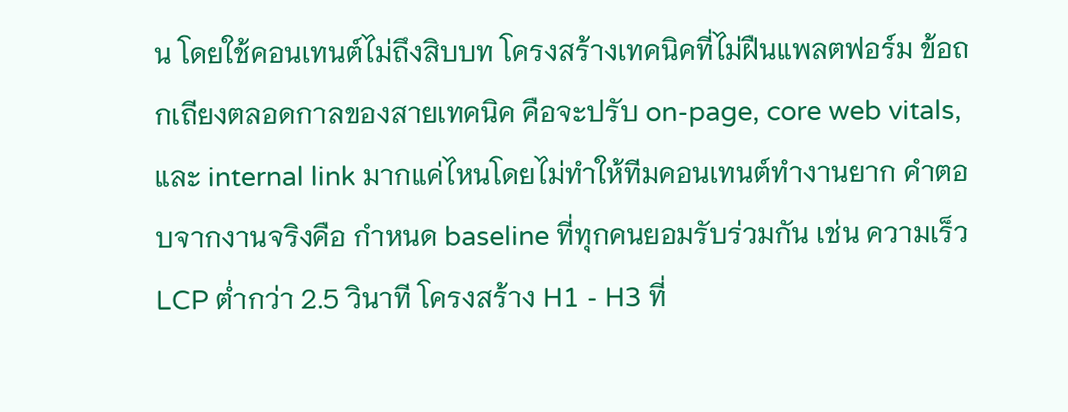น โดยใช้คอนเทนต์ไม่ถึงสิบบท โครงสร้างเทคนิคที่ไม่ฝืนแพลตฟอร์ม ข้อถกเถียงตลอดกาลของสายเทคนิค คือจะปรับ on-page, core web vitals, และ internal link มากแค่ไหนโดยไม่ทำให้ทีมคอนเทนต์ทำงานยาก คำตอบจากงานจริงคือ กำหนด baseline ที่ทุกคนยอมรับร่วมกัน เช่น ความเร็ว LCP ต่ำกว่า 2.5 วินาที โครงสร้าง H1 - H3 ที่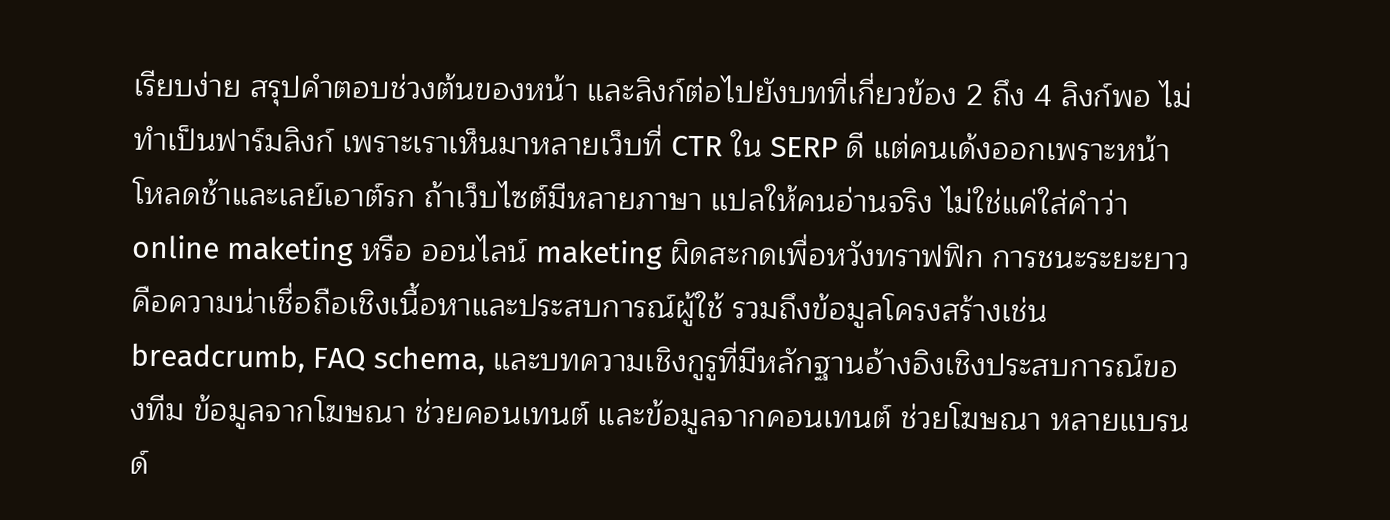เรียบง่าย สรุปคำตอบช่วงต้นของหน้า และลิงก์ต่อไปยังบทที่เกี่ยวข้อง 2 ถึง 4 ลิงก์พอ ไม่ทำเป็นฟาร์มลิงก์ เพราะเราเห็นมาหลายเว็บที่ CTR ใน SERP ดี แต่คนเด้งออกเพราะหน้าโหลดช้าและเลย์เอาต์รก ถ้าเว็บไซต์มีหลายภาษา แปลให้คนอ่านจริง ไม่ใช่แค่ใส่คำว่า online maketing หรือ ออนไลน์ maketing ผิดสะกดเพื่อหวังทราฟฟิก การชนะระยะยาวคือความน่าเชื่อถือเชิงเนื้อหาและประสบการณ์ผู้ใช้ รวมถึงข้อมูลโครงสร้างเช่น breadcrumb, FAQ schema, และบทความเชิงกูรูที่มีหลักฐานอ้างอิงเชิงประสบการณ์ของทีม ข้อมูลจากโฆษณา ช่วยคอนเทนต์ และข้อมูลจากคอนเทนต์ ช่วยโฆษณา หลายแบรนด์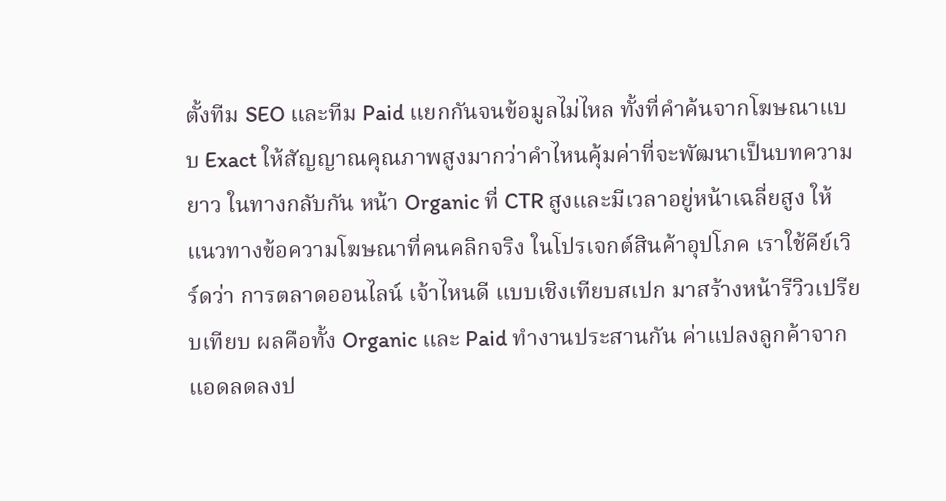ตั้งทีม SEO และทีม Paid แยกกันจนข้อมูลไม่ไหล ทั้งที่คำค้นจากโฆษณาแบบ Exact ให้สัญญาณคุณภาพสูงมากว่าคำไหนคุ้มค่าที่จะพัฒนาเป็นบทความยาว ในทางกลับกัน หน้า Organic ที่ CTR สูงและมีเวลาอยู่หน้าเฉลี่ยสูง ให้แนวทางข้อความโฆษณาที่คนคลิกจริง ในโปรเจกต์สินค้าอุปโภค เราใช้คีย์เวิร์ดว่า การตลาดออนไลน์ เจ้าไหนดี แบบเชิงเทียบสเปก มาสร้างหน้ารีวิวเปรียบเทียบ ผลคือทั้ง Organic และ Paid ทำงานประสานกัน ค่าแปลงลูกค้าจากแอดลดลงป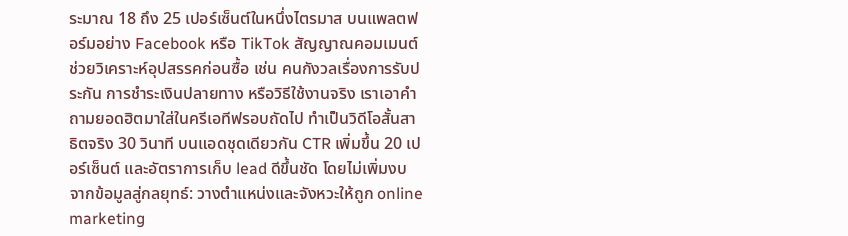ระมาณ 18 ถึง 25 เปอร์เซ็นต์ในหนึ่งไตรมาส บนแพลตฟอร์มอย่าง Facebook หรือ TikTok สัญญาณคอมเมนต์ช่วยวิเคราะห์อุปสรรคก่อนซื้อ เช่น คนกังวลเรื่องการรับประกัน การชำระเงินปลายทาง หรือวิธีใช้งานจริง เราเอาคำถามยอดฮิตมาใส่ในครีเอทีฟรอบถัดไป ทำเป็นวิดีโอสั้นสาธิตจริง 30 วินาที บนแอดชุดเดียวกัน CTR เพิ่มขึ้น 20 เปอร์เซ็นต์ และอัตราการเก็บ lead ดีขึ้นชัด โดยไม่เพิ่มงบ จากข้อมูลสู่กลยุทธ์: วางตำแหน่งและจังหวะให้ถูก online marketing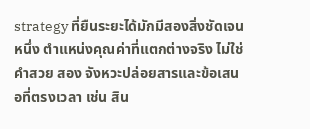strategy ที่ยืนระยะได้มักมีสองสิ่งชัดเจน หนึ่ง ตำแหน่งคุณค่าที่แตกต่างจริง ไม่ใช่คำสวย สอง จังหวะปล่อยสารและข้อเสนอที่ตรงเวลา เช่น สิน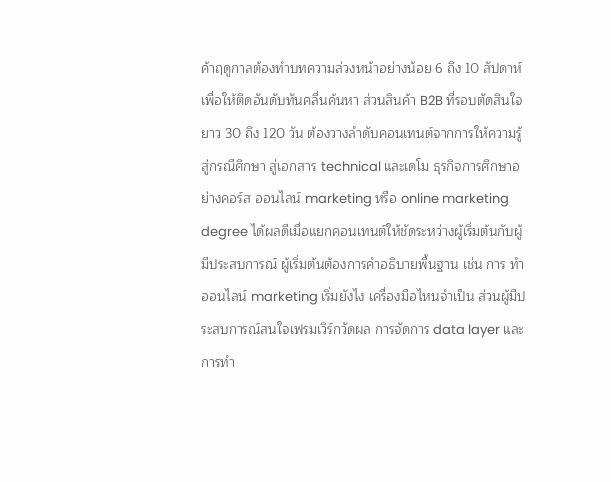ค้าฤดูกาลต้องทำบทความล่วงหน้าอย่างน้อย 6 ถึง 10 สัปดาห์ เพื่อให้ติดอันดับทันคลื่นค้นหา ส่วนสินค้า B2B ที่รอบตัดสินใจยาว 30 ถึง 120 วัน ต้องวางลำดับคอนเทนต์จากการให้ความรู้ สู่กรณีศึกษา สู่เอกสาร technical และเดโม ธุรกิจการศึกษาอย่างคอร์ส ออนไลน์ marketing หรือ online marketing degree ได้ผลดีเมื่อแยกคอนเทนต์ให้ชัดระหว่างผู้เริ่มต้นกับผู้มีประสบการณ์ ผู้เริ่มต้นต้องการคำอธิบายพื้นฐาน เช่น การ ทํา ออนไลน์ marketing เริ่มยังไง เครื่องมือไหนจำเป็น ส่วนผู้มีประสบการณ์สนใจเฟรมเวิร์กวัดผล การจัดการ data layer และการทำ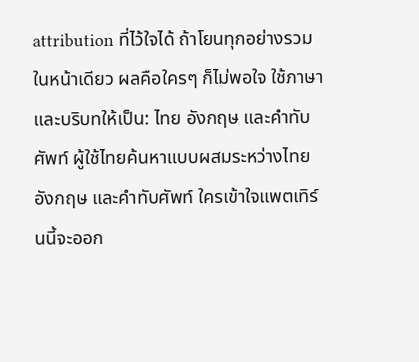attribution ที่ไว้ใจได้ ถ้าโยนทุกอย่างรวมในหน้าเดียว ผลคือใครๆ ก็ไม่พอใจ ใช้ภาษาและบริบทให้เป็น: ไทย อังกฤษ และคำทับศัพท์ ผู้ใช้ไทยค้นหาแบบผสมระหว่างไทย อังกฤษ และคำทับศัพท์ ใครเข้าใจแพตเทิร์นนี้จะออก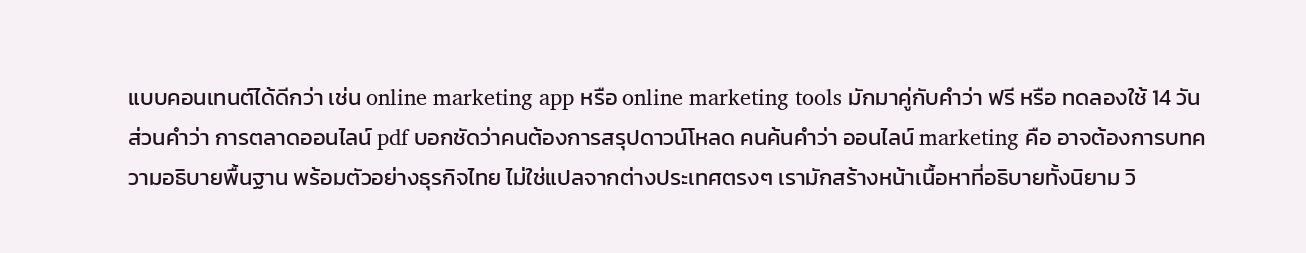แบบคอนเทนต์ได้ดีกว่า เช่น online marketing app หรือ online marketing tools มักมาคู่กับคำว่า ฟรี หรือ ทดลองใช้ 14 วัน ส่วนคำว่า การตลาดออนไลน์ pdf บอกชัดว่าคนต้องการสรุปดาวน์โหลด คนค้นคำว่า ออนไลน์ marketing คือ อาจต้องการบทความอธิบายพื้นฐาน พร้อมตัวอย่างธุรกิจไทย ไม่ใช่แปลจากต่างประเทศตรงๆ เรามักสร้างหน้าเนื้อหาที่อธิบายทั้งนิยาม วิ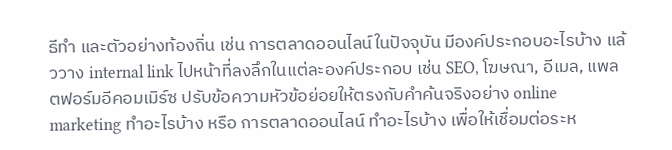ธีทำ และตัวอย่างท้องถิ่น เช่น การตลาดออนไลน์ในปัจจุบัน มีองค์ประกอบอะไรบ้าง แล้ววาง internal link ไปหน้าที่ลงลึกในแต่ละองค์ประกอบ เช่น SEO, โฆษณา, อีเมล, แพลตฟอร์มอีคอมเมิร์ซ ปรับข้อความหัวข้อย่อยให้ตรงกับคำค้นจริงอย่าง online marketing ทําอะไรบ้าง หรือ การตลาดออนไลน์ ทําอะไรบ้าง เพื่อให้เชื่อมต่อระห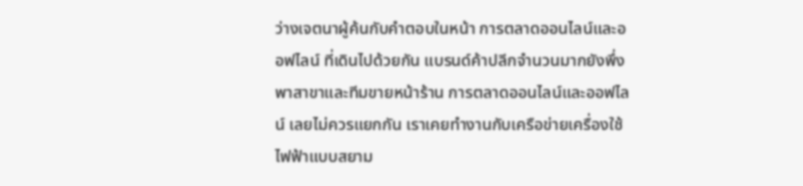ว่างเจตนาผู้ค้นกับคำตอบในหน้า การตลาดออนไลน์และออฟไลน์ ที่เดินไปด้วยกัน แบรนด์ค้าปลีกจำนวนมากยังพึ่งพาสาขาและทีมขายหน้าร้าน การตลาดออนไลน์และออฟไลน์ เลยไม่ควรแยกกัน เราเคยทำงานกับเครือข่ายเครื่องใช้ไฟฟ้าแบบสยาม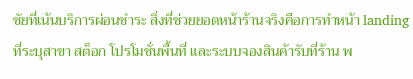ชัยที่เน้นบริการผ่อนชำระ สิ่งที่ช่วยยอดหน้าร้านจริงคือการทำหน้า landing ที่ระบุสาขา สต็อก โปรโมชั่นพื้นที่ และระบบจองสินค้ารับที่ร้าน พ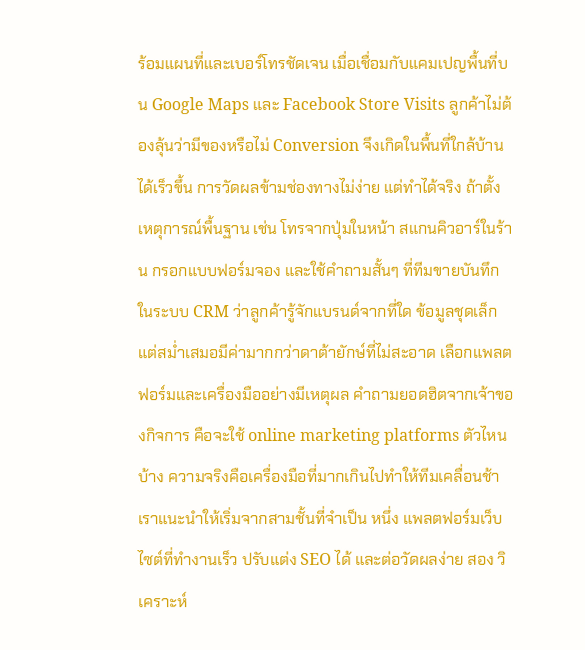ร้อมแผนที่และเบอร์โทรชัดเจน เมื่อเชื่อมกับแคมเปญพื้นที่บน Google Maps และ Facebook Store Visits ลูกค้าไม่ต้องลุ้นว่ามีของหรือไม่ Conversion จึงเกิดในพื้นที่ใกล้บ้านได้เร็วขึ้น การวัดผลข้ามช่องทางไม่ง่าย แต่ทำได้จริง ถ้าตั้งเหตุการณ์พื้นฐาน เช่น โทรจากปุ่มในหน้า สแกนคิวอาร์ในร้าน กรอกแบบฟอร์มจอง และใช้คำถามสั้นๆ ที่ทีมขายบันทึกในระบบ CRM ว่าลูกค้ารู้จักแบรนด์จากที่ใด ข้อมูลชุดเล็กแต่สม่ำเสมอมีค่ามากกว่าดาต้ายักษ์ที่ไม่สะอาด เลือกแพลตฟอร์มและเครื่องมืออย่างมีเหตุผล คำถามยอดฮิตจากเจ้าของกิจการ คือจะใช้ online marketing platforms ตัวไหนบ้าง ความจริงคือเครื่องมือที่มากเกินไปทำให้ทีมเคลื่อนช้า เราแนะนำให้เริ่มจากสามชั้นที่จำเป็น หนึ่ง แพลตฟอร์มเว็บไซต์ที่ทำงานเร็ว ปรับแต่ง SEO ได้ และต่อวัดผลง่าย สอง วิเคราะห์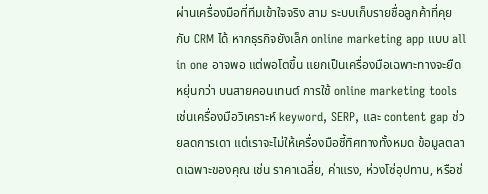ผ่านเครื่องมือที่ทีมเข้าใจจริง สาม ระบบเก็บรายชื่อลูกค้าที่คุยกับ CRM ได้ หากธุรกิจยังเล็ก online marketing app แบบ all in one อาจพอ แต่พอโตขึ้น แยกเป็นเครื่องมือเฉพาะทางจะยืดหยุ่นกว่า บนสายคอนเทนต์ การใช้ online marketing tools เช่นเครื่องมือวิเคราะห์ keyword, SERP, และ content gap ช่วยลดการเดา แต่เราจะไม่ให้เครื่องมือชี้ทิศทางทั้งหมด ข้อมูลตลาดเฉพาะของคุณ เช่น ราคาเฉลี่ย, ค่าแรง, ห่วงโซ่อุปทาน, หรือช่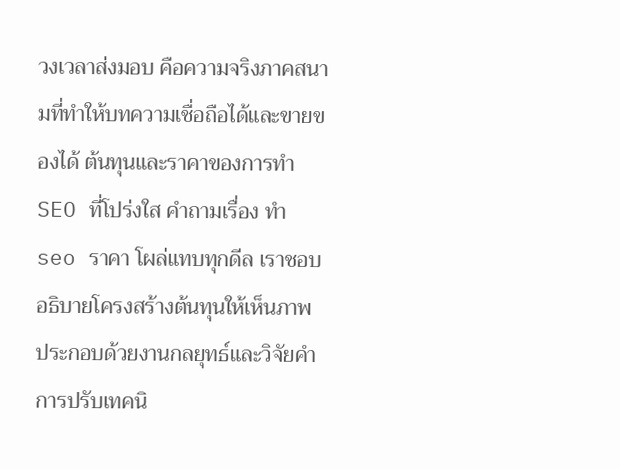วงเวลาส่งมอบ คือความจริงภาคสนามที่ทำให้บทความเชื่อถือได้และขายของได้ ต้นทุนและราคาของการทำ SEO ที่โปร่งใส คำถามเรื่อง ทํา seo ราคา โผล่แทบทุกดีล เราชอบอธิบายโครงสร้างต้นทุนให้เห็นภาพ ประกอบด้วยงานกลยุทธ์และวิจัยคำ การปรับเทคนิ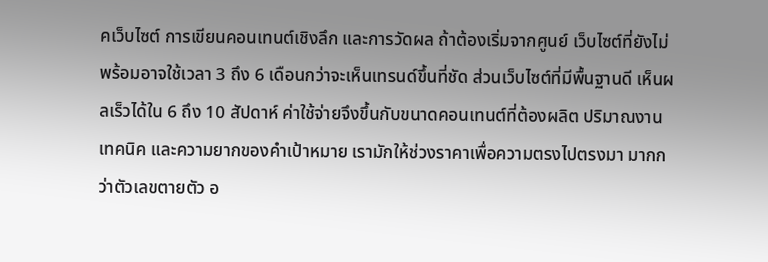คเว็บไซต์ การเขียนคอนเทนต์เชิงลึก และการวัดผล ถ้าต้องเริ่มจากศูนย์ เว็บไซต์ที่ยังไม่พร้อมอาจใช้เวลา 3 ถึง 6 เดือนกว่าจะเห็นเทรนด์ขึ้นที่ชัด ส่วนเว็บไซต์ที่มีพื้นฐานดี เห็นผลเร็วได้ใน 6 ถึง 10 สัปดาห์ ค่าใช้จ่ายจึงขึ้นกับขนาดคอนเทนต์ที่ต้องผลิต ปริมาณงานเทคนิค และความยากของคำเป้าหมาย เรามักให้ช่วงราคาเพื่อความตรงไปตรงมา มากกว่าตัวเลขตายตัว อ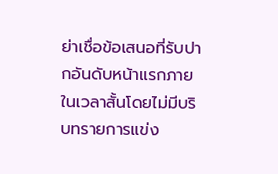ย่าเชื่อข้อเสนอที่รับปากอันดับหน้าแรกภายในเวลาสั้นโดยไม่มีบริบทรายการแข่ง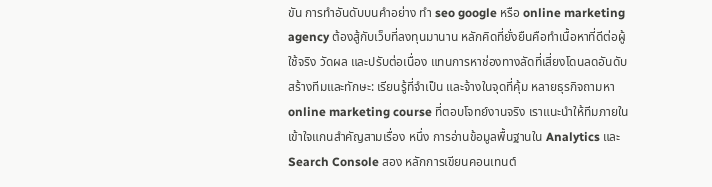ขัน การทำอันดับบนคำอย่าง ทํา seo google หรือ online marketing agency ต้องสู้กับเว็บที่ลงทุนมานาน หลักคิดที่ยั่งยืนคือทำเนื้อหาที่ดีต่อผู้ใช้จริง วัดผล และปรับต่อเนื่อง แทนการหาช่องทางลัดที่เสี่ยงโดนลดอันดับ สร้างทีมและทักษะ: เรียนรู้ที่จำเป็น และจ้างในจุดที่คุ้ม หลายธุรกิจถามหา online marketing course ที่ตอบโจทย์งานจริง เราแนะนำให้ทีมภายในเข้าใจแกนสำคัญสามเรื่อง หนึ่ง การอ่านข้อมูลพื้นฐานใน Analytics และ Search Console สอง หลักการเขียนคอนเทนต์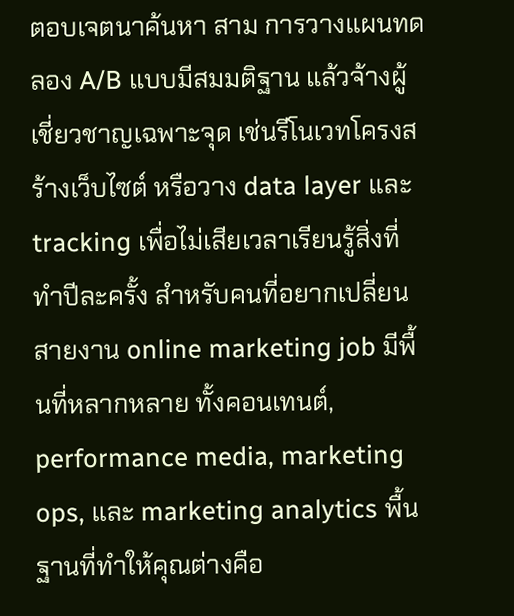ตอบเจตนาค้นหา สาม การวางแผนทดลอง A/B แบบมีสมมติฐาน แล้วจ้างผู้เชี่ยวชาญเฉพาะจุด เช่นรีโนเวทโครงสร้างเว็บไซต์ หรือวาง data layer และ tracking เพื่อไม่เสียเวลาเรียนรู้สิ่งที่ทำปีละครั้ง สำหรับคนที่อยากเปลี่ยนสายงาน online marketing job มีพื้นที่หลากหลาย ทั้งคอนเทนต์, performance media, marketing ops, และ marketing analytics พื้นฐานที่ทำให้คุณต่างคือ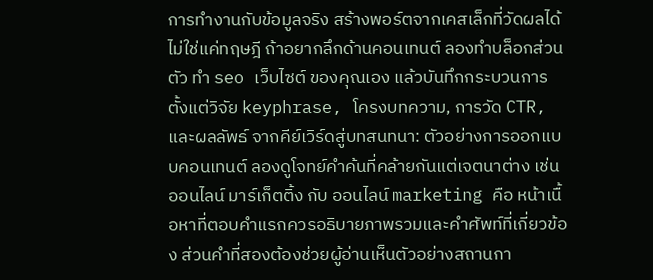การทำงานกับข้อมูลจริง สร้างพอร์ตจากเคสเล็กที่วัดผลได้ ไม่ใช่แค่ทฤษฎี ถ้าอยากลึกด้านคอนเทนต์ ลองทำบล็อกส่วนตัว ทำ seo เว็บไซต์ ของคุณเอง แล้วบันทึกกระบวนการ ตั้งแต่วิจัย keyphrase, โครงบทความ, การวัด CTR, และผลลัพธ์ จากคีย์เวิร์ดสู่บทสนทนา: ตัวอย่างการออกแบบคอนเทนต์ ลองดูโจทย์คำค้นที่คล้ายกันแต่เจตนาต่าง เช่น ออนไลน์ มาร์เก็ตติ้ง กับ ออนไลน์ marketing คือ หน้าเนื้อหาที่ตอบคำแรกควรอธิบายภาพรวมและคำศัพท์ที่เกี่ยวข้อง ส่วนคำที่สองต้องช่วยผู้อ่านเห็นตัวอย่างสถานกา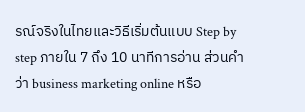รณ์จริงในไทยและวิธีเริ่มต้นแบบ Step by step ภายใน 7 ถึง 10 นาทีการอ่าน ส่วนคำว่า business marketing online หรือ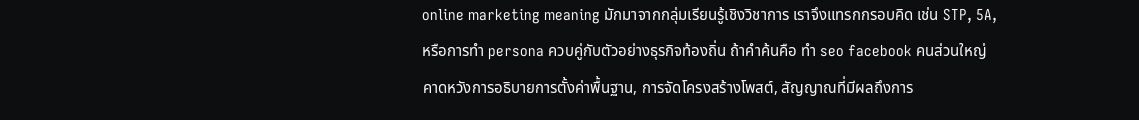online marketing meaning มักมาจากกลุ่มเรียนรู้เชิงวิชาการ เราจึงแทรกกรอบคิด เช่น STP, 5A, หรือการทำ persona ควบคู่กับตัวอย่างธุรกิจท้องถิ่น ถ้าคำค้นคือ ทํา seo facebook คนส่วนใหญ่คาดหวังการอธิบายการตั้งค่าพื้นฐาน, การจัดโครงสร้างโพสต์, สัญญาณที่มีผลถึงการ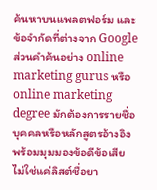ค้นหาบนแพลตฟอร์ม และข้อจำกัดที่ต่างจาก Google ส่วนคำค้นอย่าง online marketing gurus หรือ online marketing degree มักต้องการรายชื่อบุคคลหรือหลักสูตรอ้างอิง พร้อมมุมมองข้อดีข้อเสีย ไม่ใช่แค่ลิสต์ชื่อยา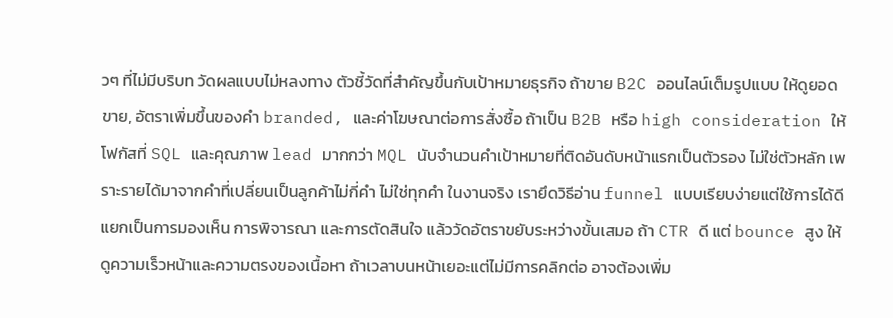วๆ ที่ไม่มีบริบท วัดผลแบบไม่หลงทาง ตัวชี้วัดที่สำคัญขึ้นกับเป้าหมายธุรกิจ ถ้าขาย B2C ออนไลน์เต็มรูปแบบ ให้ดูยอดขาย, อัตราเพิ่มขึ้นของคำ branded, และค่าโฆษณาต่อการสั่งซื้อ ถ้าเป็น B2B หรือ high consideration ให้โฟกัสที่ SQL และคุณภาพ lead มากกว่า MQL นับจำนวนคำเป้าหมายที่ติดอันดับหน้าแรกเป็นตัวรอง ไม่ใช่ตัวหลัก เพราะรายได้มาจากคำที่เปลี่ยนเป็นลูกค้าไม่กี่คำ ไม่ใช่ทุกคำ ในงานจริง เรายึดวิธีอ่าน funnel แบบเรียบง่ายแต่ใช้การได้ดี แยกเป็นการมองเห็น การพิจารณา และการตัดสินใจ แล้ววัดอัตราขยับระหว่างขั้นเสมอ ถ้า CTR ดี แต่ bounce สูง ให้ดูความเร็วหน้าและความตรงของเนื้อหา ถ้าเวลาบนหน้าเยอะแต่ไม่มีการคลิกต่อ อาจต้องเพิ่ม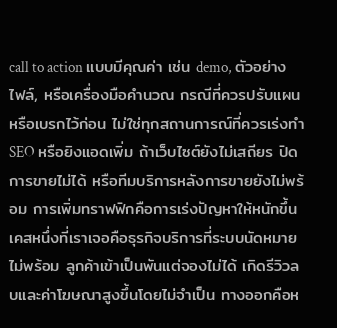call to action แบบมีคุณค่า เช่น demo, ตัวอย่างไฟล์, หรือเครื่องมือคำนวณ กรณีที่ควรปรับแผน หรือเบรกไว้ก่อน ไม่ใช่ทุกสถานการณ์ที่ควรเร่งทำ SEO หรือยิงแอดเพิ่ม ถ้าเว็บไซต์ยังไม่เสถียร ปิดการขายไม่ได้ หรือทีมบริการหลังการขายยังไม่พร้อม การเพิ่มทราฟฟิกคือการเร่งปัญหาให้หนักขึ้น เคสหนึ่งที่เราเจอคือธุรกิจบริการที่ระบบนัดหมายไม่พร้อม ลูกค้าเข้าเป็นพันแต่จองไม่ได้ เกิดรีวิวลบและค่าโฆษณาสูงขึ้นโดยไม่จำเป็น ทางออกคือห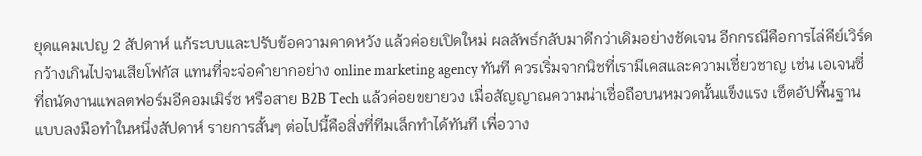ยุดแคมเปญ 2 สัปดาห์ แก้ระบบและปรับข้อความคาดหวัง แล้วค่อยเปิดใหม่ ผลลัพธ์กลับมาดีกว่าเดิมอย่างชัดเจน อีกกรณีคือการไล่คีย์เวิร์ดกว้างเกินไปจนเสียโฟกัส แทนที่จะจ่อคำยากอย่าง online marketing agency ทันที ควรเริ่มจากนิชที่เรามีเคสและความเชี่ยวชาญ เช่น เอเจนซี่ที่ถนัดงานแพลตฟอร์มอีคอมเมิร์ซ หรือสาย B2B Tech แล้วค่อยขยายวง เมื่อสัญญาณความน่าเชื่อถือบนหมวดนั้นแข็งแรง เซ็ตอัปพื้นฐานแบบลงมือทำในหนึ่งสัปดาห์ รายการสั้นๆ ต่อไปนี้คือสิ่งที่ทีมเล็กทำได้ทันที เพื่อวาง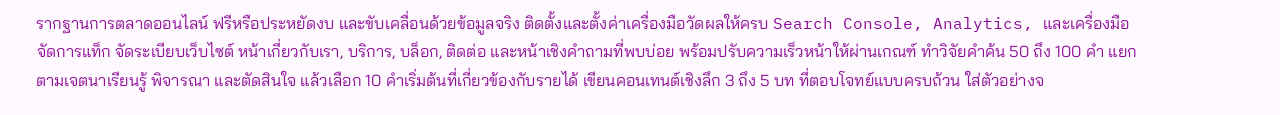รากฐานการตลาดออนไลน์ ฟรีหรือประหยัดงบ และขับเคลื่อนด้วยข้อมูลจริง ติดตั้งและตั้งค่าเครื่องมือวัดผลให้ครบ Search Console, Analytics, และเครื่องมือจัดการแท็ก จัดระเบียบเว็บไซต์ หน้าเกี่ยวกับเรา, บริการ, บล็อก, ติดต่อ และหน้าเชิงคำถามที่พบบ่อย พร้อมปรับความเร็วหน้าให้ผ่านเกณฑ์ ทำวิจัยคำค้น 50 ถึง 100 คำ แยกตามเจตนาเรียนรู้ พิจารณา และตัดสินใจ แล้วเลือก 10 คำเริ่มต้นที่เกี่ยวข้องกับรายได้ เขียนคอนเทนต์เชิงลึก 3 ถึง 5 บท ที่ตอบโจทย์แบบครบถ้วน ใส่ตัวอย่างจ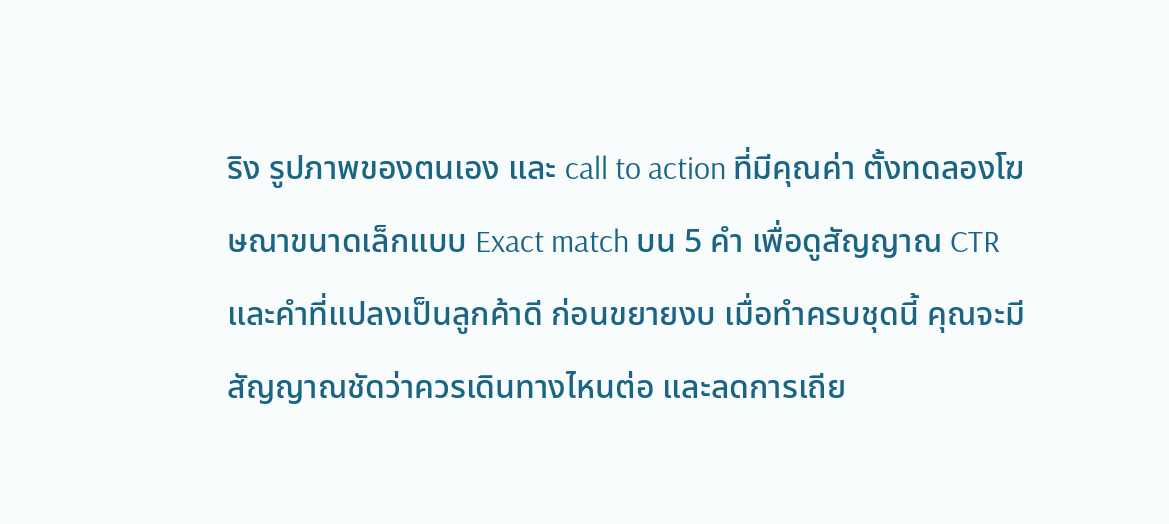ริง รูปภาพของตนเอง และ call to action ที่มีคุณค่า ตั้งทดลองโฆษณาขนาดเล็กแบบ Exact match บน 5 คำ เพื่อดูสัญญาณ CTR และคำที่แปลงเป็นลูกค้าดี ก่อนขยายงบ เมื่อทำครบชุดนี้ คุณจะมีสัญญาณชัดว่าควรเดินทางไหนต่อ และลดการเถีย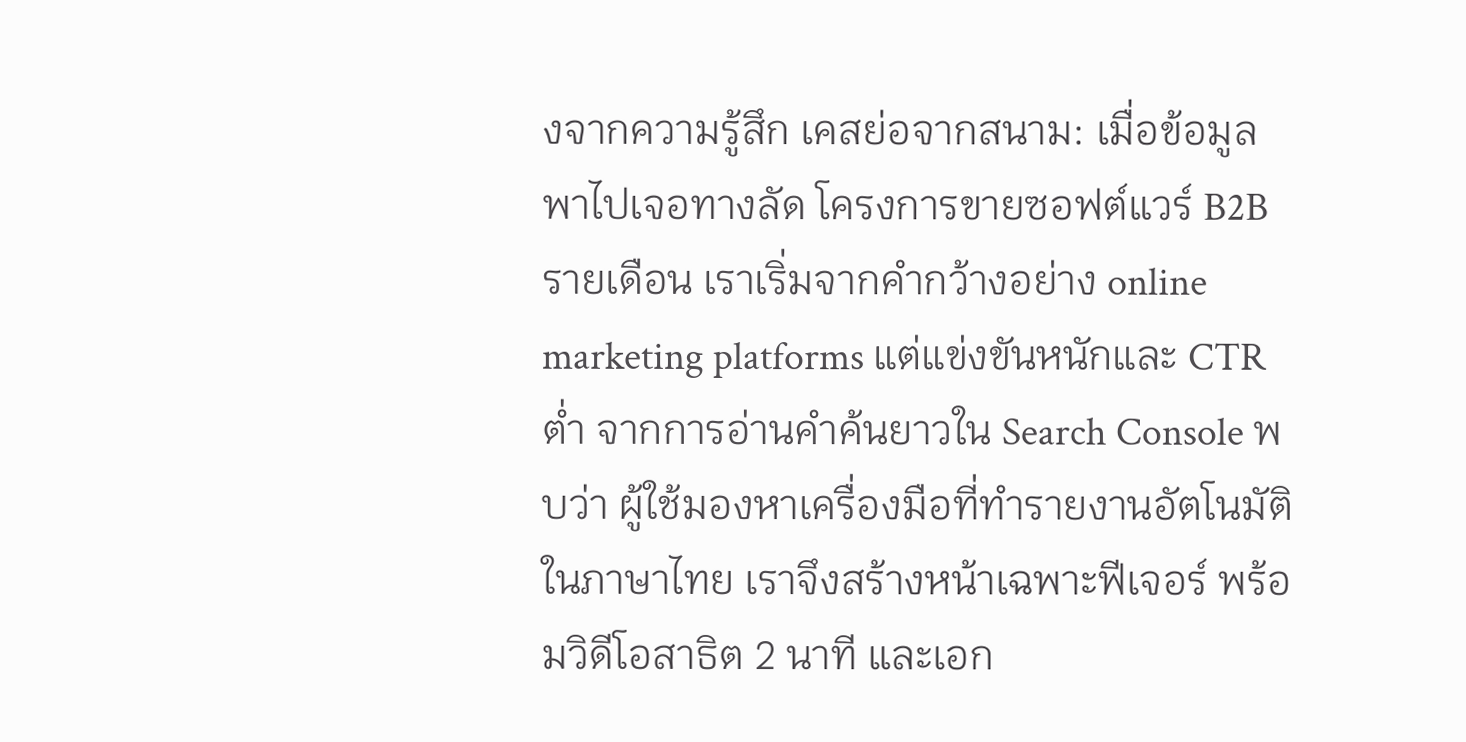งจากความรู้สึก เคสย่อจากสนาม: เมื่อข้อมูลพาไปเจอทางลัด โครงการขายซอฟต์แวร์ B2B รายเดือน เราเริ่มจากคำกว้างอย่าง online marketing platforms แต่แข่งขันหนักและ CTR ต่ำ จากการอ่านคำค้นยาวใน Search Console พบว่า ผู้ใช้มองหาเครื่องมือที่ทำรายงานอัตโนมัติในภาษาไทย เราจึงสร้างหน้าเฉพาะฟีเจอร์ พร้อมวิดีโอสาธิต 2 นาที และเอก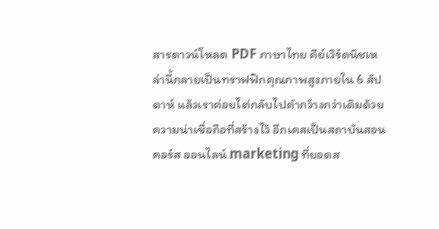สารดาวน์โหลด PDF ภาษาไทย คีย์เวิร์ดนิชเหล่านี้กลายเป็นทราฟฟิกคุณภาพสูงภายใน 6 สัปดาห์ แล้วเราค่อยไต่กลับไปคำกว้างกว่าเดิมด้วยความน่าเชื่อถือที่สร้างไว้ อีกเคสเป็นสถาบันสอนคอร์ส ออนไลน์ marketing ที่ยอดส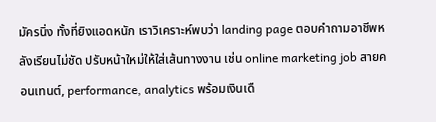มัครนิ่ง ทั้งที่ยิงแอดหนัก เราวิเคราะห์พบว่า landing page ตอบคำถามอาชีพหลังเรียนไม่ชัด ปรับหน้าใหม่ให้ใส่เส้นทางงาน เช่น online marketing job สายคอนเทนต์, performance, analytics พร้อมเงินเดื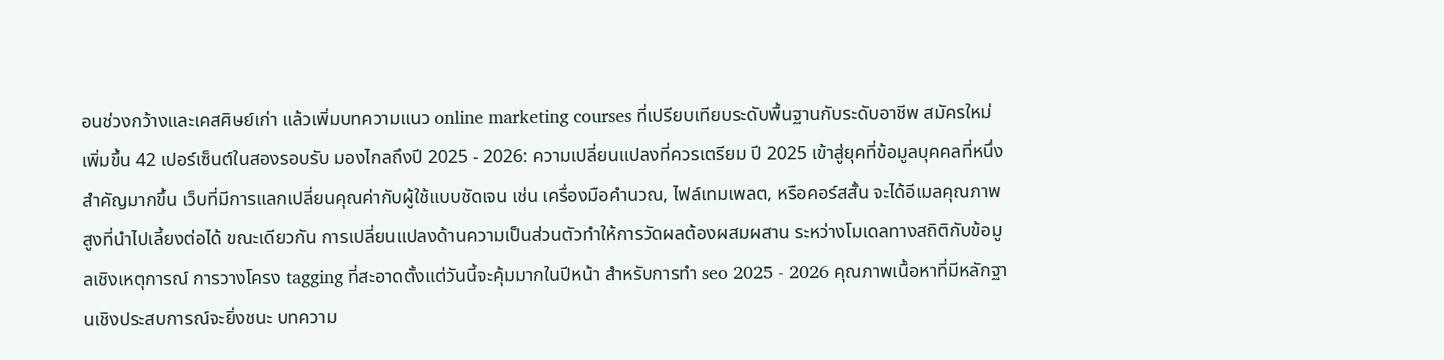อนช่วงกว้างและเคสศิษย์เก่า แล้วเพิ่มบทความแนว online marketing courses ที่เปรียบเทียบระดับพื้นฐานกับระดับอาชีพ สมัครใหม่เพิ่มขึ้น 42 เปอร์เซ็นต์ในสองรอบรับ มองไกลถึงปี 2025 - 2026: ความเปลี่ยนแปลงที่ควรเตรียม ปี 2025 เข้าสู่ยุคที่ข้อมูลบุคคลที่หนึ่งสำคัญมากขึ้น เว็บที่มีการแลกเปลี่ยนคุณค่ากับผู้ใช้แบบชัดเจน เช่น เครื่องมือคำนวณ, ไฟล์เทมเพลต, หรือคอร์สสั้น จะได้อีเมลคุณภาพสูงที่นำไปเลี้ยงต่อได้ ขณะเดียวกัน การเปลี่ยนแปลงด้านความเป็นส่วนตัวทำให้การวัดผลต้องผสมผสาน ระหว่างโมเดลทางสถิติกับข้อมูลเชิงเหตุการณ์ การวางโครง tagging ที่สะอาดตั้งแต่วันนี้จะคุ้มมากในปีหน้า สำหรับการทำ seo 2025 - 2026 คุณภาพเนื้อหาที่มีหลักฐานเชิงประสบการณ์จะยิ่งชนะ บทความ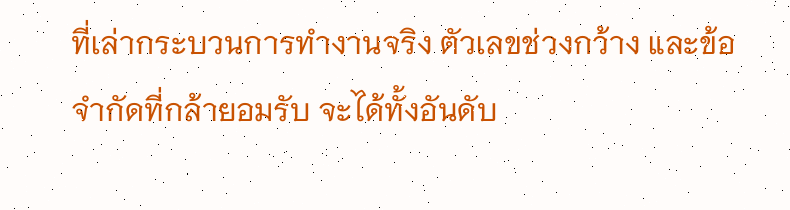ที่เล่ากระบวนการทำงานจริง ตัวเลขช่วงกว้าง และข้อจำกัดที่กล้ายอมรับ จะได้ทั้งอันดับ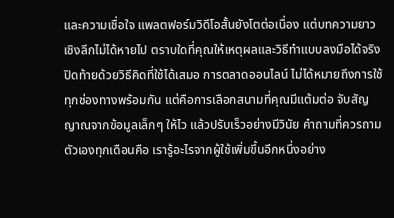และความเชื่อใจ แพลตฟอร์มวิดีโอสั้นยังโตต่อเนื่อง แต่บทความยาวเชิงลึกไม่ได้หายไป ตราบใดที่คุณให้เหตุผลและวิธีทำแบบลงมือได้จริง ปิดท้ายด้วยวิธีคิดที่ใช้ได้เสมอ การตลาดออนไลน์ ไม่ได้หมายถึงการใช้ทุกช่องทางพร้อมกัน แต่คือการเลือกสนามที่คุณมีแต้มต่อ จับสัญญาณจากข้อมูลเล็กๆ ให้ไว แล้วปรับเร็วอย่างมีวินัย คำถามที่ควรถามตัวเองทุกเดือนคือ เรารู้อะไรจากผู้ใช้เพิ่มขึ้นอีกหนึ่งอย่าง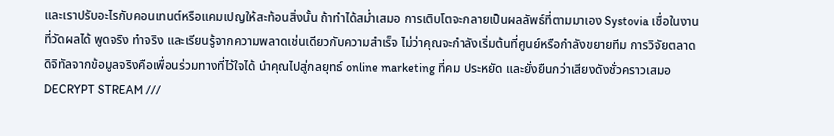และเราปรับอะไรกับคอนเทนต์หรือแคมเปญให้สะท้อนสิ่งนั้น ถ้าทำได้สม่ำเสมอ การเติบโตจะกลายเป็นผลลัพธ์ที่ตามมาเอง Systovia เชื่อในงานที่วัดผลได้ พูดจริง ทำจริง และเรียนรู้จากความพลาดเช่นเดียวกับความสำเร็จ ไม่ว่าคุณจะกำลังเริ่มต้นที่ศูนย์หรือกำลังขยายทีม การวิจัยตลาดดิจิทัลจากข้อมูลจริงคือเพื่อนร่วมทางที่ไว้ใจได้ นำคุณไปสู่กลยุทธ์ online marketing ที่คม ประหยัด และยั่งยืนกว่าเสียงดังชั่วคราวเสมอ
DECRYPT STREAM ///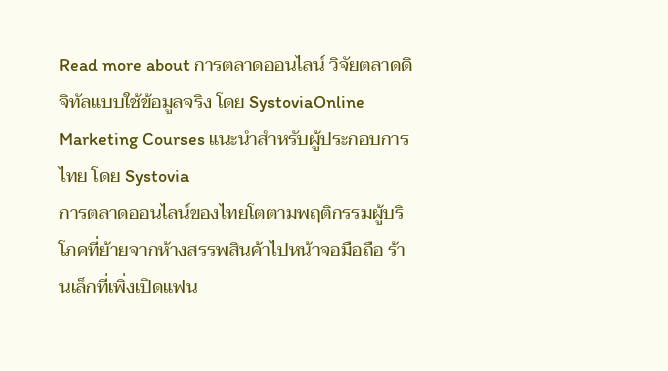Read more about การตลาดออนไลน์ วิจัยตลาดดิจิทัลแบบใช้ข้อมูลจริง โดย SystoviaOnline Marketing Courses แนะนำสำหรับผู้ประกอบการไทย โดย Systovia
การตลาดออนไลน์ของไทยโตตามพฤติกรรมผู้บริโภคที่ย้ายจากห้างสรรพสินค้าไปหน้าจอมือถือ ร้านเล็กที่เพิ่งเปิดแฟน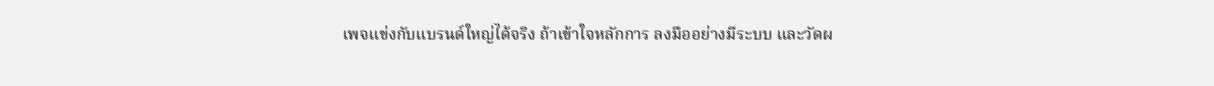เพจแข่งกับแบรนด์ใหญ่ได้จริง ถ้าเข้าใจหลักการ ลงมืออย่างมีระบบ และวัดผ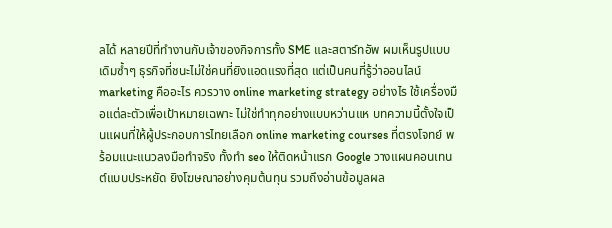ลได้ หลายปีที่ทำงานกับเจ้าของกิจการทั้ง SME และสตาร์ทอัพ ผมเห็นรูปแบบเดิมซ้ำๆ ธุรกิจที่ชนะไม่ใช่คนที่ยิงแอดแรงที่สุด แต่เป็นคนที่รู้ว่าออนไลน์ marketing คืออะไร ควรวาง online marketing strategy อย่างไร ใช้เครื่องมือแต่ละตัวเพื่อเป้าหมายเฉพาะ ไม่ใช่ทำทุกอย่างแบบหว่านแห บทความนี้ตั้งใจเป็นแผนที่ให้ผู้ประกอบการไทยเลือก online marketing courses ที่ตรงโจทย์ พร้อมแนะแนวลงมือทำจริง ทั้งทำ seo ให้ติดหน้าแรก Google วางแผนคอนเทนต์แบบประหยัด ยิงโฆษณาอย่างคุมต้นทุน รวมถึงอ่านข้อมูลผล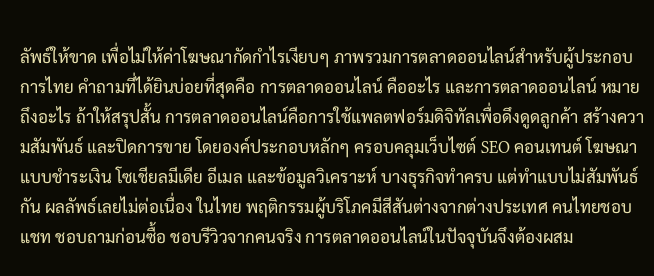ลัพธ์ให้ขาด เพื่อไม่ให้ค่าโฆษณากัดกำไรเงียบๆ ภาพรวมการตลาดออนไลน์สำหรับผู้ประกอบการไทย คำถามที่ได้ยินบ่อยที่สุดคือ การตลาดออนไลน์ คืออะไร และการตลาดออนไลน์ หมายถึงอะไร ถ้าให้สรุปสั้น การตลาดออนไลน์คือการใช้แพลตฟอร์มดิจิทัลเพื่อดึงดูดลูกค้า สร้างความสัมพันธ์ และปิดการขาย โดยองค์ประกอบหลักๆ ครอบคลุมเว็บไซต์ SEO คอนเทนต์ โฆษณาแบบชำระเงิน โซเชียลมีเดีย อีเมล และข้อมูลวิเคราะห์ บางธุรกิจทำครบ แต่ทำแบบไม่สัมพันธ์กัน ผลลัพธ์เลยไม่ต่อเนื่อง ในไทย พฤติกรรมผู้บริโภคมีสีสันต่างจากต่างประเทศ คนไทยชอบแชท ชอบถามก่อนซื้อ ชอบรีวิวจากคนจริง การตลาดออนไลน์ในปัจจุบันจึงต้องผสม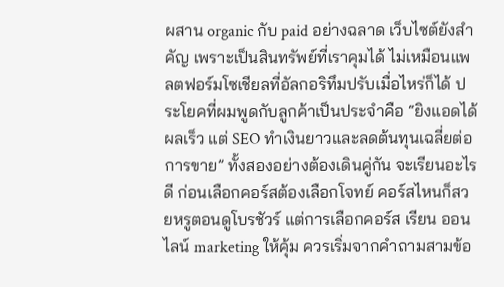ผสาน organic กับ paid อย่างฉลาด เว็บไซต์ยังสำคัญ เพราะเป็นสินทรัพย์ที่เราคุมได้ ไม่เหมือนแพลตฟอร์มโซเชียลที่อัลกอริทึมปรับเมื่อไหร่ก็ได้ ประโยคที่ผมพูดกับลูกค้าเป็นประจำคือ “ยิงแอดได้ผลเร็ว แต่ SEO ทำเงินยาวและลดต้นทุนเฉลี่ยต่อการขาย” ทั้งสองอย่างต้องเดินคู่กัน จะเรียนอะไรดี ก่อนเลือกคอร์สต้องเลือกโจทย์ คอร์สไหนก็สวยหรูตอนดูโบรชัวร์ แต่การเลือกคอร์ส เรียน ออนไลน์ marketing ให้คุ้ม ควรเริ่มจากคำถามสามข้อ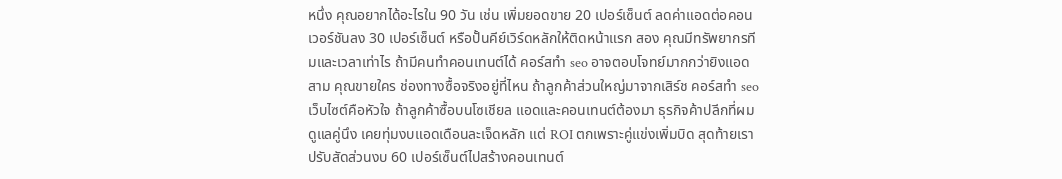หนึ่ง คุณอยากได้อะไรใน 90 วัน เช่น เพิ่มยอดขาย 20 เปอร์เซ็นต์ ลดค่าแอดต่อคอนเวอร์ชันลง 30 เปอร์เซ็นต์ หรือปั้นคีย์เวิร์ดหลักให้ติดหน้าแรก สอง คุณมีทรัพยากรทีมและเวลาเท่าไร ถ้ามีคนทำคอนเทนต์ได้ คอร์สทำ seo อาจตอบโจทย์มากกว่ายิงแอด สาม คุณขายใคร ช่องทางซื้อจริงอยู่ที่ไหน ถ้าลูกค้าส่วนใหญ่มาจากเสิร์ช คอร์สทํา seo เว็บไซต์คือหัวใจ ถ้าลูกค้าซื้อบนโซเชียล แอดและคอนเทนต์ต้องมา ธุรกิจค้าปลีกที่ผมดูแลคู่นึง เคยทุ่มงบแอดเดือนละเจ็ดหลัก แต่ ROI ตกเพราะคู่แข่งเพิ่มบิด สุดท้ายเราปรับสัดส่วนงบ 60 เปอร์เซ็นต์ไปสร้างคอนเทนต์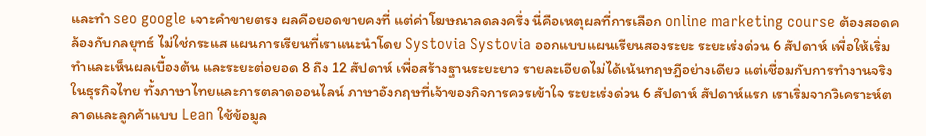และทํา seo google เจาะคำขายตรง ผลคือยอดขายคงที่ แต่ค่าโฆษณาลดลงครึ่ง นี่คือเหตุผลที่การเลือก online marketing course ต้องสอดคล้องกับกลยุทธ์ ไม่ใช่กระแส แผนการเรียนที่เราแนะนำโดย Systovia Systovia ออกแบบแผนเรียนสองระยะ ระยะเร่งด่วน 6 สัปดาห์ เพื่อให้เริ่มทำและเห็นผลเบื้องต้น และระยะต่อยอด 8 ถึง 12 สัปดาห์ เพื่อสร้างฐานระยะยาว รายละเอียดไม่ได้เน้นทฤษฎีอย่างเดียว แต่เชื่อมกับการทำงานจริงในธุรกิจไทย ทั้งภาษาไทยและการตลาดออนไลน์ ภาษาอังกฤษที่เจ้าของกิจการควรเข้าใจ ระยะเร่งด่วน 6 สัปดาห์ สัปดาห์แรก เราเริ่มจากวิเคราะห์ตลาดและลูกค้าแบบ Lean ใช้ข้อมูล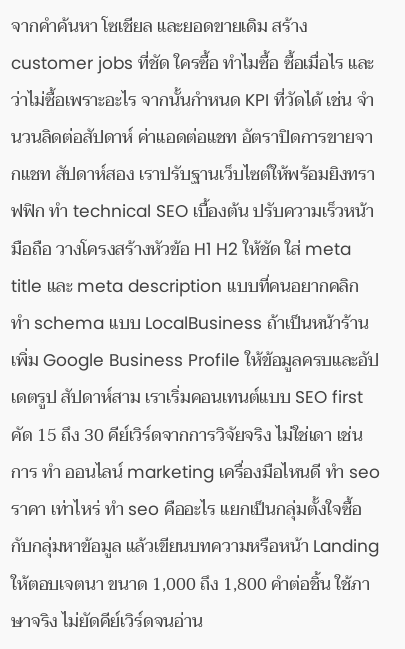จากคำค้นหา โซเชียล และยอดขายเดิม สร้าง customer jobs ที่ชัด ใครซื้อ ทำไมซื้อ ซื้อเมื่อไร และว่าไม่ซื้อเพราะอะไร จากนั้นกำหนด KPI ที่วัดได้ เช่น จำนวนลิดต่อสัปดาห์ ค่าแอดต่อแชท อัตราปิดการขายจากแชท สัปดาห์สอง เราปรับฐานเว็บไซต์ให้พร้อมยิงทราฟฟิก ทำ technical SEO เบื้องต้น ปรับความเร็วหน้ามือถือ วางโครงสร้างหัวข้อ H1 H2 ให้ชัด ใส่ meta title และ meta description แบบที่คนอยากคลิก ทำ schema แบบ LocalBusiness ถ้าเป็นหน้าร้าน เพิ่ม Google Business Profile ให้ข้อมูลครบและอัปเดตรูป สัปดาห์สาม เราเริ่มคอนเทนต์แบบ SEO first คัด 15 ถึง 30 คีย์เวิร์ดจากการวิจัยจริง ไม่ใช่เดา เช่น การ ทํา ออนไลน์ marketing เครื่องมือไหนดี ทํา seo ราคา เท่าไหร่ ทํา seo คืออะไร แยกเป็นกลุ่มตั้งใจซื้อกับกลุ่มหาข้อมูล แล้วเขียนบทความหรือหน้า Landing ให้ตอบเจตนา ขนาด 1,000 ถึง 1,800 คำต่อชิ้น ใช้ภาษาจริง ไม่ยัดคีย์เวิร์ดจนอ่าน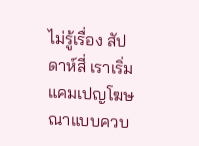ไม่รู้เรื่อง สัปดาห์สี่ เราเริ่มแคมเปญโฆษณาแบบควบ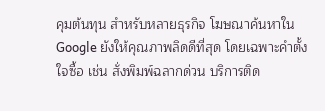คุมต้นทุน สำหรับหลายธุรกิจ โฆษณาค้นหาใน Google ยังให้คุณภาพลิดดีที่สุด โดยเฉพาะคำตั้งใจซื้อ เช่น สั่งพิมพ์ฉลากด่วน บริการติด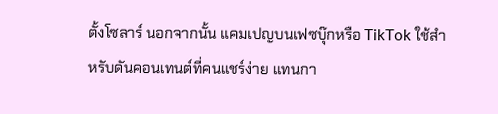ตั้งโซลาร์ นอกจากนั้น แคมเปญบนเฟซบุ๊กหรือ TikTok ใช้สำหรับดันคอนเทนต์ที่คนแชร์ง่าย แทนกา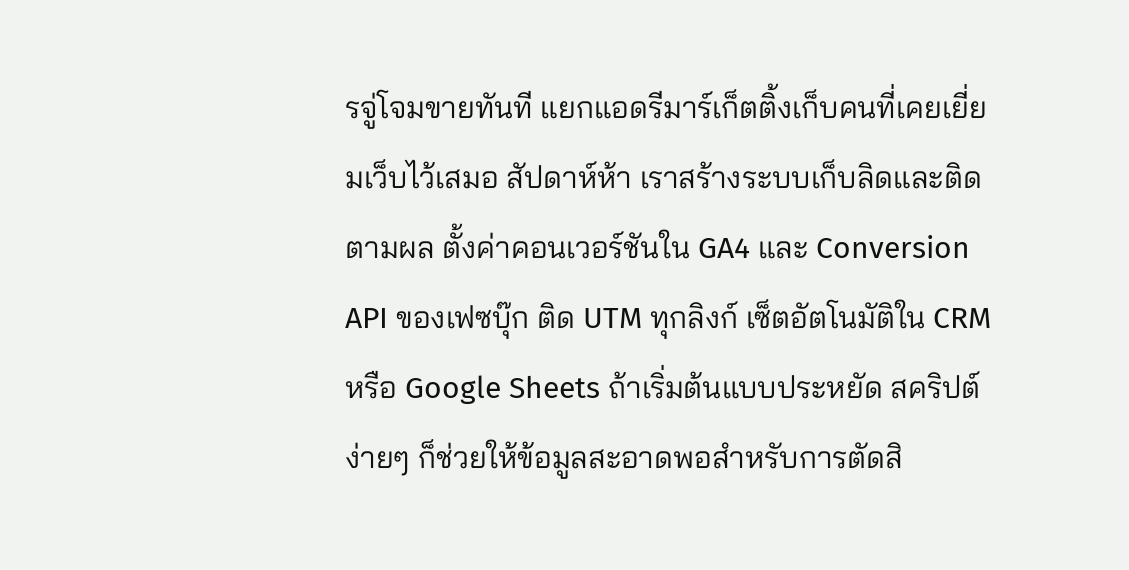รจู่โจมขายทันที แยกแอดรีมาร์เก็ตติ้งเก็บคนที่เคยเยี่ยมเว็บไว้เสมอ สัปดาห์ห้า เราสร้างระบบเก็บลิดและติดตามผล ตั้งค่าคอนเวอร์ชันใน GA4 และ Conversion API ของเฟซบุ๊ก ติด UTM ทุกลิงก์ เซ็ตอัตโนมัติใน CRM หรือ Google Sheets ถ้าเริ่มต้นแบบประหยัด สคริปต์ง่ายๆ ก็ช่วยให้ข้อมูลสะอาดพอสำหรับการตัดสิ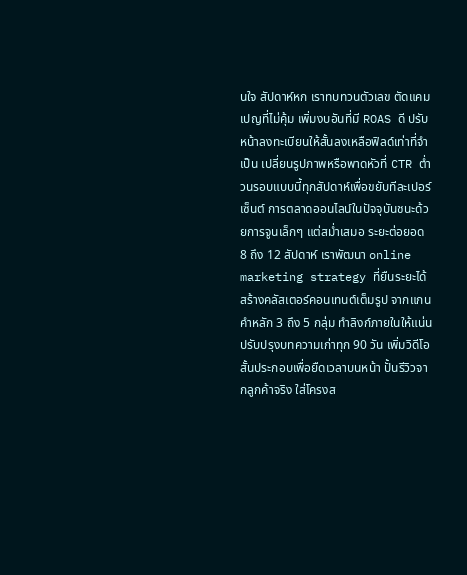นใจ สัปดาห์หก เราทบทวนตัวเลข ตัดแคมเปญที่ไม่คุ้ม เพิ่มงบอันที่มี ROAS ดี ปรับหน้าลงทะเบียนให้สั้นลงเหลือฟิลด์เท่าที่จำเป็น เปลี่ยนรูปภาพหรือพาดหัวที่ CTR ต่ำ วนรอบแบบนี้ทุกสัปดาห์เพื่อขยับทีละเปอร์เซ็นต์ การตลาดออนไลน์ในปัจจุบันชนะด้วยการจูนเล็กๆ แต่สม่ำเสมอ ระยะต่อยอด 8 ถึง 12 สัปดาห์ เราพัฒนา online marketing strategy ที่ยืนระยะได้ สร้างคลัสเตอร์คอนเทนต์เต็มรูป จากแกนคำหลัก 3 ถึง 5 กลุ่ม ทำลิงก์ภายในให้แน่น ปรับปรุงบทความเก่าทุก 90 วัน เพิ่มวิดีโอสั้นประกอบเพื่อยืดเวลาบนหน้า ปั้นรีวิวจากลูกค้าจริง ใส่โครงส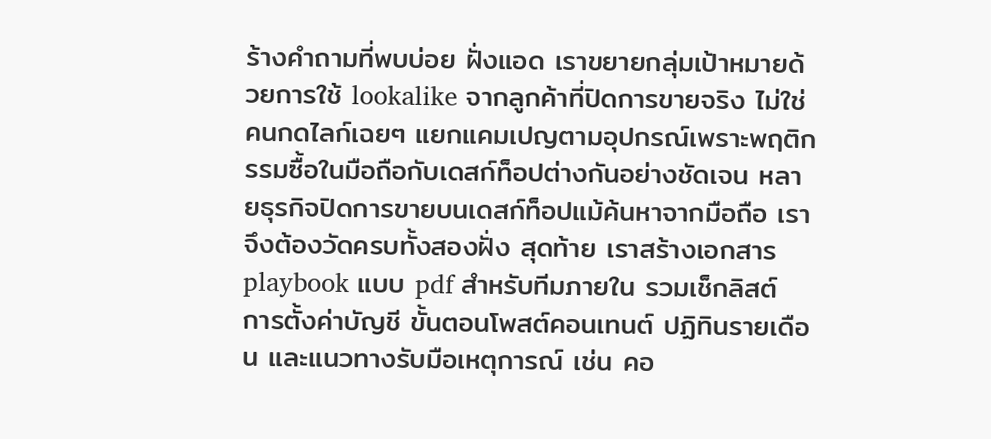ร้างคำถามที่พบบ่อย ฝั่งแอด เราขยายกลุ่มเป้าหมายด้วยการใช้ lookalike จากลูกค้าที่ปิดการขายจริง ไม่ใช่คนกดไลก์เฉยๆ แยกแคมเปญตามอุปกรณ์เพราะพฤติกรรมซื้อในมือถือกับเดสก์ท็อปต่างกันอย่างชัดเจน หลายธุรกิจปิดการขายบนเดสก์ท็อปแม้ค้นหาจากมือถือ เราจึงต้องวัดครบทั้งสองฝั่ง สุดท้าย เราสร้างเอกสาร playbook แบบ pdf สำหรับทีมภายใน รวมเช็กลิสต์ การตั้งค่าบัญชี ขั้นตอนโพสต์คอนเทนต์ ปฏิทินรายเดือน และแนวทางรับมือเหตุการณ์ เช่น คอ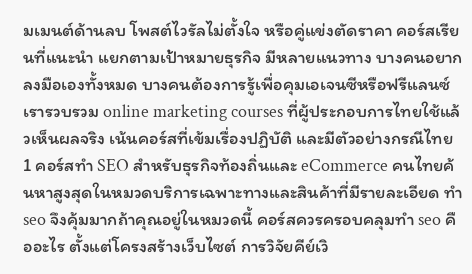มเมนต์ด้านลบ โพสต์ไวรัลไม่ตั้งใจ หรือคู่แข่งตัดราคา คอร์สเรียนที่แนะนำ แยกตามเป้าหมายธุรกิจ มีหลายแนวทาง บางคนอยากลงมือเองทั้งหมด บางคนต้องการรู้เพื่อคุมเอเจนซีหรือฟรีแลนซ์ เรารวบรวม online marketing courses ที่ผู้ประกอบการไทยใช้แล้วเห็นผลจริง เน้นคอร์สที่เข้มเรื่องปฏิบัติ และมีตัวอย่างกรณีไทย 1 คอร์สทำ SEO สำหรับธุรกิจท้องถิ่นและ eCommerce คนไทยค้นหาสูงสุดในหมวดบริการเฉพาะทางและสินค้าที่มีรายละเอียด ทำ seo จึงคุ้มมากถ้าคุณอยู่ในหมวดนี้ คอร์สควรครอบคลุมทํา seo คืออะไร ตั้งแต่โครงสร้างเว็บไซต์ การวิจัยคีย์เวิ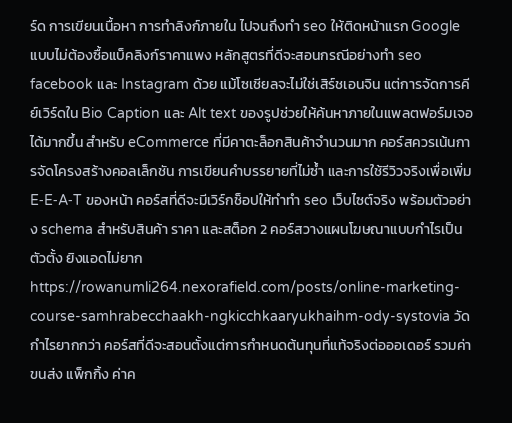ร์ด การเขียนเนื้อหา การทำลิงก์ภายใน ไปจนถึงทํา seo ให้ติดหน้าแรก Google แบบไม่ต้องซื้อแบ็คลิงก์ราคาแพง หลักสูตรที่ดีจะสอนกรณีอย่างทํา seo facebook และ Instagram ด้วย แม้โซเชียลจะไม่ใช่เสิร์ชเอนจิน แต่การจัดการคีย์เวิร์ดใน Bio Caption และ Alt text ของรูปช่วยให้ค้นหาภายในแพลตฟอร์มเจอได้มากขึ้น สำหรับ eCommerce ที่มีคาตะล็อกสินค้าจำนวนมาก คอร์สควรเน้นการจัดโครงสร้างคอลเล็กชัน การเขียนคำบรรยายที่ไม่ซ้ำ และการใช้รีวิวจริงเพื่อเพิ่ม E‑E‑A‑T ของหน้า คอร์สที่ดีจะมีเวิร์กช็อปให้ทำทํา seo เว็บไซต์จริง พร้อมตัวอย่าง schema สำหรับสินค้า ราคา และสต็อก 2 คอร์สวางแผนโฆษณาแบบกำไรเป็นตัวตั้ง ยิงแอดไม่ยาก https://rowanumli264.nexorafield.com/posts/online-marketing-course-samhrabecchaakh-ngkicchkaaryukhaihm-ody-systovia วัดกำไรยากกว่า คอร์สที่ดีจะสอนตั้งแต่การกำหนดต้นทุนที่แท้จริงต่อออเดอร์ รวมค่าขนส่ง แพ็กกิ้ง ค่าค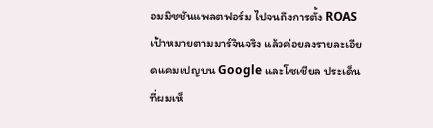อมมิชชันแพลตฟอร์ม ไปจนถึงการตั้ง ROAS เป้าหมายตามมาร์จินจริง แล้วค่อยลงรายละเอียดแคมเปญบน Google และโซเชียล ประเด็นที่ผมเห็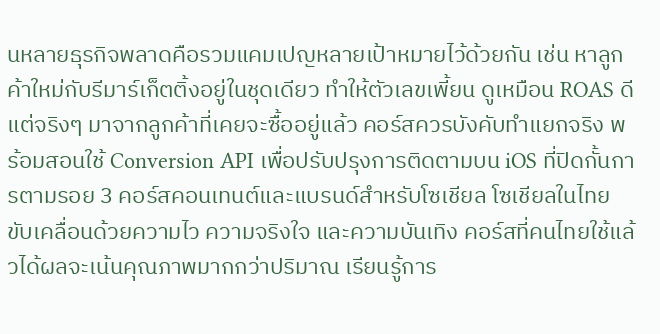นหลายธุรกิจพลาดคือรวมแคมเปญหลายเป้าหมายไว้ด้วยกัน เช่น หาลูกค้าใหม่กับรีมาร์เก็ตติ้งอยู่ในชุดเดียว ทำให้ตัวเลขเพี้ยน ดูเหมือน ROAS ดี แต่จริงๆ มาจากลูกค้าที่เคยจะซื้ออยู่แล้ว คอร์สควรบังคับทำแยกจริง พร้อมสอนใช้ Conversion API เพื่อปรับปรุงการติดตามบน iOS ที่ปิดกั้นการตามรอย 3 คอร์สคอนเทนต์และแบรนด์สำหรับโซเชียล โซเชียลในไทยขับเคลื่อนด้วยความไว ความจริงใจ และความบันเทิง คอร์สที่คนไทยใช้แล้วได้ผลจะเน้นคุณภาพมากกว่าปริมาณ เรียนรู้การ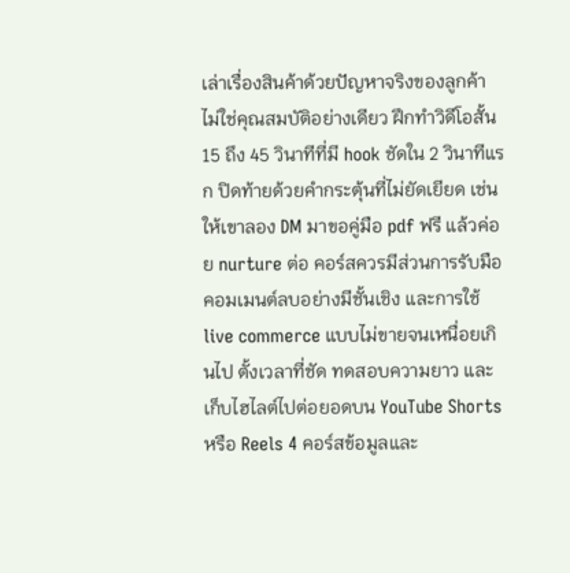เล่าเรื่องสินค้าด้วยปัญหาจริงของลูกค้า ไม่ใช่คุณสมบัติอย่างเดียว ฝึกทำวิดีโอสั้น 15 ถึง 45 วินาทีที่มี hook ชัดใน 2 วินาทีแรก ปิดท้ายด้วยคำกระตุ้นที่ไม่ยัดเยียด เช่น ให้เขาลอง DM มาขอคู่มือ pdf ฟรี แล้วค่อย nurture ต่อ คอร์สควรมีส่วนการรับมือคอมเมนต์ลบอย่างมีชั้นเชิง และการใช้ live commerce แบบไม่ขายจนเหนื่อยเกินไป ตั้งเวลาที่ชัด ทดสอบความยาว และเก็บไฮไลต์ไปต่อยอดบน YouTube Shorts หรือ Reels 4 คอร์สข้อมูลและ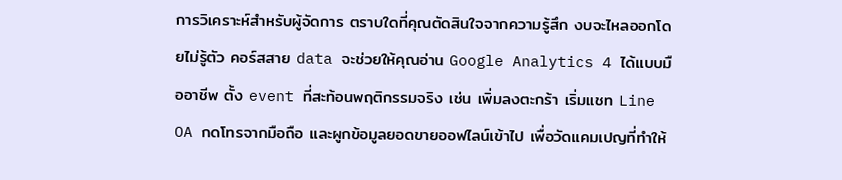การวิเคราะห์สำหรับผู้จัดการ ตราบใดที่คุณตัดสินใจจากความรู้สึก งบจะไหลออกโดยไม่รู้ตัว คอร์สสาย data จะช่วยให้คุณอ่าน Google Analytics 4 ได้แบบมืออาชีพ ตั้ง event ที่สะท้อนพฤติกรรมจริง เช่น เพิ่มลงตะกร้า เริ่มแชท Line OA กดโทรจากมือถือ และผูกข้อมูลยอดขายออฟไลน์เข้าไป เพื่อวัดแคมเปญที่ทำให้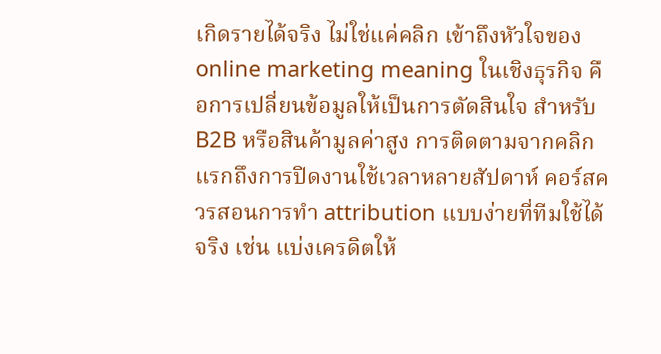เกิดรายได้จริง ไม่ใช่แค่คลิก เข้าถึงหัวใจของ online marketing meaning ในเชิงธุรกิจ คือการเปลี่ยนข้อมูลให้เป็นการตัดสินใจ สำหรับ B2B หรือสินค้ามูลค่าสูง การติดตามจากคลิกแรกถึงการปิดงานใช้เวลาหลายสัปดาห์ คอร์สควรสอนการทำ attribution แบบง่ายที่ทีมใช้ได้จริง เช่น แบ่งเครดิตให้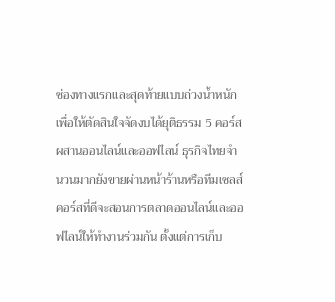ช่องทางแรกและสุดท้ายแบบถ่วงน้ำหนัก เพื่อให้ตัดสินใจจัดงบได้ยุติธรรม 5 คอร์สผสานออนไลน์และออฟไลน์ ธุรกิจไทยจำนวนมากยังขายผ่านหน้าร้านหรือทีมเซลส์ คอร์สที่ดีจะสอนการตลาดออนไลน์และออฟไลน์ให้ทำงานร่วมกัน ตั้งแต่การเก็บ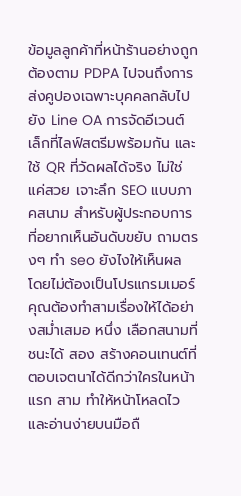ข้อมูลลูกค้าที่หน้าร้านอย่างถูกต้องตาม PDPA ไปจนถึงการส่งคูปองเฉพาะบุคคลกลับไปยัง Line OA การจัดอีเวนต์เล็กที่ไลฟ์สตรีมพร้อมกัน และใช้ QR ที่วัดผลได้จริง ไม่ใช่แค่สวย เจาะลึก SEO แบบภาคสนาม สำหรับผู้ประกอบการที่อยากเห็นอันดับขยับ ถามตรงๆ ทำ seo ยังไงให้เห็นผล โดยไม่ต้องเป็นโปรแกรมเมอร์ คุณต้องทำสามเรื่องให้ได้อย่างสม่ำเสมอ หนึ่ง เลือกสนามที่ชนะได้ สอง สร้างคอนเทนต์ที่ตอบเจตนาได้ดีกว่าใครในหน้าแรก สาม ทำให้หน้าโหลดไวและอ่านง่ายบนมือถื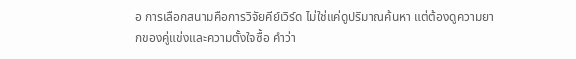อ การเลือกสนามคือการวิจัยคีย์เวิร์ด ไม่ใช่แค่ดูปริมาณค้นหา แต่ต้องดูความยากของคู่แข่งและความตั้งใจซื้อ คำว่า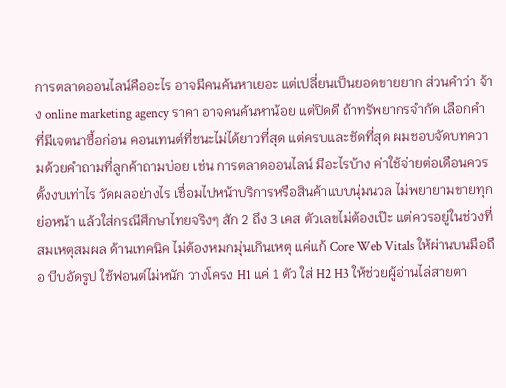การตลาดออนไลน์คืออะไร อาจมีคนค้นหาเยอะ แต่เปลี่ยนเป็นยอดขายยาก ส่วนคำว่า จ้าง online marketing agency ราคา อาจคนค้นหาน้อย แต่ปิดดี ถ้าทรัพยากรจำกัด เลือกคำที่มีเจตนาซื้อก่อน คอนเทนต์ที่ชนะไม่ได้ยาวที่สุด แต่ครบและชัดที่สุด ผมชอบจัดบทความด้วยคำถามที่ลูกค้าถามบ่อย เช่น การตลาดออนไลน์ มีอะไรบ้าง ค่าใช้จ่ายต่อเดือนควรตั้งงบเท่าไร วัดผลอย่างไร เชื่อมไปหน้าบริการหรือสินค้าแบบนุ่มนวล ไม่พยายามขายทุกย่อหน้า แล้วใส่กรณีศึกษาไทยจริงๆ สัก 2 ถึง 3 เคส ตัวเลขไม่ต้องเป๊ะ แต่ควรอยู่ในช่วงที่สมเหตุสมผล ด้านเทคนิค ไม่ต้องหมกมุ่นเกินเหตุ แค่แก้ Core Web Vitals ให้ผ่านบนมือถือ บีบอัดรูป ใช้ฟอนต์ไม่หนัก วางโครง H1 แค่ 1 ตัว ใส่ H2 H3 ให้ช่วยผู้อ่านไล่สายตา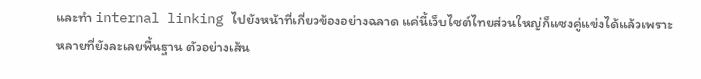และทำ internal linking ไปยังหน้าที่เกี่ยวข้องอย่างฉลาด แค่นี้เว็บไซต์ไทยส่วนใหญ่ก็แซงคู่แข่งได้แล้วเพราะหลายที่ยังละเลยพื้นฐาน ตัวอย่างเส้น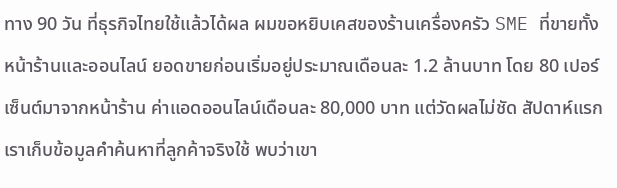ทาง 90 วัน ที่ธุรกิจไทยใช้แล้วได้ผล ผมขอหยิบเคสของร้านเครื่องครัว SME ที่ขายทั้งหน้าร้านและออนไลน์ ยอดขายก่อนเริ่มอยู่ประมาณเดือนละ 1.2 ล้านบาท โดย 80 เปอร์เซ็นต์มาจากหน้าร้าน ค่าแอดออนไลน์เดือนละ 80,000 บาท แต่วัดผลไม่ชัด สัปดาห์แรก เราเก็บข้อมูลคำค้นหาที่ลูกค้าจริงใช้ พบว่าเขา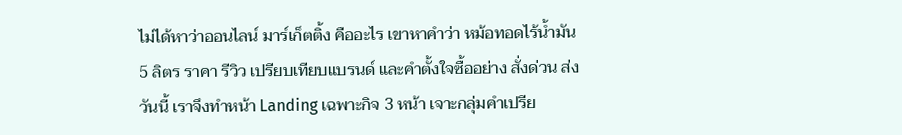ไม่ได้หาว่าออนไลน์ มาร์เก็ตติ้ง คืออะไร เขาหาคำว่า หม้อทอดไร้น้ำมัน 5 ลิตร ราคา รีวิว เปรียบเทียบแบรนด์ และคำตั้งใจซื้ออย่าง สั่งด่วน ส่งวันนี้ เราจึงทำหน้า Landing เฉพาะกิจ 3 หน้า เจาะกลุ่มคำเปรีย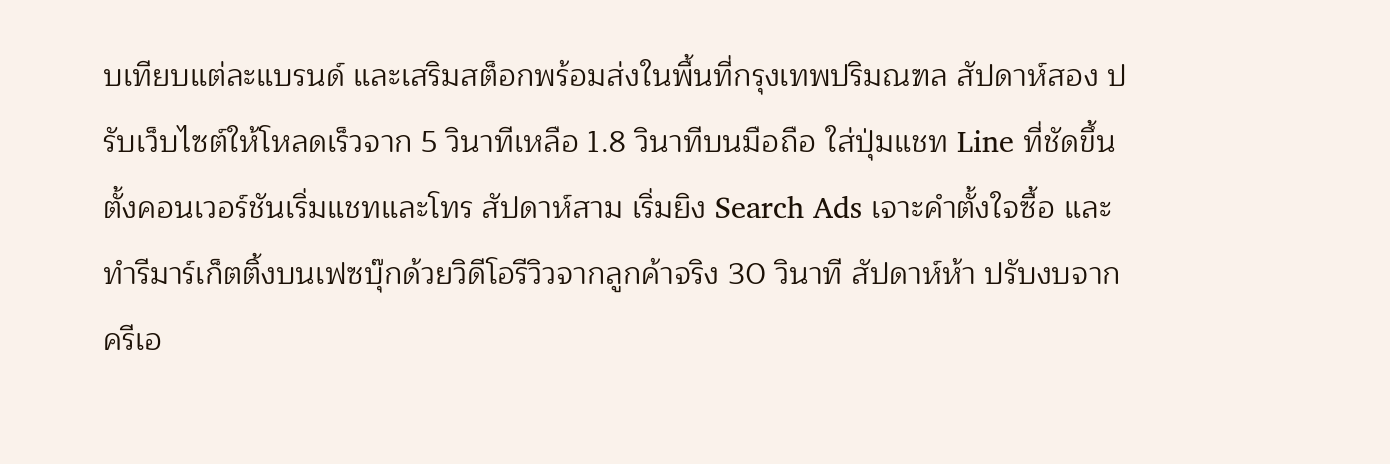บเทียบแต่ละแบรนด์ และเสริมสต็อกพร้อมส่งในพื้นที่กรุงเทพปริมณฑล สัปดาห์สอง ปรับเว็บไซต์ให้โหลดเร็วจาก 5 วินาทีเหลือ 1.8 วินาทีบนมือถือ ใส่ปุ่มแชท Line ที่ชัดขึ้น ตั้งคอนเวอร์ชันเริ่มแชทและโทร สัปดาห์สาม เริ่มยิง Search Ads เจาะคำตั้งใจซื้อ และทำรีมาร์เก็ตติ้งบนเฟซบุ๊กด้วยวิดีโอรีวิวจากลูกค้าจริง 30 วินาที สัปดาห์ห้า ปรับงบจากครีเอ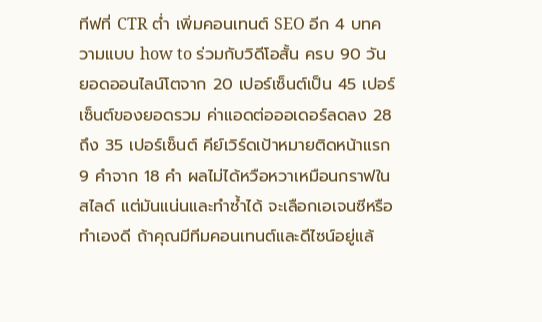ทีฟที่ CTR ต่ำ เพิ่มคอนเทนต์ SEO อีก 4 บทความแบบ how to ร่วมกับวิดีโอสั้น ครบ 90 วัน ยอดออนไลน์โตจาก 20 เปอร์เซ็นต์เป็น 45 เปอร์เซ็นต์ของยอดรวม ค่าแอดต่อออเดอร์ลดลง 28 ถึง 35 เปอร์เซ็นต์ คีย์เวิร์ดเป้าหมายติดหน้าแรก 9 คำจาก 18 คำ ผลไม่ได้หวือหวาเหมือนกราฟในสไลด์ แต่มันแน่นและทำซ้ำได้ จะเลือกเอเจนซีหรือทำเองดี ถ้าคุณมีทีมคอนเทนต์และดีไซน์อยู่แล้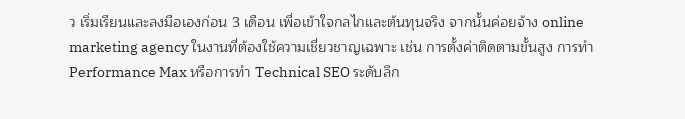ว เริ่มเรียนและลงมือเองก่อน 3 เดือน เพื่อเข้าใจกลไกและต้นทุนจริง จากนั้นค่อยจ้าง online marketing agency ในงานที่ต้องใช้ความเชี่ยวชาญเฉพาะ เช่น การตั้งค่าติดตามขั้นสูง การทำ Performance Max หรือการทำ Technical SEO ระดับลึก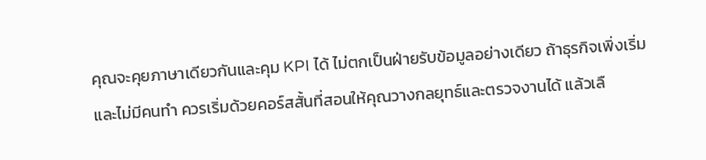คุณจะคุยภาษาเดียวกันและคุม KPI ได้ ไม่ตกเป็นฝ่ายรับข้อมูลอย่างเดียว ถ้าธุรกิจเพิ่งเริ่มและไม่มีคนทำ ควรเริ่มด้วยคอร์สสั้นที่สอนให้คุณวางกลยุทธ์และตรวจงานได้ แล้วเลื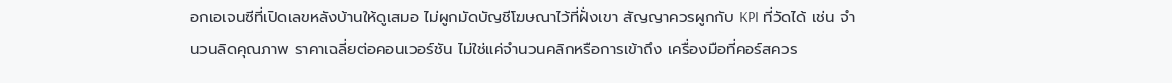อกเอเจนซีที่เปิดเลขหลังบ้านให้ดูเสมอ ไม่ผูกมัดบัญชีโฆษณาไว้ที่ฝั่งเขา สัญญาควรผูกกับ KPI ที่วัดได้ เช่น จำนวนลิดคุณภาพ ราคาเฉลี่ยต่อคอนเวอร์ชัน ไม่ใช่แค่จำนวนคลิกหรือการเข้าถึง เครื่องมือที่คอร์สควร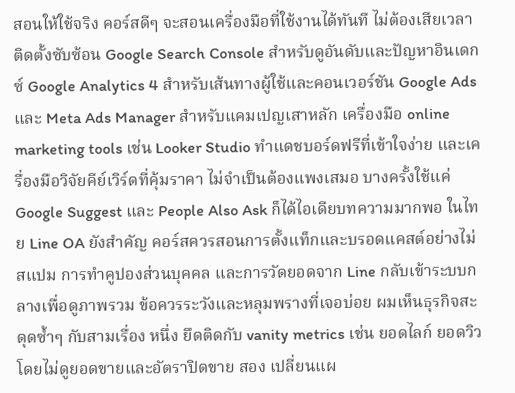สอนให้ใช้จริง คอร์สดีๆ จะสอนเครื่องมือที่ใช้งานได้ทันที ไม่ต้องเสียเวลาติดตั้งซับซ้อน Google Search Console สำหรับดูอันดับและปัญหาอินเดกซ์ Google Analytics 4 สำหรับเส้นทางผู้ใช้และคอนเวอร์ชัน Google Ads และ Meta Ads Manager สำหรับแคมเปญเสาหลัก เครื่องมือ online marketing tools เช่น Looker Studio ทำแดชบอร์ดฟรีที่เข้าใจง่าย และเครื่องมือวิจัยคีย์เวิร์ดที่คุ้มราคา ไม่จำเป็นต้องแพงเสมอ บางครั้งใช้แค่ Google Suggest และ People Also Ask ก็ได้ไอเดียบทความมากพอ ในไทย Line OA ยังสำคัญ คอร์สควรสอนการตั้งแท็กและบรอดแคสต์อย่างไม่สแปม การทำคูปองส่วนบุคคล และการวัดยอดจาก Line กลับเข้าระบบกลางเพื่อดูภาพรวม ข้อควรระวังและหลุมพรางที่เจอบ่อย ผมเห็นธุรกิจสะดุดซ้ำๆ กับสามเรื่อง หนึ่ง ยึดติดกับ vanity metrics เช่น ยอดไลก์ ยอดวิว โดยไม่ดูยอดขายและอัตราปิดขาย สอง เปลี่ยนแผ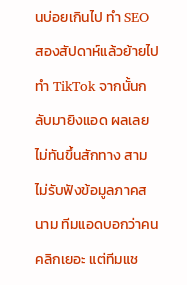นบ่อยเกินไป ทำ SEO สองสัปดาห์แล้วย้ายไปทำ TikTok จากนั้นกลับมายิงแอด ผลเลยไม่ทันขึ้นสักทาง สาม ไม่รับฟังข้อมูลภาคสนาม ทีมแอดบอกว่าคนคลิกเยอะ แต่ทีมแช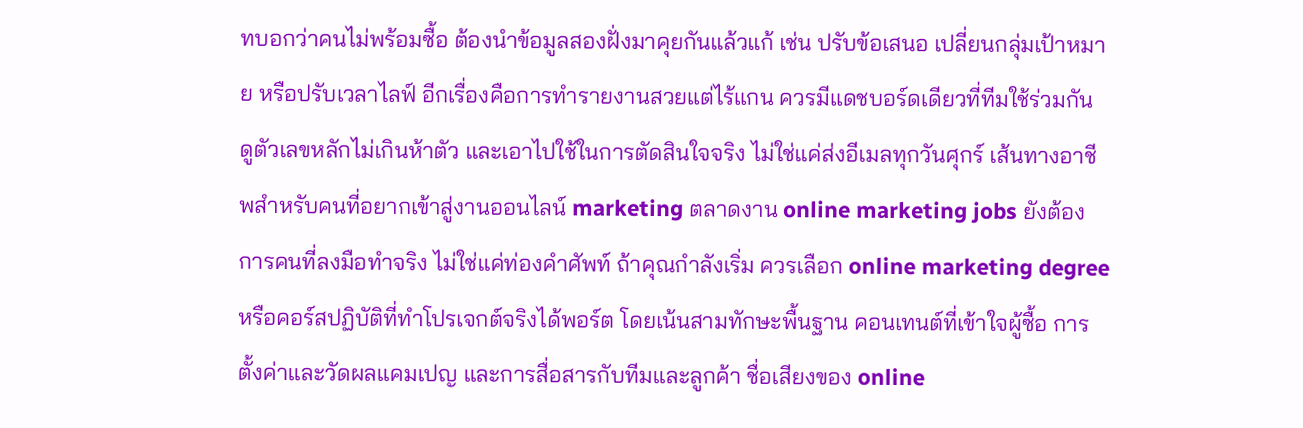ทบอกว่าคนไม่พร้อมซื้อ ต้องนำข้อมูลสองฝั่งมาคุยกันแล้วแก้ เช่น ปรับข้อเสนอ เปลี่ยนกลุ่มเป้าหมาย หรือปรับเวลาไลฟ์ อีกเรื่องคือการทำรายงานสวยแต่ไร้แกน ควรมีแดชบอร์ดเดียวที่ทีมใช้ร่วมกัน ดูตัวเลขหลักไม่เกินห้าตัว และเอาไปใช้ในการตัดสินใจจริง ไม่ใช่แค่ส่งอีเมลทุกวันศุกร์ เส้นทางอาชีพสำหรับคนที่อยากเข้าสู่งานออนไลน์ marketing ตลาดงาน online marketing jobs ยังต้องการคนที่ลงมือทำจริง ไม่ใช่แค่ท่องคำศัพท์ ถ้าคุณกำลังเริ่ม ควรเลือก online marketing degree หรือคอร์สปฏิบัติที่ทำโปรเจกต์จริงได้พอร์ต โดยเน้นสามทักษะพื้นฐาน คอนเทนต์ที่เข้าใจผู้ซื้อ การตั้งค่าและวัดผลแคมเปญ และการสื่อสารกับทีมและลูกค้า ชื่อเสียงของ online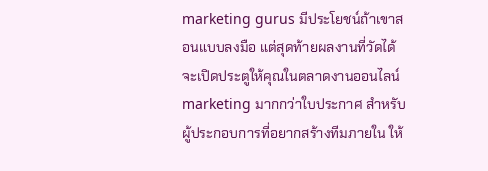marketing gurus มีประโยชน์ถ้าเขาสอนแบบลงมือ แต่สุดท้ายผลงานที่วัดได้จะเปิดประตูให้คุณในตลาดงานออนไลน์marketing มากกว่าใบประกาศ สำหรับผู้ประกอบการที่อยากสร้างทีมภายใน ให้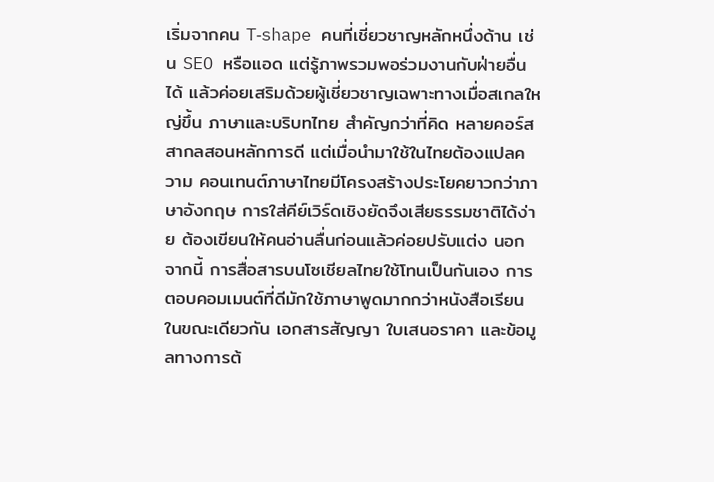เริ่มจากคน T‑shape คนที่เชี่ยวชาญหลักหนึ่งด้าน เช่น SEO หรือแอด แต่รู้ภาพรวมพอร่วมงานกับฝ่ายอื่นได้ แล้วค่อยเสริมด้วยผู้เชี่ยวชาญเฉพาะทางเมื่อสเกลใหญ่ขึ้น ภาษาและบริบทไทย สำคัญกว่าที่คิด หลายคอร์สสากลสอนหลักการดี แต่เมื่อนำมาใช้ในไทยต้องแปลความ คอนเทนต์ภาษาไทยมีโครงสร้างประโยคยาวกว่าภาษาอังกฤษ การใส่คีย์เวิร์ดเชิงยัดจึงเสียธรรมชาติได้ง่าย ต้องเขียนให้คนอ่านลื่นก่อนแล้วค่อยปรับแต่ง นอกจากนี้ การสื่อสารบนโซเชียลไทยใช้โทนเป็นกันเอง การตอบคอมเมนต์ที่ดีมักใช้ภาษาพูดมากกว่าหนังสือเรียน ในขณะเดียวกัน เอกสารสัญญา ใบเสนอราคา และข้อมูลทางการต้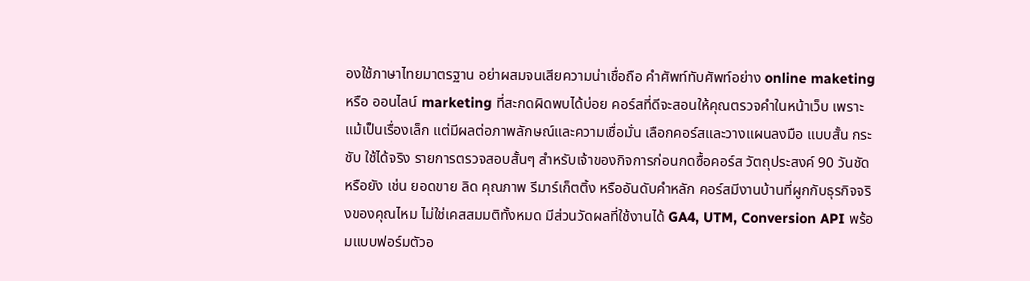องใช้ภาษาไทยมาตรฐาน อย่าผสมจนเสียความน่าเชื่อถือ คำศัพท์ทับศัพท์อย่าง online maketing หรือ ออนไลน์ marketing ที่สะกดผิดพบได้บ่อย คอร์สที่ดีจะสอนให้คุณตรวจคำในหน้าเว็บ เพราะแม้เป็นเรื่องเล็ก แต่มีผลต่อภาพลักษณ์และความเชื่อมั่น เลือกคอร์สและวางแผนลงมือ แบบสั้น กระชับ ใช้ได้จริง รายการตรวจสอบสั้นๆ สำหรับเจ้าของกิจการก่อนกดซื้อคอร์ส วัตถุประสงค์ 90 วันชัดหรือยัง เช่น ยอดขาย ลิด คุณภาพ รีมาร์เก็ตติ้ง หรืออันดับคำหลัก คอร์สมีงานบ้านที่ผูกกับธุรกิจจริงของคุณไหม ไม่ใช่เคสสมมติทั้งหมด มีส่วนวัดผลที่ใช้งานได้ GA4, UTM, Conversion API พร้อมแบบฟอร์มตัวอ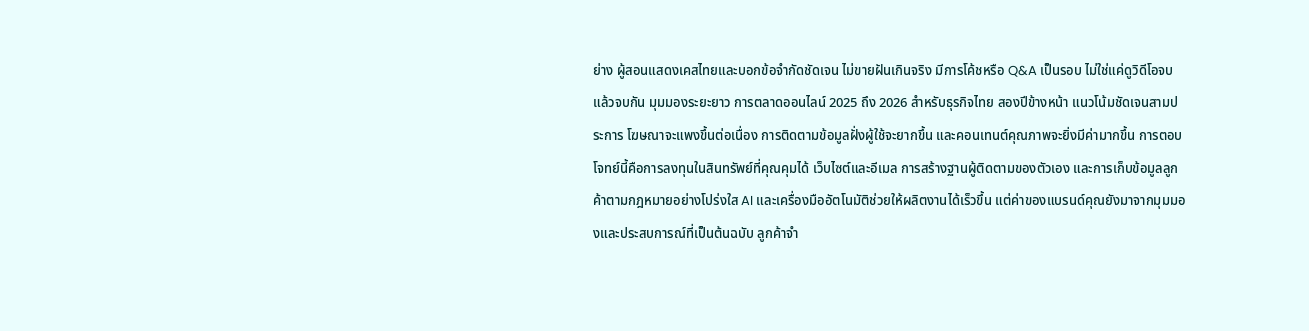ย่าง ผู้สอนแสดงเคสไทยและบอกข้อจำกัดชัดเจน ไม่ขายฝันเกินจริง มีการโค้ชหรือ Q&A เป็นรอบ ไม่ใช่แค่ดูวิดีโอจบแล้วจบกัน มุมมองระยะยาว การตลาดออนไลน์ 2025 ถึง 2026 สำหรับธุรกิจไทย สองปีข้างหน้า แนวโน้มชัดเจนสามประการ โฆษณาจะแพงขึ้นต่อเนื่อง การติดตามข้อมูลฝั่งผู้ใช้จะยากขึ้น และคอนเทนต์คุณภาพจะยิ่งมีค่ามากขึ้น การตอบโจทย์นี้คือการลงทุนในสินทรัพย์ที่คุณคุมได้ เว็บไซต์และอีเมล การสร้างฐานผู้ติดตามของตัวเอง และการเก็บข้อมูลลูกค้าตามกฎหมายอย่างโปร่งใส AI และเครื่องมืออัตโนมัติช่วยให้ผลิตงานได้เร็วขึ้น แต่ค่าของแบรนด์คุณยังมาจากมุมมองและประสบการณ์ที่เป็นต้นฉบับ ลูกค้าจำ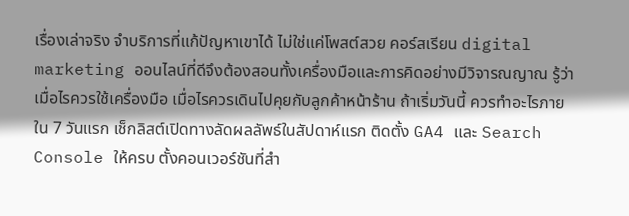เรื่องเล่าจริง จำบริการที่แก้ปัญหาเขาได้ ไม่ใช่แค่โพสต์สวย คอร์สเรียน digital marketing ออนไลน์ที่ดีจึงต้องสอนทั้งเครื่องมือและการคิดอย่างมีวิจารณญาณ รู้ว่าเมื่อไรควรใช้เครื่องมือ เมื่อไรควรเดินไปคุยกับลูกค้าหน้าร้าน ถ้าเริ่มวันนี้ ควรทำอะไรภายใน 7 วันแรก เช็กลิสต์เปิดทางลัดผลลัพธ์ในสัปดาห์แรก ติดตั้ง GA4 และ Search Console ให้ครบ ตั้งคอนเวอร์ชันที่สำ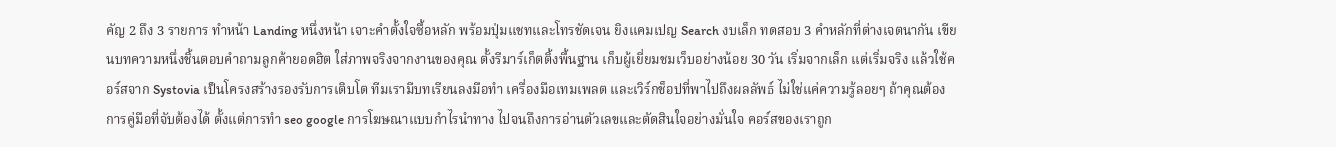คัญ 2 ถึง 3 รายการ ทำหน้า Landing หนึ่งหน้า เจาะคำตั้งใจซื้อหลัก พร้อมปุ่มแชทและโทรชัดเจน ยิงแคมเปญ Search งบเล็ก ทดสอบ 3 คำหลักที่ต่างเจตนากัน เขียนบทความหนึ่งชิ้นตอบคำถามลูกค้ายอดฮิต ใส่ภาพจริงจากงานของคุณ ตั้งรีมาร์เก็ตติ้งพื้นฐาน เก็บผู้เยี่ยมชมเว็บอย่างน้อย 30 วัน เริ่มจากเล็ก แต่เริ่มจริง แล้วใช้คอร์สจาก Systovia เป็นโครงสร้างรองรับการเติบโต ทีมเรามีบทเรียนลงมือทำ เครื่องมือเทมเพลต และเวิร์กช็อปที่พาไปถึงผลลัพธ์ ไม่ใช่แค่ความรู้ลอยๆ ถ้าคุณต้องการคู่มือที่จับต้องได้ ตั้งแต่การทํา seo google การโฆษณาแบบกำไรนำทาง ไปจนถึงการอ่านตัวเลขและตัดสินใจอย่างมั่นใจ คอร์สของเราถูก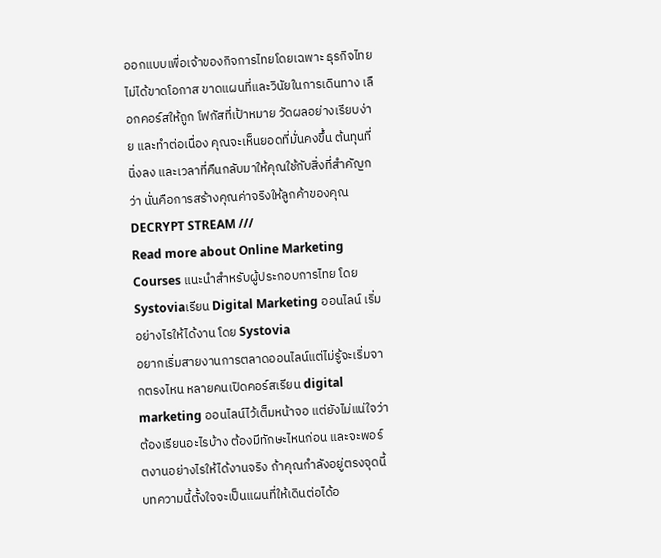ออกแบบเพื่อเจ้าของกิจการไทยโดยเฉพาะ ธุรกิจไทยไม่ได้ขาดโอกาส ขาดแผนที่และวินัยในการเดินทาง เลือกคอร์สให้ถูก โฟกัสที่เป้าหมาย วัดผลอย่างเรียบง่าย และทำต่อเนื่อง คุณจะเห็นยอดที่มั่นคงขึ้น ต้นทุนที่นิ่งลง และเวลาที่คืนกลับมาให้คุณใช้กับสิ่งที่สำคัญกว่า นั่นคือการสร้างคุณค่าจริงให้ลูกค้าของคุณ
DECRYPT STREAM ///
Read more about Online Marketing Courses แนะนำสำหรับผู้ประกอบการไทย โดย Systoviaเรียน Digital Marketing ออนไลน์ เริ่มอย่างไรให้ได้งาน โดย Systovia
อยากเริ่มสายงานการตลาดออนไลน์แต่ไม่รู้จะเริ่มจากตรงไหน หลายคนเปิดคอร์สเรียน digital marketing ออนไลน์ไว้เต็มหน้าจอ แต่ยังไม่แน่ใจว่าต้องเรียนอะไรบ้าง ต้องมีทักษะไหนก่อน และจะพอร์ตงานอย่างไรให้ได้งานจริง ถ้าคุณกำลังอยู่ตรงจุดนี้ บทความนี้ตั้งใจจะเป็นแผนที่ให้เดินต่อได้อ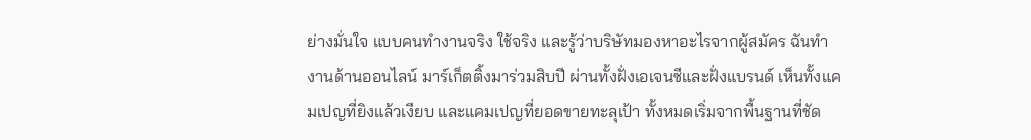ย่างมั่นใจ แบบคนทำงานจริง ใช้จริง และรู้ว่าบริษัทมองหาอะไรจากผู้สมัคร ฉันทำงานด้านออนไลน์ มาร์เก็ตติ้งมาร่วมสิบปี ผ่านทั้งฝั่งเอเจนซีและฝั่งแบรนด์ เห็นทั้งแคมเปญที่ยิงแล้วเงียบ และแคมเปญที่ยอดขายทะลุเป้า ทั้งหมดเริ่มจากพื้นฐานที่ชัด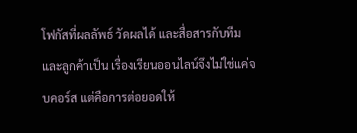โฟกัสที่ผลลัพธ์ วัดผลได้ และสื่อสารกับทีมและลูกค้าเป็น เรื่องเรียนออนไลน์จึงไม่ใช่แค่จบคอร์ส แต่คือการต่อยอดให้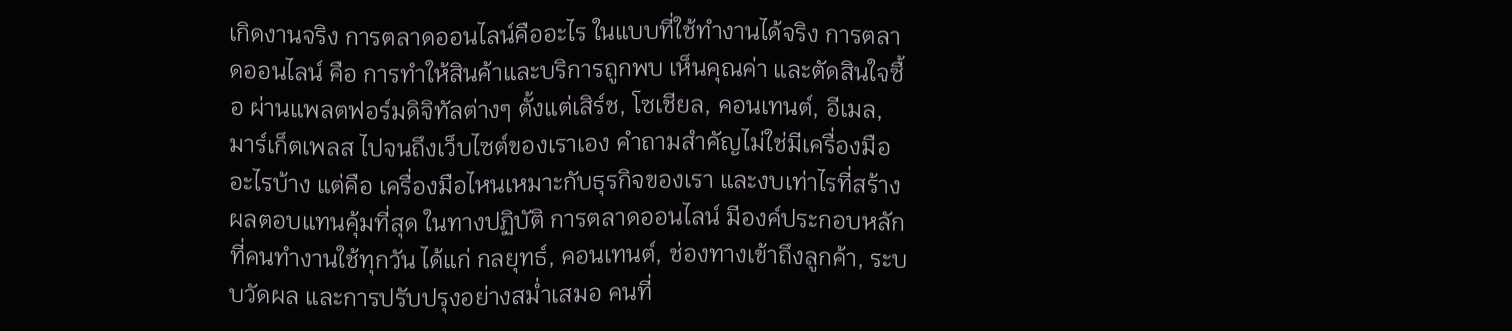เกิดงานจริง การตลาดออนไลน์คืออะไร ในแบบที่ใช้ทำงานได้จริง การตลาดออนไลน์ คือ การทำให้สินค้าและบริการถูกพบ เห็นคุณค่า และตัดสินใจซื้อ ผ่านแพลตฟอร์มดิจิทัลต่างๆ ตั้งแต่เสิร์ช, โซเชียล, คอนเทนต์, อีเมล, มาร์เก็ตเพลส ไปจนถึงเว็บไซต์ของเราเอง คำถามสำคัญไม่ใช่มีเครื่องมืออะไรบ้าง แต่คือ เครื่องมือไหนเหมาะกับธุรกิจของเรา และงบเท่าไรที่สร้างผลตอบแทนคุ้มที่สุด ในทางปฏิบัติ การตลาดออนไลน์ มีองค์ประกอบหลักที่คนทำงานใช้ทุกวัน ได้แก่ กลยุทธ์, คอนเทนต์, ช่องทางเข้าถึงลูกค้า, ระบบวัดผล และการปรับปรุงอย่างสม่ำเสมอ คนที่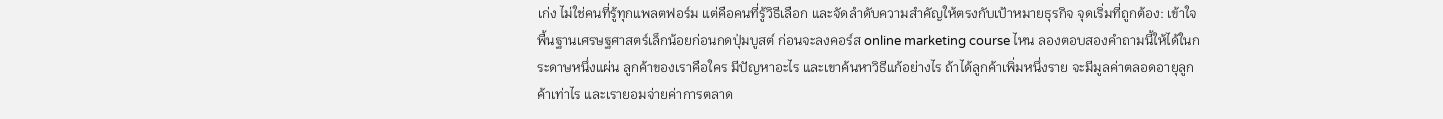เก่ง ไม่ใช่คนที่รู้ทุกแพลตฟอร์ม แต่คือคนที่รู้วิธีเลือก และจัดลำดับความสำคัญให้ตรงกับเป้าหมายธุรกิจ จุดเริ่มที่ถูกต้อง: เข้าใจพื้นฐานเศรษฐศาสตร์เล็กน้อยก่อนกดปุ่มบูสต์ ก่อนจะลงคอร์ส online marketing course ไหน ลองตอบสองคำถามนี้ให้ได้ในกระดาษหนึ่งแผ่น ลูกค้าของเราคือใคร มีปัญหาอะไร และเขาค้นหาวิธีแก้อย่างไร ถ้าได้ลูกค้าเพิ่มหนึ่งราย จะมีมูลค่าตลอดอายุลูกค้าเท่าไร และเรายอมจ่ายค่าการตลาด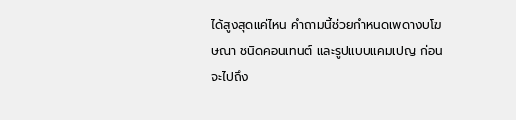ได้สูงสุดแค่ไหน คำถามนี้ช่วยกำหนดเพดางบโฆษณา ชนิดคอนเทนต์ และรูปแบบแคมเปญ ก่อนจะไปถึง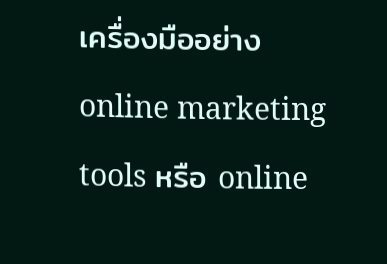เครื่องมืออย่าง online marketing tools หรือ online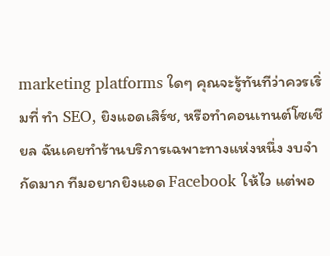marketing platforms ใดๆ คุณจะรู้ทันทีว่าควรเริ่มที่ ทำ SEO, ยิงแอดเสิร์ช, หรือทำคอนเทนต์โซเชียล ฉันเคยทำร้านบริการเฉพาะทางแห่งหนึ่ง งบจำกัดมาก ทีมอยากยิงแอด Facebook ให้ไว แต่พอ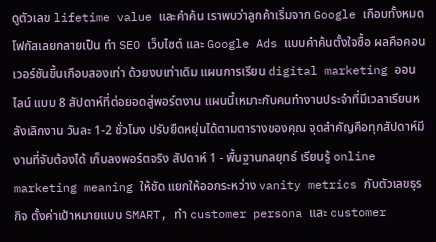ดูตัวเลข lifetime value และคำค้น เราพบว่าลูกค้าเริ่มจาก Google เกือบทั้งหมด โฟกัสเลยกลายเป็น ทำ SEO เว็บไซต์ และ Google Ads แบบคำค้นตั้งใจซื้อ ผลคือคอนเวอร์ชันขึ้นเกือบสองเท่า ด้วยงบเท่าเดิม แผนการเรียน digital marketing ออนไลน์ แบบ 8 สัปดาห์ที่ต่อยอดสู่พอร์ตงาน แผนนี้เหมาะกับคนทำงานประจำที่มีเวลาเรียนหลังเลิกงาน วันละ 1-2 ชั่วโมง ปรับยืดหยุ่นได้ตามตารางของคุณ จุดสำคัญคือทุกสัปดาห์มีงานที่จับต้องได้ เก็บลงพอร์ตจริง สัปดาห์ 1 - พื้นฐานกลยุทธ์ เรียนรู้ online marketing meaning ให้ชัด แยกให้ออกระหว่าง vanity metrics กับตัวเลขธุรกิจ ตั้งค่าเป้าหมายแบบ SMART, ทำ customer persona และ customer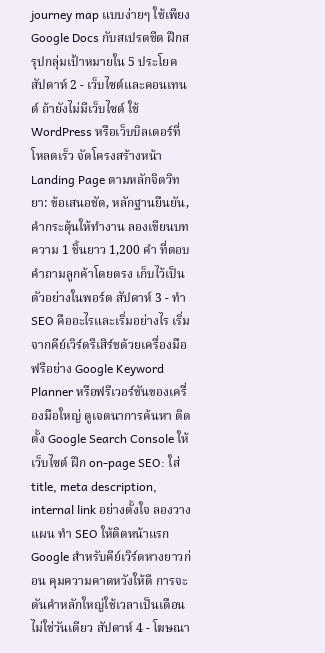journey map แบบง่ายๆ ใช้เพียง Google Docs กับสเปรดชีต ฝึกสรุปกลุ่มเป้าหมายใน 5 ประโยค สัปดาห์ 2 - เว็บไซต์และคอนเทนต์ ถ้ายังไม่มีเว็บไซต์ ใช้ WordPress หรือเว็บบิลเดอร์ที่โหลดเร็ว จัดโครงสร้างหน้า Landing Page ตามหลักจิตวิทยา: ข้อเสนอชัด, หลักฐานยืนยัน, คำกระตุ้นให้ทำงาน ลองเขียนบทความ 1 ชิ้นยาว 1,200 คำ ที่ตอบคำถามลูกค้าโดยตรง เก็บไว้เป็นตัวอย่างในพอร์ต สัปดาห์ 3 - ทำ SEO คืออะไรและเริ่มอย่างไร เริ่มจากคีย์เวิร์ดรีเสิร์ชด้วยเครื่องมือฟรีอย่าง Google Keyword Planner หรือฟรีเวอร์ชันของเครื่องมือใหญ่ ดูเจตนาการค้นหา ติดตั้ง Google Search Console ให้เว็บไซต์ ฝึก on-page SEO: ใส่ title, meta description, internal link อย่างตั้งใจ ลองวางแผน ทำ SEO ให้ติดหน้าแรก Google สำหรับคีย์เวิร์ดหางยาวก่อน คุมความคาดหวังให้ดี การจะดันคำหลักใหญ่ใช้เวลาเป็นเดือน ไม่ใช่วันเดียว สัปดาห์ 4 - โฆษณา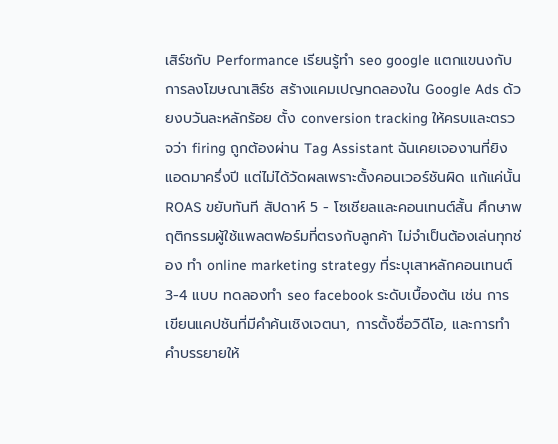เสิร์ชกับ Performance เรียนรู้ทํา seo google แตกแขนงกับการลงโฆษณาเสิร์ช สร้างแคมเปญทดลองใน Google Ads ด้วยงบวันละหลักร้อย ตั้ง conversion tracking ให้ครบและตรวจว่า firing ถูกต้องผ่าน Tag Assistant ฉันเคยเจองานที่ยิงแอดมาครึ่งปี แต่ไม่ได้วัดผลเพราะตั้งคอนเวอร์ชันผิด แก้แค่นั้น ROAS ขยับทันที สัปดาห์ 5 - โซเชียลและคอนเทนต์สั้น ศึกษาพฤติกรรมผู้ใช้แพลตฟอร์มที่ตรงกับลูกค้า ไม่จำเป็นต้องเล่นทุกช่อง ทำ online marketing strategy ที่ระบุเสาหลักคอนเทนต์ 3-4 แบบ ทดลองทํา seo facebook ระดับเบื้องต้น เช่น การเขียนแคปชันที่มีคำค้นเชิงเจตนา, การตั้งชื่อวิดีโอ, และการทำคำบรรยายให้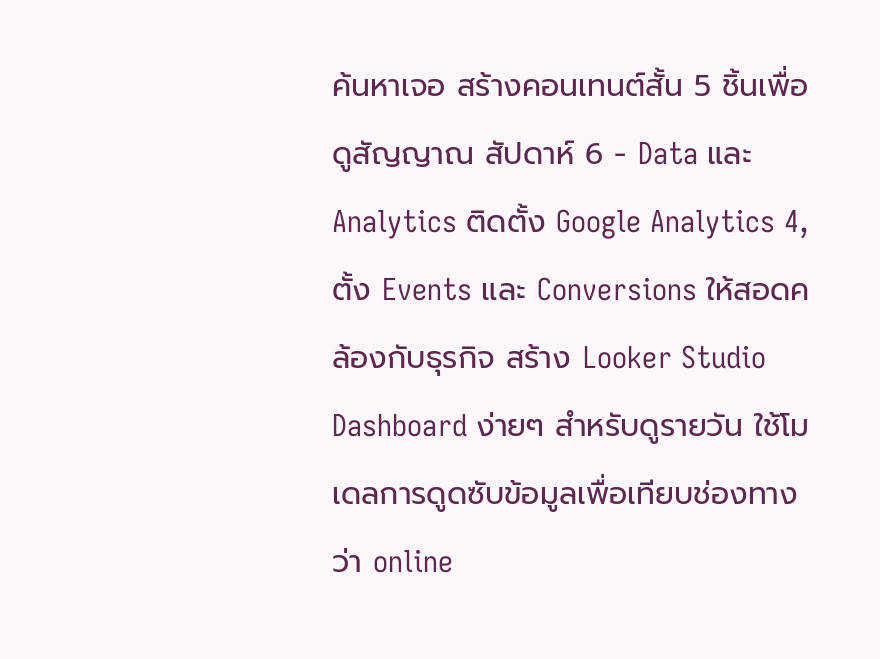ค้นหาเจอ สร้างคอนเทนต์สั้น 5 ชิ้นเพื่อดูสัญญาณ สัปดาห์ 6 - Data และ Analytics ติดตั้ง Google Analytics 4, ตั้ง Events และ Conversions ให้สอดคล้องกับธุรกิจ สร้าง Looker Studio Dashboard ง่ายๆ สำหรับดูรายวัน ใช้โมเดลการดูดซับข้อมูลเพื่อเทียบช่องทาง ว่า online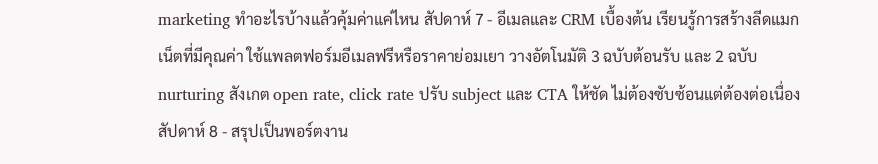marketing ทําอะไรบ้างแล้วคุ้มค่าแค่ไหน สัปดาห์ 7 - อีเมลและ CRM เบื้องต้น เรียนรู้การสร้างลีดแมกเน็ตที่มีคุณค่า ใช้แพลตฟอร์มอีเมลฟรีหรือราคาย่อมเยา วางอัตโนมัติ 3 ฉบับต้อนรับ และ 2 ฉบับ nurturing สังเกต open rate, click rate ปรับ subject และ CTA ให้ชัด ไม่ต้องซับซ้อนแต่ต้องต่อเนื่อง สัปดาห์ 8 - สรุปเป็นพอร์ตงาน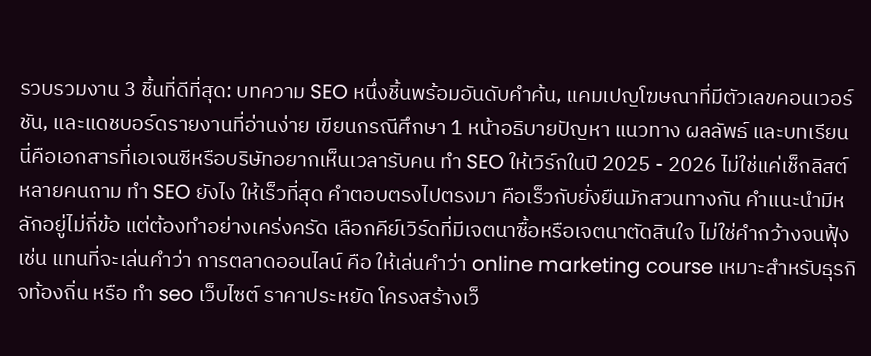รวบรวมงาน 3 ชิ้นที่ดีที่สุด: บทความ SEO หนึ่งชิ้นพร้อมอันดับคำค้น, แคมเปญโฆษณาที่มีตัวเลขคอนเวอร์ชัน, และแดชบอร์ดรายงานที่อ่านง่าย เขียนกรณีศึกษา 1 หน้าอธิบายปัญหา แนวทาง ผลลัพธ์ และบทเรียน นี่คือเอกสารที่เอเจนซีหรือบริษัทอยากเห็นเวลารับคน ทำ SEO ให้เวิร์กในปี 2025 - 2026 ไม่ใช่แค่เช็กลิสต์ หลายคนถาม ทํา SEO ยังไง ให้เร็วที่สุด คำตอบตรงไปตรงมา คือเร็วกับยั่งยืนมักสวนทางกัน คำแนะนำมีหลักอยู่ไม่กี่ข้อ แต่ต้องทำอย่างเคร่งครัด เลือกคีย์เวิร์ดที่มีเจตนาซื้อหรือเจตนาตัดสินใจ ไม่ใช่คำกว้างจนฟุ้ง เช่น แทนที่จะเล่นคำว่า การตลาดออนไลน์ คือ ให้เล่นคำว่า online marketing course เหมาะสำหรับธุรกิจท้องถิ่น หรือ ทํา seo เว็บไซต์ ราคาประหยัด โครงสร้างเว็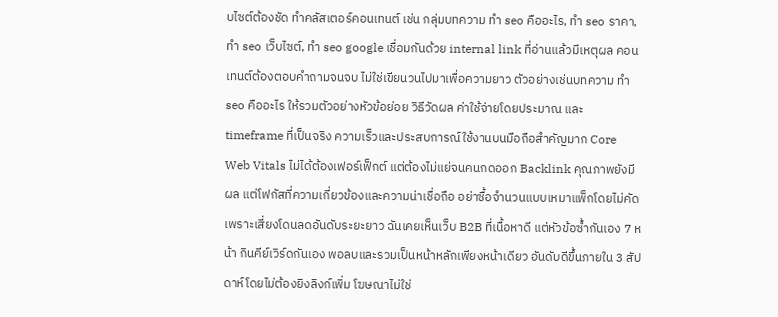บไซต์ต้องชัด ทำคลัสเตอร์คอนเทนต์ เช่น กลุ่มบทความ ทำ seo คืออะไร, ทํา seo ราคา, ทํา seo เว็บไซต์, ทํา seo google เชื่อมกันด้วย internal link ที่อ่านแล้วมีเหตุผล คอนเทนต์ต้องตอบคำถามจนจบ ไม่ใช่เขียนวนไปมาเพื่อความยาว ตัวอย่างเช่นบทความ ทํา seo คืออะไร ให้รวมตัวอย่างหัวข้อย่อย วิธีวัดผล ค่าใช้จ่ายโดยประมาณ และ timeframe ที่เป็นจริง ความเร็วและประสบการณ์ใช้งานบนมือถือสำคัญมาก Core Web Vitals ไม่ได้ต้องเฟอร์เฟ็กต์ แต่ต้องไม่แย่จนคนกดออก Backlink คุณภาพยังมีผล แต่โฟกัสที่ความเกี่ยวข้องและความน่าเชื่อถือ อย่าซื้อจำนวนแบบเหมาแพ็กโดยไม่คัด เพราะเสี่ยงโดนลดอันดับระยะยาว ฉันเคยเห็นเว็บ B2B ที่เนื้อหาดี แต่หัวข้อซ้ำกันเอง 7 หน้า กินคีย์เวิร์ดกันเอง พอลบและรวมเป็นหน้าหลักเพียงหน้าเดียว อันดับดีขึ้นภายใน 3 สัปดาห์โดยไม่ต้องยิงลิงก์เพิ่ม โฆษณาไม่ใช่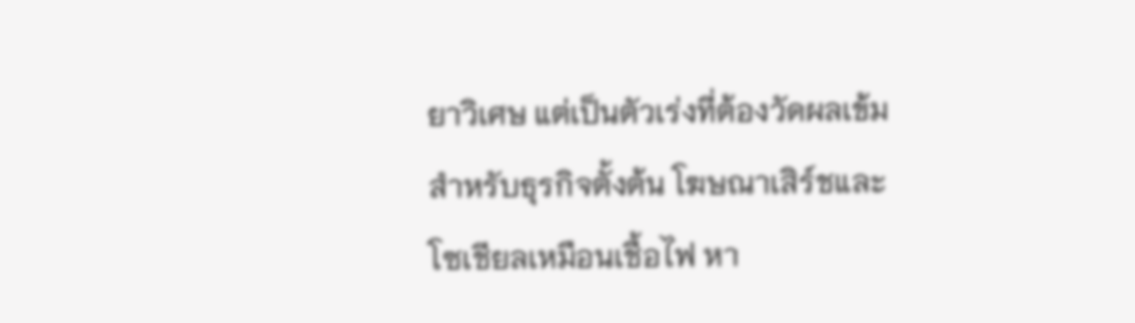ยาวิเศษ แต่เป็นตัวเร่งที่ต้องวัดผลเข้ม สำหรับธุรกิจตั้งต้น โฆษณาเสิร์ชและโซเชียลเหมือนเชื้อไฟ หา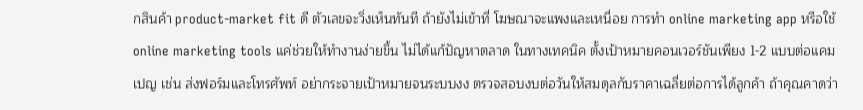กสินค้า product-market fit ดี ตัวเลขจะวิ่งเห็นทันที ถ้ายังไม่เข้าที่ โฆษณาจะแพงและเหนื่อย การทำ online marketing app หรือใช้ online marketing tools แค่ช่วยให้ทำงานง่ายขึ้น ไม่ได้แก้ปัญหาตลาด ในทางเทคนิค ตั้งเป้าหมายคอนเวอร์ชันเพียง 1-2 แบบต่อแคมเปญ เช่น ส่งฟอร์มและโทรศัพท์ อย่ากระจายเป้าหมายจนระบบงง ตรวจสอบงบต่อวันให้สมดุลกับราคาเฉลี่ยต่อการได้ลูกค้า ถ้าคุณคาดว่า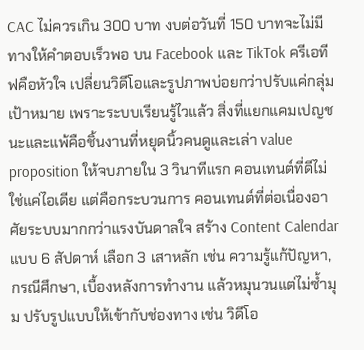CAC ไม่ควรเกิน 300 บาท งบต่อวันที่ 150 บาทจะไม่มีทางให้คำตอบเร็วพอ บน Facebook และ TikTok ครีเอทีฟคือหัวใจ เปลี่ยนวิดีโอและรูปภาพบ่อยกว่าปรับแค่กลุ่มเป้าหมาย เพราะระบบเรียนรู้ไวแล้ว สิ่งที่แยกแคมเปญชนะและแพ้คือชิ้นงานที่หยุดนิ้วคนดูและเล่า value proposition ให้จบภายใน 3 วินาทีแรก คอนเทนต์ที่ดีไม่ใช่แค่ไอเดีย แต่คือกระบวนการ คอนเทนต์ที่ต่อเนื่องอาศัยระบบมากกว่าแรงบันดาลใจ สร้าง Content Calendar แบบ 6 สัปดาห์ เลือก 3 เสาหลัก เช่น ความรู้แก้ปัญหา, กรณีศึกษา, เบื้องหลังการทำงาน แล้วหมุนวนแต่ไม่ซ้ำมุม ปรับรูปแบบให้เข้ากับช่องทาง เช่น วิดีโอ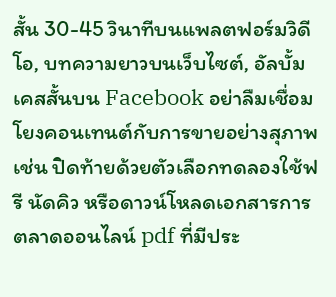สั้น 30-45 วินาทีบนแพลตฟอร์มวิดีโอ, บทความยาวบนเว็บไซต์, อัลบั้มเคสสั้นบน Facebook อย่าลืมเชื่อมโยงคอนเทนต์กับการขายอย่างสุภาพ เช่น ปิดท้ายด้วยตัวเลือกทดลองใช้ฟรี นัดคิว หรือดาวน์โหลดเอกสารการตลาดออนไลน์ pdf ที่มีประ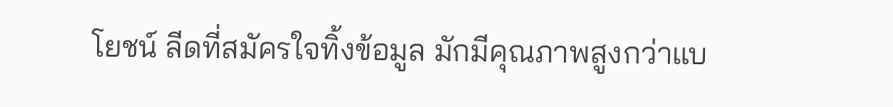โยชน์ ลีดที่สมัครใจทิ้งข้อมูล มักมีคุณภาพสูงกว่าแบ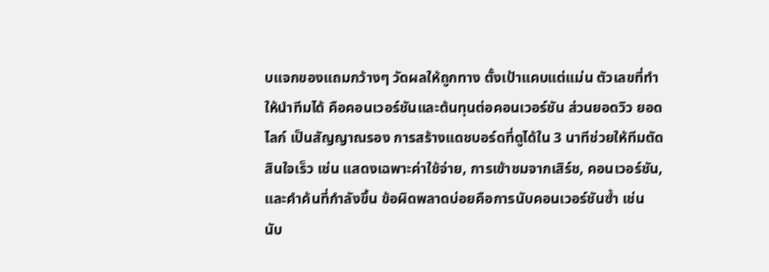บแจกของแถมกว้างๆ วัดผลให้ถูกทาง ตั้งเป้าแคบแต่แม่น ตัวเลขที่ทำให้นำทีมได้ คือคอนเวอร์ชันและต้นทุนต่อคอนเวอร์ชัน ส่วนยอดวิว ยอดไลก์ เป็นสัญญาณรอง การสร้างแดชบอร์ดที่ดูได้ใน 3 นาทีช่วยให้ทีมตัดสินใจเร็ว เช่น แสดงเฉพาะค่าใช้จ่าย, การเข้าชมจากเสิร์ช, คอนเวอร์ชัน, และคำค้นที่กำลังขึ้น ข้อผิดพลาดบ่อยคือการนับคอนเวอร์ชันซ้ำ เช่น นับ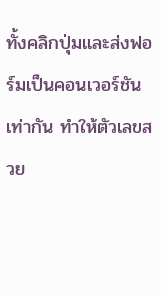ทั้งคลิกปุ่มและส่งฟอร์มเป็นคอนเวอร์ชันเท่ากัน ทำให้ตัวเลขสวย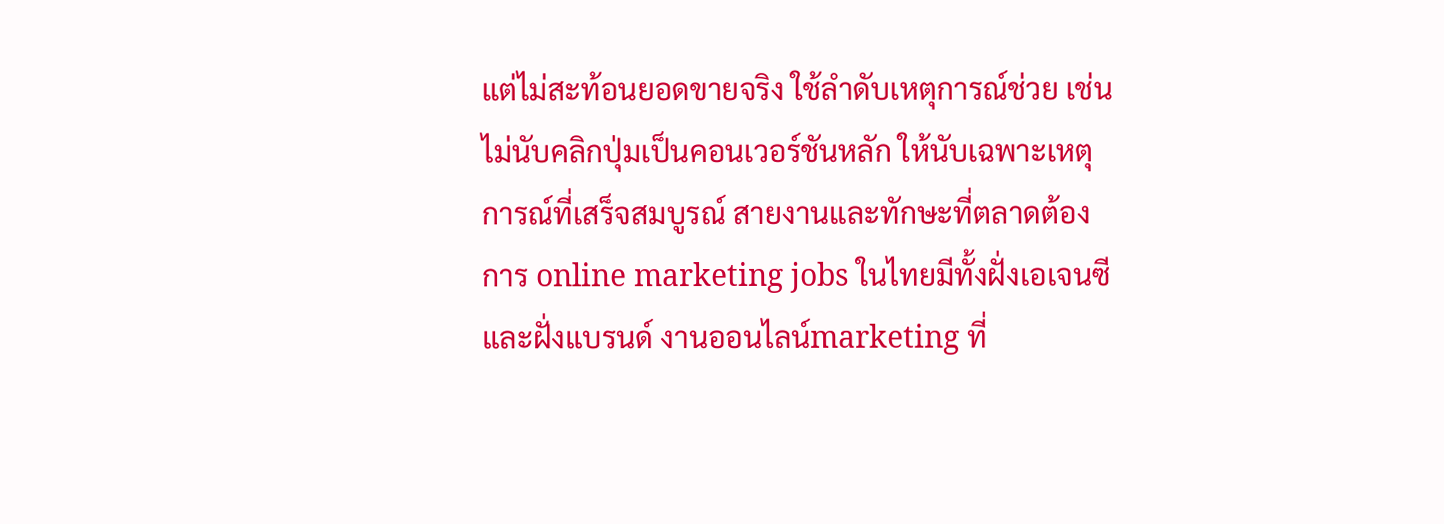แต่ไม่สะท้อนยอดขายจริง ใช้ลำดับเหตุการณ์ช่วย เช่น ไม่นับคลิกปุ่มเป็นคอนเวอร์ชันหลัก ให้นับเฉพาะเหตุการณ์ที่เสร็จสมบูรณ์ สายงานและทักษะที่ตลาดต้องการ online marketing jobs ในไทยมีทั้งฝั่งเอเจนซีและฝั่งแบรนด์ งานออนไลน์marketing ที่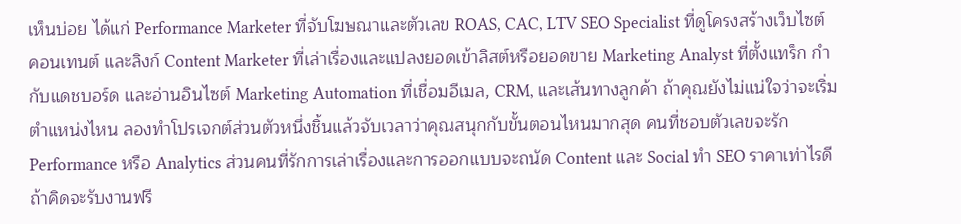เห็นบ่อย ได้แก่ Performance Marketer ที่จับโฆษณาและตัวเลข ROAS, CAC, LTV SEO Specialist ที่ดูโครงสร้างเว็บไซต์ คอนเทนต์ และลิงก์ Content Marketer ที่เล่าเรื่องและแปลงยอดเข้าลิสต์หรือยอดขาย Marketing Analyst ที่ตั้งแทร็ก กำกับแดชบอร์ด และอ่านอินไซต์ Marketing Automation ที่เชื่อมอีเมล, CRM, และเส้นทางลูกค้า ถ้าคุณยังไม่แน่ใจว่าจะเริ่มตำแหน่งไหน ลองทำโปรเจกต์ส่วนตัวหนึ่งชิ้นแล้วจับเวลาว่าคุณสนุกกับขั้นตอนไหนมากสุด คนที่ชอบตัวเลขจะรัก Performance หรือ Analytics ส่วนคนที่รักการเล่าเรื่องและการออกแบบจะถนัด Content และ Social ทํา SEO ราคาเท่าไรดี ถ้าคิดจะรับงานฟรี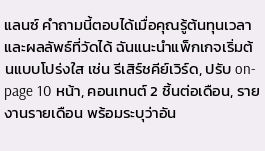แลนซ์ คำถามนี้ตอบได้เมื่อคุณรู้ต้นทุนเวลาและผลลัพธ์ที่วัดได้ ฉันแนะนำแพ็กเกจเริ่มต้นแบบโปร่งใส เช่น รีเสิร์ชคีย์เวิร์ด, ปรับ on-page 10 หน้า, คอนเทนต์ 2 ชิ้นต่อเดือน, รายงานรายเดือน พร้อมระบุว่าอัน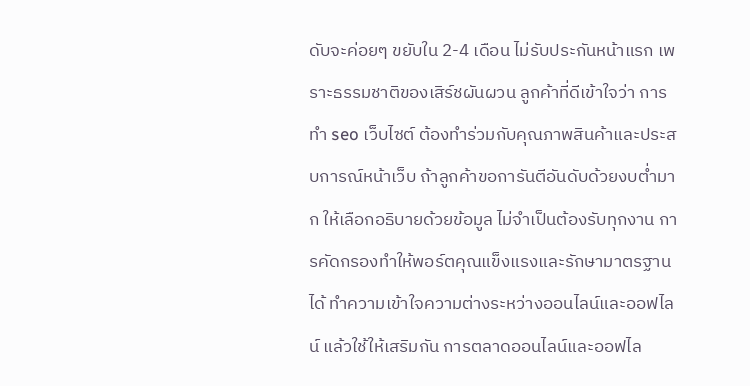ดับจะค่อยๆ ขยับใน 2-4 เดือน ไม่รับประกันหน้าแรก เพราะธรรมชาติของเสิร์ชผันผวน ลูกค้าที่ดีเข้าใจว่า การทํา seo เว็บไซต์ ต้องทำร่วมกับคุณภาพสินค้าและประสบการณ์หน้าเว็บ ถ้าลูกค้าขอการันตีอันดับด้วยงบต่ำมาก ให้เลือกอธิบายด้วยข้อมูล ไม่จำเป็นต้องรับทุกงาน การคัดกรองทำให้พอร์ตคุณแข็งแรงและรักษามาตรฐานได้ ทำความเข้าใจความต่างระหว่างออนไลน์และออฟไลน์ แล้วใช้ให้เสริมกัน การตลาดออนไลน์และออฟไล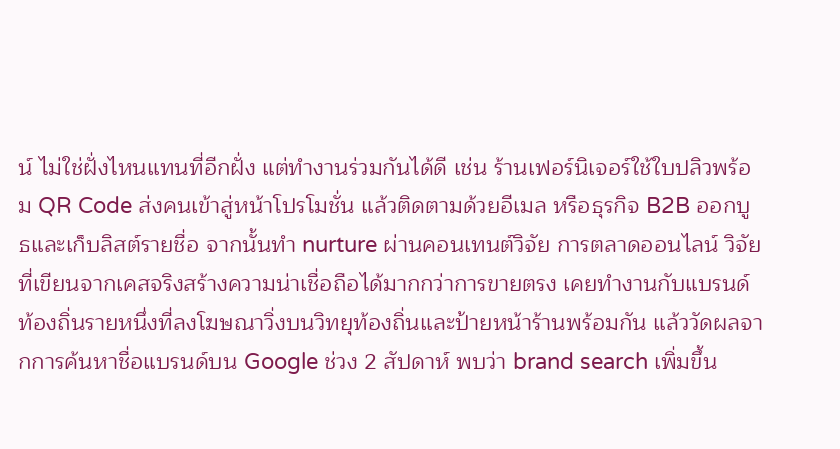น์ ไม่ใช่ฝั่งไหนแทนที่อีกฝั่ง แต่ทำงานร่วมกันได้ดี เช่น ร้านเฟอร์นิเจอร์ใช้ใบปลิวพร้อม QR Code ส่งคนเข้าสู่หน้าโปรโมชั่น แล้วติดตามด้วยอีเมล หรือธุรกิจ B2B ออกบูธและเก็บลิสต์รายชื่อ จากนั้นทำ nurture ผ่านคอนเทนต์วิจัย การตลาดออนไลน์ วิจัย ที่เขียนจากเคสจริงสร้างความน่าเชื่อถือได้มากกว่าการขายตรง เคยทำงานกับแบรนด์ท้องถิ่นรายหนึ่งที่ลงโฆษณาวิ่งบนวิทยุท้องถิ่นและป้ายหน้าร้านพร้อมกัน แล้ววัดผลจากการค้นหาชื่อแบรนด์บน Google ช่วง 2 สัปดาห์ พบว่า brand search เพิ่มขึ้น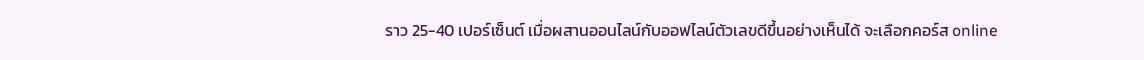ราว 25-40 เปอร์เซ็นต์ เมื่อผสานออนไลน์กับออฟไลน์ตัวเลขดีขึ้นอย่างเห็นได้ จะเลือกคอร์ส online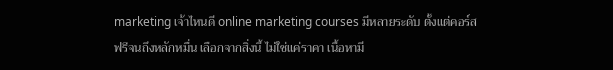marketing เจ้าไหนดี online marketing courses มีหลายระดับ ตั้งแต่คอร์สฟรีจนถึงหลักหมื่น เลือกจากสิ่งนี้ ไม่ใช่แค่ราคา เนื้อหามี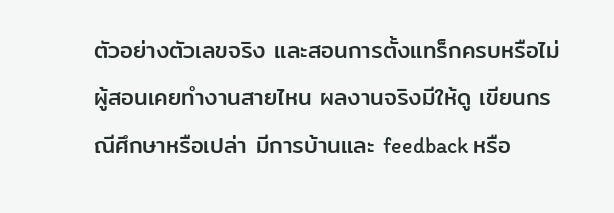ตัวอย่างตัวเลขจริง และสอนการตั้งแทร็กครบหรือไม่ ผู้สอนเคยทำงานสายไหน ผลงานจริงมีให้ดู เขียนกรณีศึกษาหรือเปล่า มีการบ้านและ feedback หรือ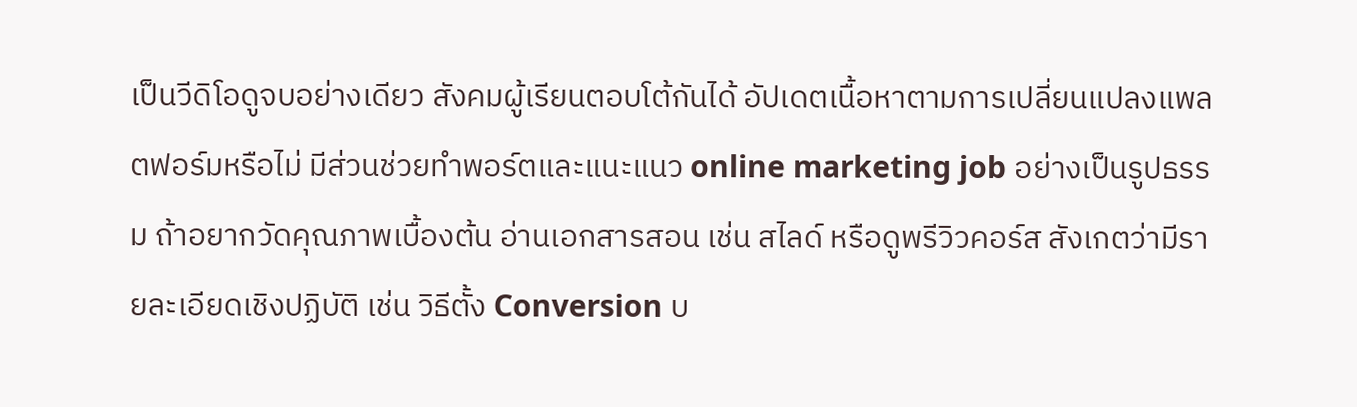เป็นวีดิโอดูจบอย่างเดียว สังคมผู้เรียนตอบโต้กันได้ อัปเดตเนื้อหาตามการเปลี่ยนแปลงแพลตฟอร์มหรือไม่ มีส่วนช่วยทำพอร์ตและแนะแนว online marketing job อย่างเป็นรูปธรรม ถ้าอยากวัดคุณภาพเบื้องต้น อ่านเอกสารสอน เช่น สไลด์ หรือดูพรีวิวคอร์ส สังเกตว่ามีรายละเอียดเชิงปฏิบัติ เช่น วิธีตั้ง Conversion บ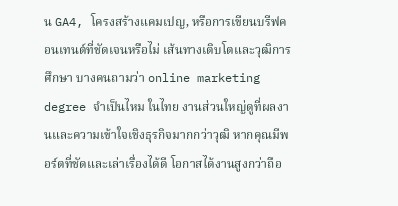น GA4, โครงสร้างแคมเปญ, หรือการเขียนบรีฟคอนเทนต์ที่ชัดเจนหรือไม่ เส้นทางเติบโตและวุฒิการศึกษา บางคนถามว่า online marketing degree จำเป็นไหม ในไทย งานส่วนใหญ่ดูที่ผลงานและความเข้าใจเชิงธุรกิจมากกว่าวุฒิ หากคุณมีพอร์ตที่ชัดและเล่าเรื่องได้ดี โอกาสได้งานสูงกว่าถือ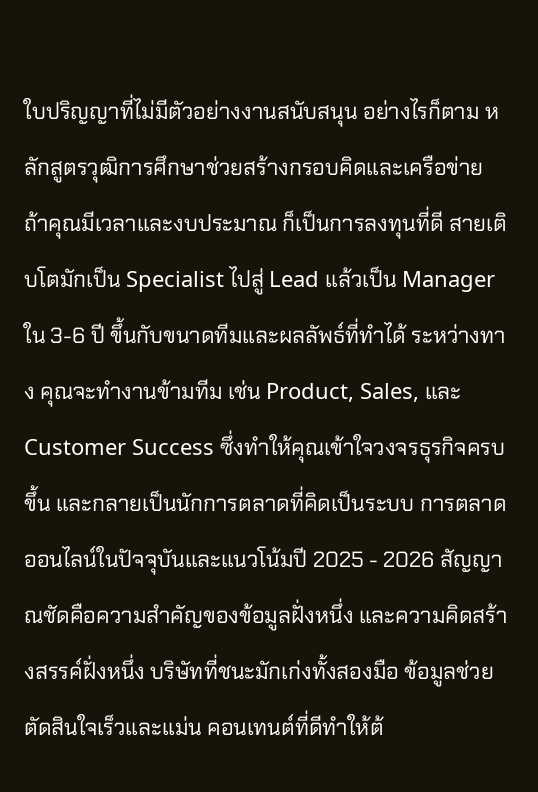ใบปริญญาที่ไม่มีตัวอย่างงานสนับสนุน อย่างไรก็ตาม หลักสูตรวุฒิการศึกษาช่วยสร้างกรอบคิดและเครือข่าย ถ้าคุณมีเวลาและงบประมาณ ก็เป็นการลงทุนที่ดี สายเติบโตมักเป็น Specialist ไปสู่ Lead แล้วเป็น Manager ใน 3-6 ปี ขึ้นกับขนาดทีมและผลลัพธ์ที่ทำได้ ระหว่างทาง คุณจะทำงานข้ามทีม เช่น Product, Sales, และ Customer Success ซึ่งทำให้คุณเข้าใจวงจรธุรกิจครบขึ้น และกลายเป็นนักการตลาดที่คิดเป็นระบบ การตลาดออนไลน์ในปัจจุบันและแนวโน้มปี 2025 - 2026 สัญญาณชัดคือความสำคัญของข้อมูลฝั่งหนึ่ง และความคิดสร้างสรรค์ฝั่งหนึ่ง บริษัทที่ชนะมักเก่งทั้งสองมือ ข้อมูลช่วยตัดสินใจเร็วและแม่น คอนเทนต์ที่ดีทำให้ต้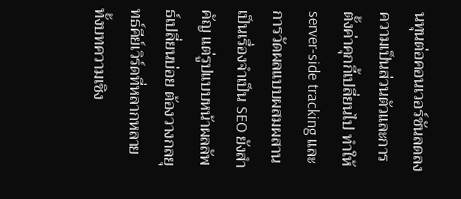นทุนต่อคอนเวอร์ชันลดลง ความเป็นส่วนตัวและการตั้งค่าคุกกี้เปลี่ยนไป ทำให้ server-side tracking และการวัดผลแบบผสมผสานเป็นเรื่องจำเป็น SEO ยังสำคัญ แต่รูปแบบหน้าผลลัพธ์เปลี่ยนบ่อย ต้องวางกลยุทธ์คีย์เวิร์ดที่หลากหลาย ทั้งบทความเชิง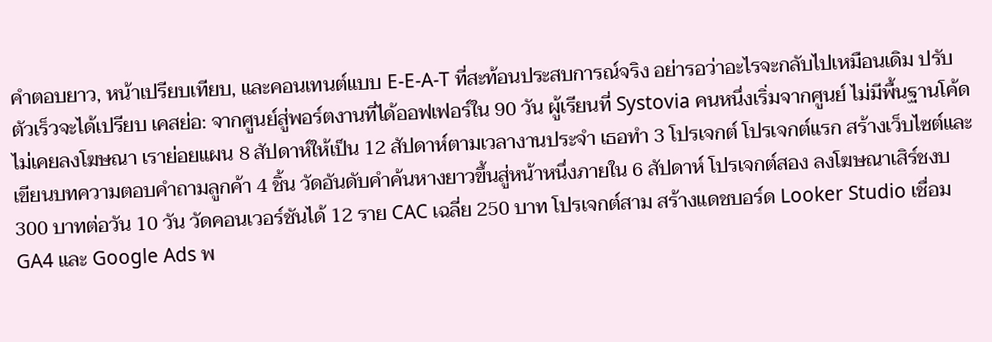คำตอบยาว, หน้าเปรียบเทียบ, และคอนเทนต์แบบ E-E-A-T ที่สะท้อนประสบการณ์จริง อย่ารอว่าอะไรจะกลับไปเหมือนเดิม ปรับตัวเร็วจะได้เปรียบ เคสย่อ: จากศูนย์สู่พอร์ตงานที่ได้ออฟเฟอร์ใน 90 วัน ผู้เรียนที่ Systovia คนหนึ่งเริ่มจากศูนย์ ไม่มีพื้นฐานโค้ด ไม่เคยลงโฆษณา เราย่อยแผน 8 สัปดาห์ให้เป็น 12 สัปดาห์ตามเวลางานประจำ เธอทำ 3 โปรเจกต์ โปรเจกต์แรก สร้างเว็บไซต์และเขียนบทความตอบคำถามลูกค้า 4 ชิ้น วัดอันดับคำค้นหางยาวขึ้นสู่หน้าหนึ่งภายใน 6 สัปดาห์ โปรเจกต์สอง ลงโฆษณาเสิร์ชงบ 300 บาทต่อวัน 10 วัน วัดคอนเวอร์ชันได้ 12 ราย CAC เฉลี่ย 250 บาท โปรเจกต์สาม สร้างแดชบอร์ด Looker Studio เชื่อม GA4 และ Google Ads พ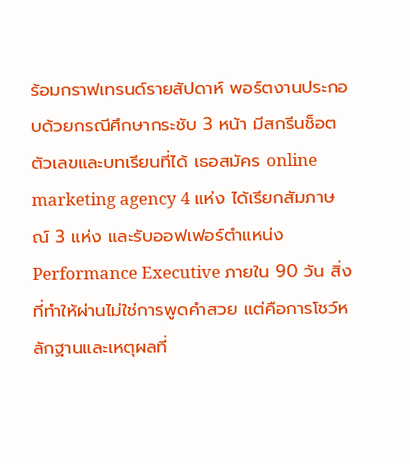ร้อมกราฟเทรนด์รายสัปดาห์ พอร์ตงานประกอบด้วยกรณีศึกษากระชับ 3 หน้า มีสกรีนช็อตตัวเลขและบทเรียนที่ได้ เธอสมัคร online marketing agency 4 แห่ง ได้เรียกสัมภาษณ์ 3 แห่ง และรับออฟเฟอร์ตำแหน่ง Performance Executive ภายใน 90 วัน สิ่งที่ทำให้ผ่านไม่ใช่การพูดคำสวย แต่คือการโชว์หลักฐานและเหตุผลที่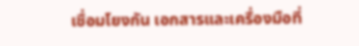เชื่อมโยงกัน เอกสารและเครื่องมือที่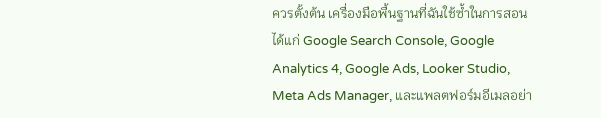ควรตั้งต้น เครื่องมือพื้นฐานที่ฉันใช้ซ้ำในการสอน ได้แก่ Google Search Console, Google Analytics 4, Google Ads, Looker Studio, Meta Ads Manager, และแพลตฟอร์มอีเมลอย่า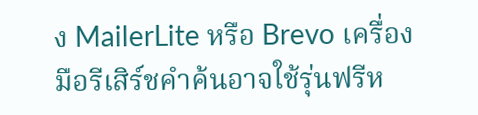ง MailerLite หรือ Brevo เครื่องมือรีเสิร์ชคำค้นอาจใช้รุ่นฟรีห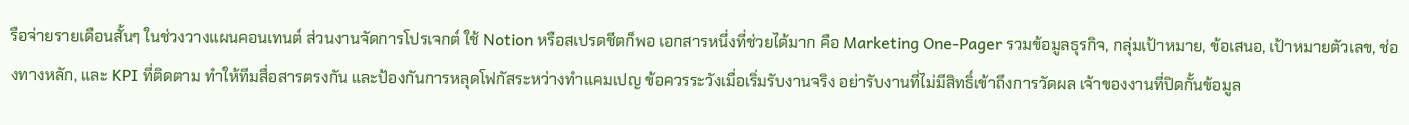รือจ่ายรายเดือนสั้นๆ ในช่วงวางแผนคอนเทนต์ ส่วนงานจัดการโปรเจกต์ ใช้ Notion หรือสเปรดชีตก็พอ เอกสารหนึ่งที่ช่วยได้มาก คือ Marketing One-Pager รวมข้อมูลธุรกิจ, กลุ่มเป้าหมาย, ข้อเสนอ, เป้าหมายตัวเลข, ช่องทางหลัก, และ KPI ที่ติดตาม ทำให้ทีมสื่อสารตรงกัน และป้องกันการหลุดโฟกัสระหว่างทำแคมเปญ ข้อควรระวังเมื่อเริ่มรับงานจริง อย่ารับงานที่ไม่มีสิทธิ์เข้าถึงการวัดผล เจ้าของงานที่ปิดกั้นข้อมูล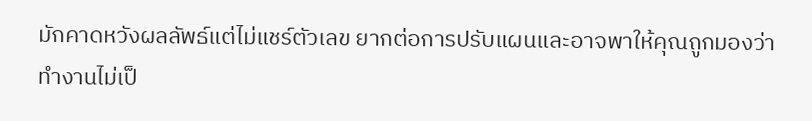มักคาดหวังผลลัพธ์แต่ไม่แชร์ตัวเลข ยากต่อการปรับแผนและอาจพาให้คุณถูกมองว่าทำงานไม่เป็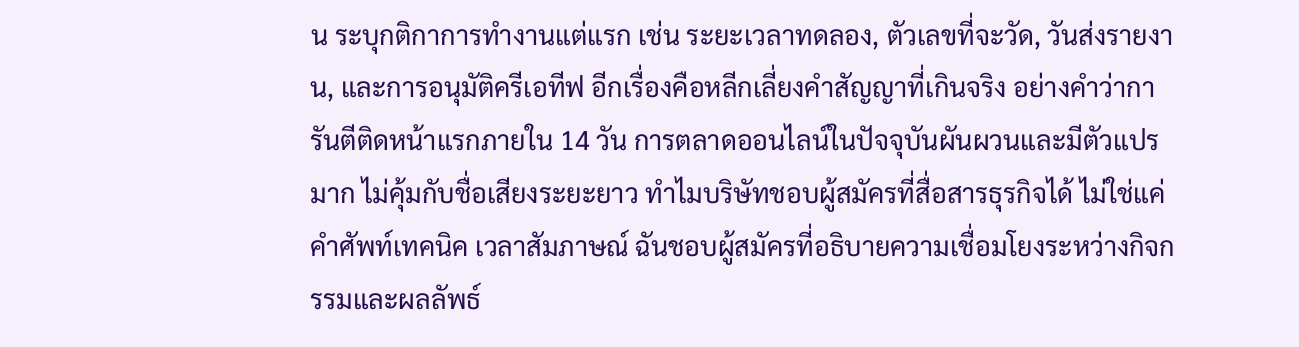น ระบุกติกาการทำงานแต่แรก เช่น ระยะเวลาทดลอง, ตัวเลขที่จะวัด, วันส่งรายงาน, และการอนุมัติครีเอทีฟ อีกเรื่องคือหลีกเลี่ยงคำสัญญาที่เกินจริง อย่างคำว่าการันตีติดหน้าแรกภายใน 14 วัน การตลาดออนไลน์ในปัจจุบันผันผวนและมีตัวแปรมาก ไม่คุ้มกับชื่อเสียงระยะยาว ทำไมบริษัทชอบผู้สมัครที่สื่อสารธุรกิจได้ ไม่ใช่แค่คำศัพท์เทคนิค เวลาสัมภาษณ์ ฉันชอบผู้สมัครที่อธิบายความเชื่อมโยงระหว่างกิจกรรมและผลลัพธ์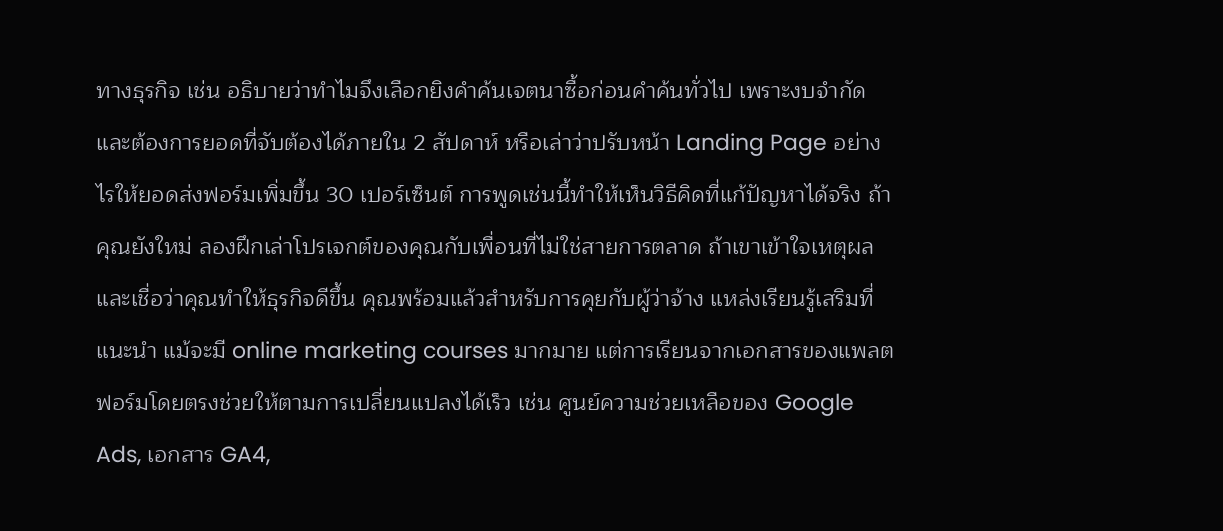ทางธุรกิจ เช่น อธิบายว่าทำไมจึงเลือกยิงคำค้นเจตนาซื้อก่อนคำค้นทั่วไป เพราะงบจำกัดและต้องการยอดที่จับต้องได้ภายใน 2 สัปดาห์ หรือเล่าว่าปรับหน้า Landing Page อย่างไรให้ยอดส่งฟอร์มเพิ่มขึ้น 30 เปอร์เซ็นต์ การพูดเช่นนี้ทำให้เห็นวิธีคิดที่แก้ปัญหาได้จริง ถ้าคุณยังใหม่ ลองฝึกเล่าโปรเจกต์ของคุณกับเพื่อนที่ไม่ใช่สายการตลาด ถ้าเขาเข้าใจเหตุผลและเชื่อว่าคุณทำให้ธุรกิจดีขึ้น คุณพร้อมแล้วสำหรับการคุยกับผู้ว่าจ้าง แหล่งเรียนรู้เสริมที่แนะนำ แม้จะมี online marketing courses มากมาย แต่การเรียนจากเอกสารของแพลตฟอร์มโดยตรงช่วยให้ตามการเปลี่ยนแปลงได้เร็ว เช่น ศูนย์ความช่วยเหลือของ Google Ads, เอกสาร GA4,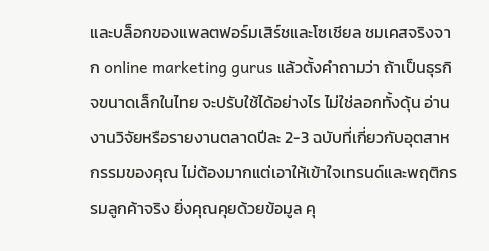และบล็อกของแพลตฟอร์มเสิร์ชและโซเชียล ชมเคสจริงจาก online marketing gurus แล้วตั้งคำถามว่า ถ้าเป็นธุรกิจขนาดเล็กในไทย จะปรับใช้ได้อย่างไร ไม่ใช่ลอกทั้งดุ้น อ่านงานวิจัยหรือรายงานตลาดปีละ 2-3 ฉบับที่เกี่ยวกับอุตสาหกรรมของคุณ ไม่ต้องมากแต่เอาให้เข้าใจเทรนด์และพฤติกรรมลูกค้าจริง ยิ่งคุณคุยด้วยข้อมูล คุ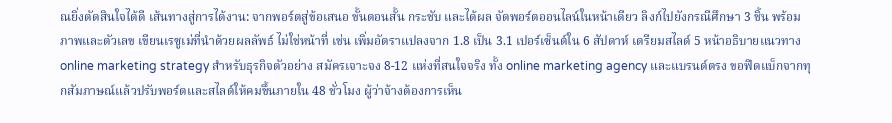ณยิ่งตัดสินใจได้ดี เส้นทางสู่การได้งาน: จากพอร์ตสู่ข้อเสนอ ขั้นตอนสั้น กระชับ และได้ผล จัดพอร์ตออนไลน์ในหน้าเดียว ลิงก์ไปยังกรณีศึกษา 3 ชิ้น พร้อมภาพและตัวเลข เขียนเรซูเม่ที่นำด้วยผลลัพธ์ ไม่ใช่หน้าที่ เช่น เพิ่มอัตราแปลงจาก 1.8 เป็น 3.1 เปอร์เซ็นต์ใน 6 สัปดาห์ เตรียมสไลด์ 5 หน้าอธิบายแนวทาง online marketing strategy สำหรับธุรกิจตัวอย่าง สมัครเจาะจง 8-12 แห่งที่สนใจจริง ทั้ง online marketing agency และแบรนด์ตรง ขอฟีดแบ็กจากทุกสัมภาษณ์แล้วปรับพอร์ตและสไลด์ให้คมขึ้นภายใน 48 ชั่วโมง ผู้ว่าจ้างต้องการเห็น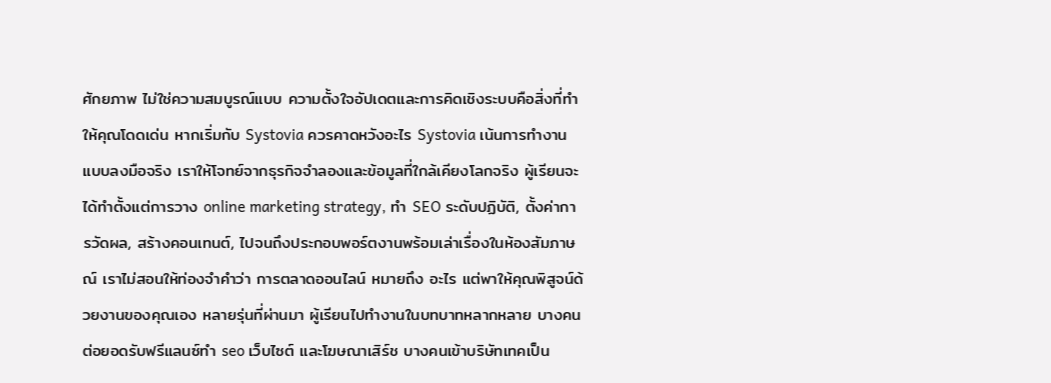ศักยภาพ ไม่ใช่ความสมบูรณ์แบบ ความตั้งใจอัปเดตและการคิดเชิงระบบคือสิ่งที่ทำให้คุณโดดเด่น หากเริ่มกับ Systovia ควรคาดหวังอะไร Systovia เน้นการทำงานแบบลงมือจริง เราให้โจทย์จากธุรกิจจำลองและข้อมูลที่ใกล้เคียงโลกจริง ผู้เรียนจะได้ทำตั้งแต่การวาง online marketing strategy, ทำ SEO ระดับปฏิบัติ, ตั้งค่าการวัดผล, สร้างคอนเทนต์, ไปจนถึงประกอบพอร์ตงานพร้อมเล่าเรื่องในห้องสัมภาษณ์ เราไม่สอนให้ท่องจำคำว่า การตลาดออนไลน์ หมายถึง อะไร แต่พาให้คุณพิสูจน์ด้วยงานของคุณเอง หลายรุ่นที่ผ่านมา ผู้เรียนไปทำงานในบทบาทหลากหลาย บางคนต่อยอดรับฟรีแลนซ์ทํา seo เว็บไซต์ และโฆษณาเสิร์ช บางคนเข้าบริษัทเทคเป็น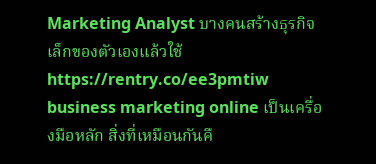Marketing Analyst บางคนสร้างธุรกิจเล็กของตัวเองแล้วใช้ https://rentry.co/ee3pmtiw business marketing online เป็นเครื่องมือหลัก สิ่งที่เหมือนกันคื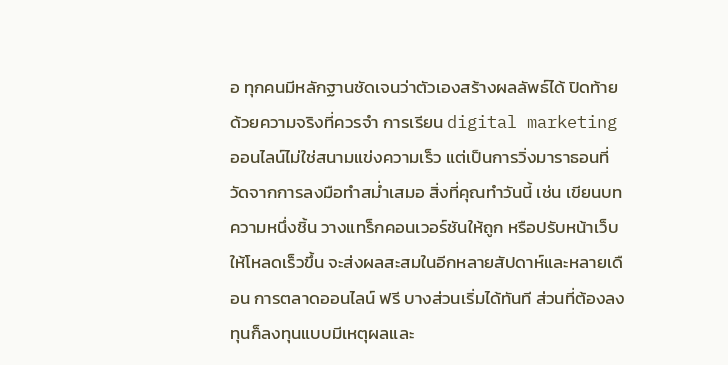อ ทุกคนมีหลักฐานชัดเจนว่าตัวเองสร้างผลลัพธ์ได้ ปิดท้ายด้วยความจริงที่ควรจำ การเรียน digital marketing ออนไลน์ไม่ใช่สนามแข่งความเร็ว แต่เป็นการวิ่งมาราธอนที่วัดจากการลงมือทำสม่ำเสมอ สิ่งที่คุณทำวันนี้ เช่น เขียนบทความหนึ่งชิ้น วางแทร็กคอนเวอร์ชันให้ถูก หรือปรับหน้าเว็บให้โหลดเร็วขึ้น จะส่งผลสะสมในอีกหลายสัปดาห์และหลายเดือน การตลาดออนไลน์ ฟรี บางส่วนเริ่มได้ทันที ส่วนที่ต้องลงทุนก็ลงทุนแบบมีเหตุผลและ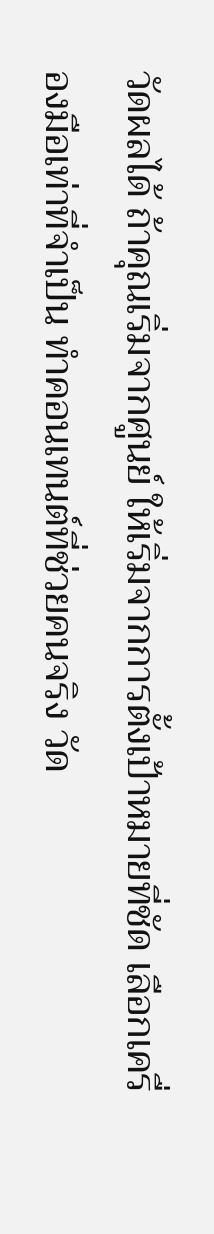วัดผลได้ ถ้าคุณเริ่มจากศูนย์ ให้เริ่มจากการตั้งเป้าหมายที่ชัด เลือกเครื่องมือเท่าที่จำเป็น ทำคอนเทนต์ที่ช่วยคนจริง วัด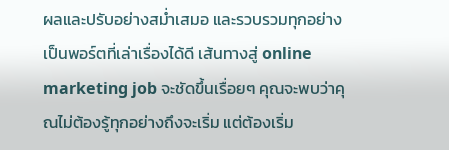ผลและปรับอย่างสม่ำเสมอ และรวบรวมทุกอย่างเป็นพอร์ตที่เล่าเรื่องได้ดี เส้นทางสู่ online marketing job จะชัดขึ้นเรื่อยๆ คุณจะพบว่าคุณไม่ต้องรู้ทุกอย่างถึงจะเริ่ม แต่ต้องเริ่ม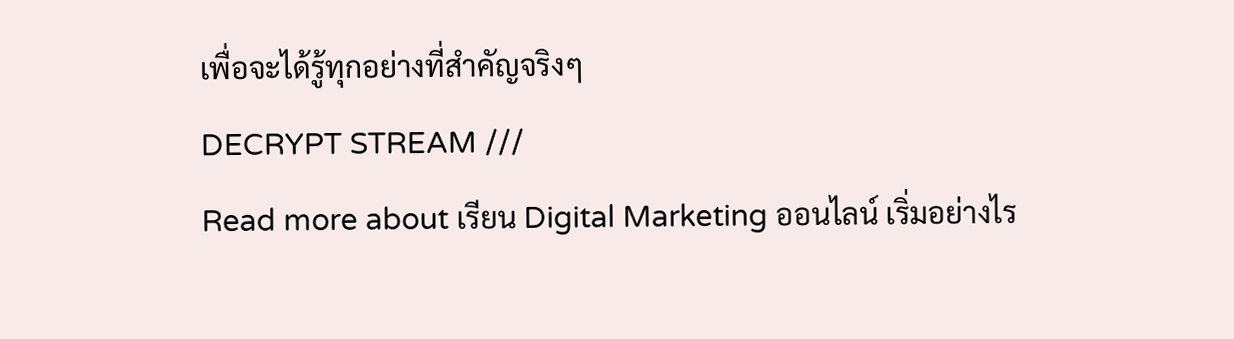เพื่อจะได้รู้ทุกอย่างที่สำคัญจริงๆ
DECRYPT STREAM ///
Read more about เรียน Digital Marketing ออนไลน์ เริ่มอย่างไร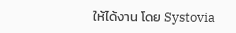ให้ได้งาน โดย Systovia